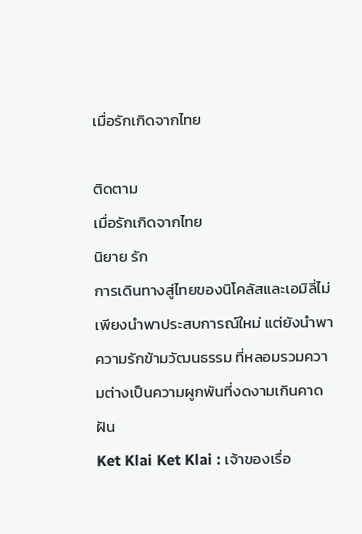เมื่อรักเกิดจากไทย

ติดตาม
เมื่อรักเกิดจากไทย
นิยาย รัก
การเดินทางสู่ไทยของนิโคลัสและเอมิลี่ไม่เพียงนำพาประสบการณ์ใหม่ แต่ยังนำพาความรักข้ามวัฒนธรรม ที่หลอมรวมความต่างเป็นความผูกพันที่งดงามเกินคาดฝัน
Ket Klai Ket Klai : เจ้าของเรื่อ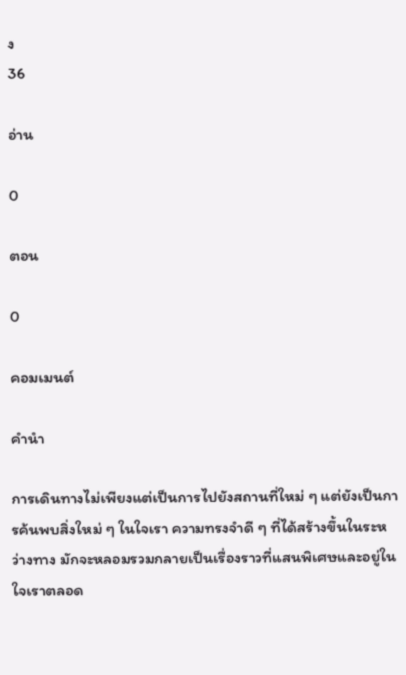ง
36

อ่าน

0

ตอน

0

คอมเมนต์

คำนำ

การเดินทางไม่เพียงแต่เป็นการไปยังสถานที่ใหม่ ๆ แต่ยังเป็นการค้นพบสิ่งใหม่ ๆ ในใจเรา ความทรงจำดี ๆ ที่ได้สร้างขึ้นในระหว่างทาง มักจะหลอมรวมกลายเป็นเรื่องราวที่แสนพิเศษและอยู่ในใจเราตลอด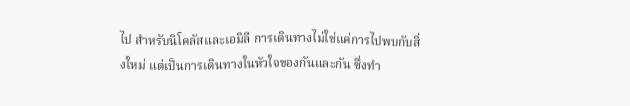ไป สำหรับนิโคลัสและเอมิลี การเดินทางไม่ใช่แค่การไปพบกับสิ่งใหม่ แต่เป็นการเดินทางในหัวใจของกันและกัน ซึ่งทำ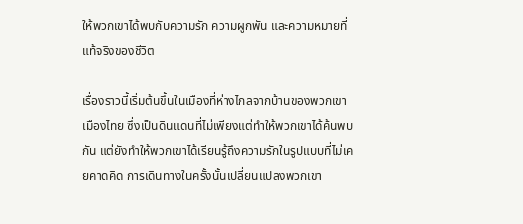ให้พวกเขาได้พบกับความรัก ความผูกพัน และความหมายที่แท้จริงของชีวิต

เรื่องราวนี้เริ่มต้นขึ้นในเมืองที่ห่างไกลจากบ้านของพวกเขา เมืองไทย ซึ่งเป็นดินแดนที่ไม่เพียงแต่ทำให้พวกเขาได้ค้นพบกัน แต่ยังทำให้พวกเขาได้เรียนรู้ถึงความรักในรูปแบบที่ไม่เคยคาดคิด การเดินทางในครั้งนั้นเปลี่ยนแปลงพวกเขา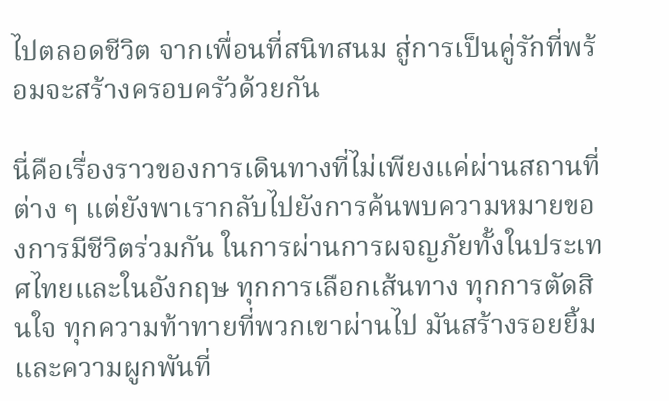ไปตลอดชีวิต จากเพื่อนที่สนิทสนม สู่การเป็นคู่รักที่พร้อมจะสร้างครอบครัวด้วยกัน

นี่คือเรื่องราวของการเดินทางที่ไม่เพียงแค่ผ่านสถานที่ต่าง ๆ แต่ยังพาเรากลับไปยังการค้นพบความหมายของการมีชีวิตร่วมกัน ในการผ่านการผจญภัยทั้งในประเทศไทยและในอังกฤษ ทุกการเลือกเส้นทาง ทุกการตัดสินใจ ทุกความท้าทายที่พวกเขาผ่านไป มันสร้างรอยยิ้มและความผูกพันที่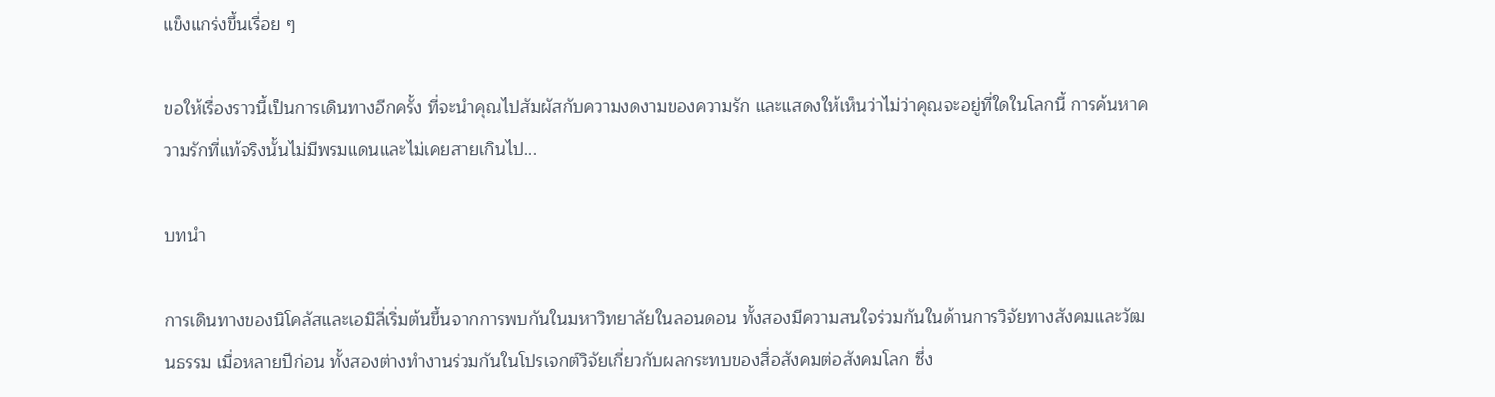แข็งแกร่งขึ้นเรื่อย ๆ

ขอให้เรื่องราวนี้เป็นการเดินทางอีกครั้ง ที่จะนำคุณไปสัมผัสกับความงดงามของความรัก และแสดงให้เห็นว่าไม่ว่าคุณจะอยู่ที่ใดในโลกนี้ การค้นหาความรักที่แท้จริงนั้นไม่มีพรมแดนและไม่เคยสายเกินไป...

บทนำ

การเดินทางของนิโคลัสและเอมิลี่เริ่มต้นขึ้นจากการพบกันในมหาวิทยาลัยในลอนดอน ทั้งสองมีความสนใจร่วมกันในด้านการวิจัยทางสังคมและวัฒนธรรม เมื่อหลายปีก่อน ทั้งสองต่างทำงานร่วมกันในโปรเจกต์วิจัยเกี่ยวกับผลกระทบของสื่อสังคมต่อสังคมโลก ซึ่ง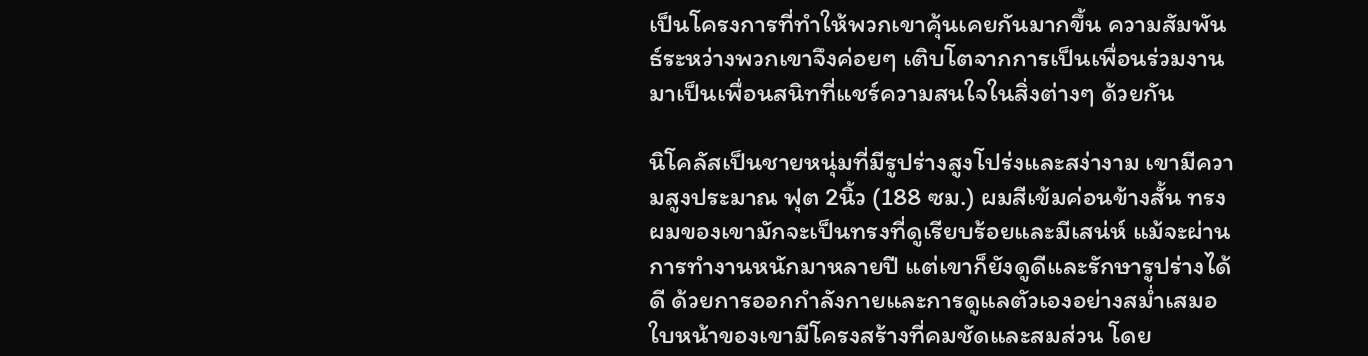เป็นโครงการที่ทำให้พวกเขาคุ้นเคยกันมากขึ้น ความสัมพันธ์ระหว่างพวกเขาจึงค่อยๆ เติบโตจากการเป็นเพื่อนร่วมงานมาเป็นเพื่อนสนิทที่แชร์ความสนใจในสิ่งต่างๆ ด้วยกัน

นิโคลัสเป็นชายหนุ่มที่มีรูปร่างสูงโปร่งและสง่างาม เขามีความสูงประมาณ ฟุต 2นิ้ว (188 ซม.) ผมสีเข้มค่อนข้างสั้น ทรงผมของเขามักจะเป็นทรงที่ดูเรียบร้อยและมีเสน่ห์ แม้จะผ่านการทำงานหนักมาหลายปี แต่เขาก็ยังดูดีและรักษารูปร่างได้ดี ด้วยการออกกำลังกายและการดูแลตัวเองอย่างสม่ำเสมอ ใบหน้าของเขามีโครงสร้างที่คมชัดและสมส่วน โดย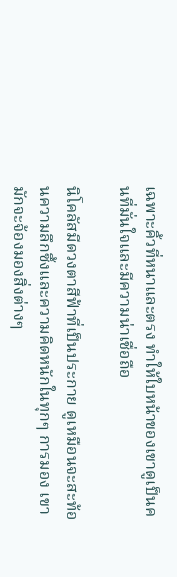เฉพาะคิ้วที่หนาและตรง ทำให้ใบหน้าของเขาดูเป็นคนที่มั่นใจและมีความน่าเชื่อถือ

นิโคลัสมีดวงตาสีฟ้าที่เป็นประกาย ดูเหมือนจะสะท้อนความลึกซึ้งและความคิดหนักในทุกๆ การมอง เขามักจะจ้องมองสิ่งต่างๆ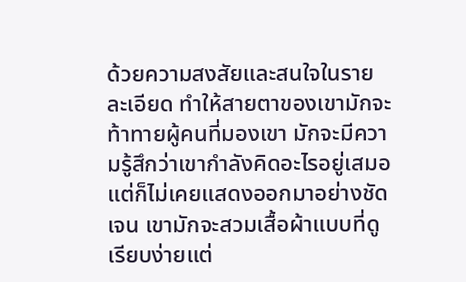ด้วยความสงสัยและสนใจในรายละเอียด ทำให้สายตาของเขามักจะท้าทายผู้คนที่มองเขา มักจะมีความรู้สึกว่าเขากำลังคิดอะไรอยู่เสมอ แต่ก็ไม่เคยแสดงออกมาอย่างชัดเจน เขามักจะสวมเสื้อผ้าแบบที่ดูเรียบง่ายแต่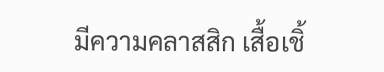มีความคลาสสิก เสื้อเชิ้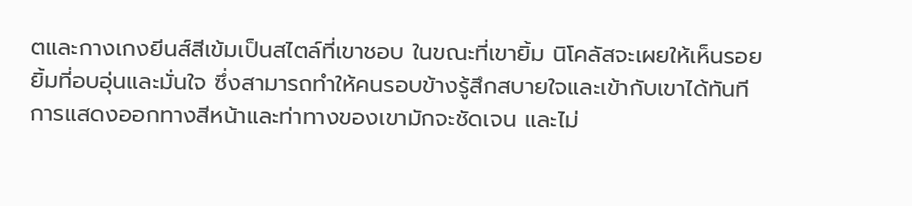ตและกางเกงยีนส์สีเข้มเป็นสไตล์ที่เขาชอบ ในขณะที่เขายิ้ม นิโคลัสจะเผยให้เห็นรอยยิ้มที่อบอุ่นและมั่นใจ ซึ่งสามารถทำให้คนรอบข้างรู้สึกสบายใจและเข้ากับเขาได้ทันที การแสดงออกทางสีหน้าและท่าทางของเขามักจะชัดเจน และไม่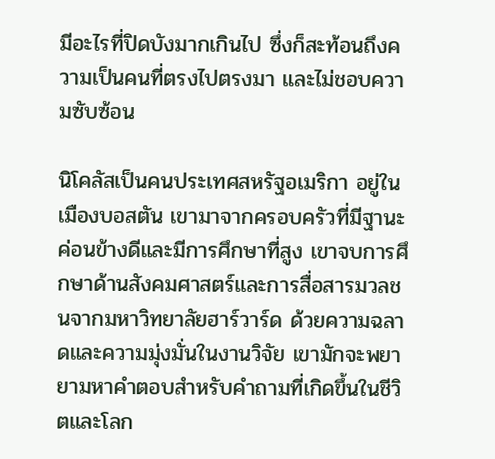มีอะไรที่ปิดบังมากเกินไป ซึ่งก็สะท้อนถึงความเป็นคนที่ตรงไปตรงมา และไม่ชอบความซับซ้อน

นิโคลัสเป็นคนประเทศสหรัฐอเมริกา อยู่ในเมืองบอสตัน เขามาจากครอบครัวที่มีฐานะค่อนข้างดีและมีการศึกษาที่สูง เขาจบการศึกษาด้านสังคมศาสตร์และการสื่อสารมวลชนจากมหาวิทยาลัยฮาร์วาร์ด ด้วยความฉลาดและความมุ่งมั่นในงานวิจัย เขามักจะพยายามหาคำตอบสำหรับคำถามที่เกิดขึ้นในชีวิตและโลก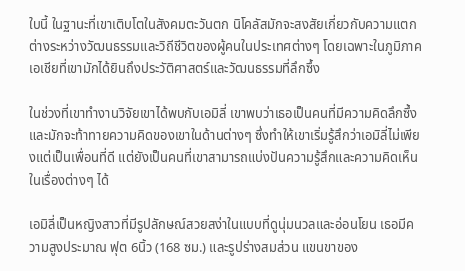ใบนี้ ในฐานะที่เขาเติบโตในสังคมตะวันตก นิโคลัสมักจะสงสัยเกี่ยวกับความแตกต่างระหว่างวัฒนธรรมและวิถีชีวิตของผู้คนในประเทศต่างๆ โดยเฉพาะในภูมิภาคเอเชียที่เขามักได้ยินถึงประวัติศาสตร์และวัฒนธรรมที่ลึกซึ้ง

ในช่วงที่เขาทำงานวิจัยเขาได้พบกับเอมิลี่ เขาพบว่าเธอเป็นคนที่มีความคิดลึกซึ้ง และมักจะท้าทายความคิดของเขาในด้านต่างๆ ซึ่งทำให้เขาเริ่มรู้สึกว่าเอมิลี่ไม่เพียงแต่เป็นเพื่อนที่ดี แต่ยังเป็นคนที่เขาสามารถแบ่งปันความรู้สึกและความคิดเห็นในเรื่องต่างๆ ได้

เอมิลี่เป็นหญิงสาวที่มีรูปลักษณ์สวยสง่าในแบบที่ดูนุ่มนวลและอ่อนโยน เธอมีความสูงประมาณ ฟุต 6นิ้ว (168 ซม.) และรูปร่างสมส่วน แขนขาของ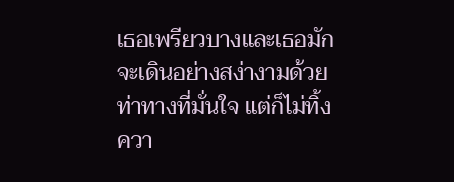เธอเพรียวบางและเธอมักจะเดินอย่างสง่างามด้วยท่าทางที่มั่นใจ แต่ก็ไม่ทิ้งควา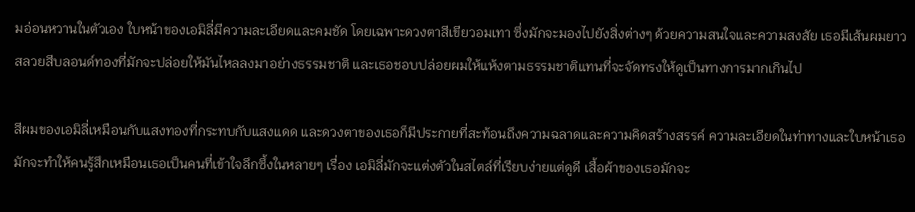มอ่อนหวานในตัวเอง ใบหน้าของเอมิลี่มีความละเอียดและคมชัด โดยเฉพาะดวงตาสีเขียวอมเทา ซึ่งมักจะมองไปยังสิ่งต่างๆ ด้วยความสนใจและความสงสัย เธอมีเส้นผมยาวสลวยสีบลอนด์ทองที่มักจะปล่อยให้มันไหลลงมาอย่างธรรมชาติ และเธอชอบปล่อยผมให้แห้งตามธรรมชาติแทนที่จะจัดทรงให้ดูเป็นทางการมากเกินไป

สีผมของเอมิลี่เหมือนกับแสงทองที่กระทบกับแสงแดด และดวงตาของเธอก็มีประกายที่สะท้อนถึงความฉลาดและความคิดสร้างสรรค์ ความละเอียดในท่าทางและใบหน้าเธอมักจะทำให้คนรู้สึกเหมือนเธอเป็นคนที่เข้าใจลึกซึ้งในหลายๆ เรื่อง เอมิลี่มักจะแต่งตัวในสไตล์ที่เรียบง่ายแต่ดูดี เสื้อผ้าของเธอมักจะ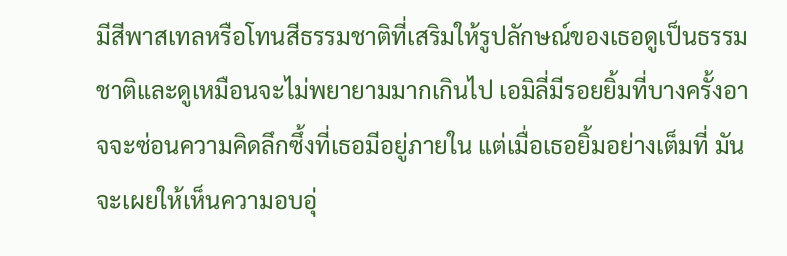มีสีพาสเทลหรือโทนสีธรรมชาติที่เสริมให้รูปลักษณ์ของเธอดูเป็นธรรมชาติและดูเหมือนจะไม่พยายามมากเกินไป เอมิลี่มีรอยยิ้มที่บางครั้งอาจจะซ่อนความคิดลึกซึ้งที่เธอมีอยู่ภายใน แต่เมื่อเธอยิ้มอย่างเต็มที่ มันจะเผยให้เห็นความอบอุ่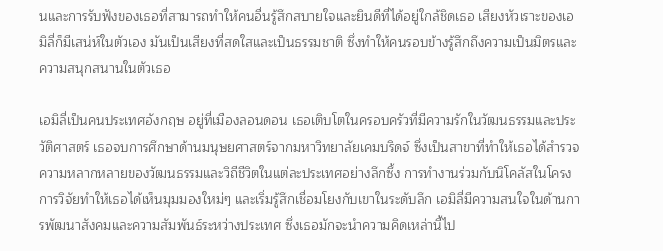นและการรับฟังของเธอที่สามารถทำให้คนอื่นรู้สึกสบายใจและยินดีที่ได้อยู่ใกล้ชิดเธอ เสียงหัวเราะของเอมิลี่ก็มีเสน่ห์ในตัวเอง มันเป็นเสียงที่สดใสและเป็นธรรมชาติ ซึ่งทำให้คนรอบข้างรู้สึกถึงความเป็นมิตรและความสนุกสนานในตัวเธอ

เอมิลี่เป็นคนประเทศอังกฤษ อยู่ที่เมืองลอนดอน เธอเติบโตในครอบครัวที่มีความรักในวัฒนธรรมและประวัติศาสตร์ เธอจบการศึกษาด้านมนุษยศาสตร์จากมหาวิทยาลัยเคมบริดจ์ ซึ่งเป็นสาขาที่ทำให้เธอได้สำรวจความหลากหลายของวัฒนธรรมและวิถีชีวิตในแต่ละประเทศอย่างลึกซึ้ง การทำงานร่วมกับนิโคลัสในโครงการวิจัยทำให้เธอได้เห็นมุมมองใหม่ๆ และเริ่มรู้สึกเชื่อมโยงกับเขาในระดับลึก เอมิลี่มีความสนใจในด้านการพัฒนาสังคมและความสัมพันธ์ระหว่างประเทศ ซึ่งเธอมักจะนำความคิดเหล่านี้ไป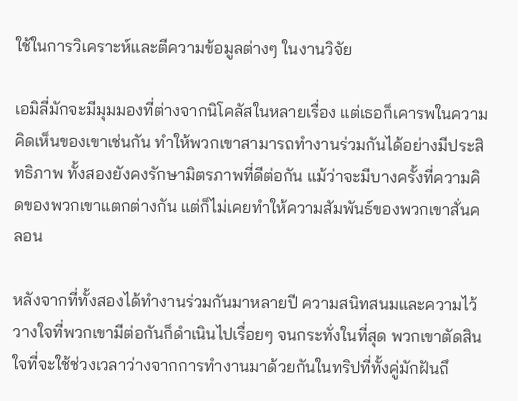ใช้ในการวิเคราะห์และตีความข้อมูลต่างๆ ในงานวิจัย

เอมิลี่มักจะมีมุมมองที่ต่างจากนิโคลัสในหลายเรื่อง แต่เธอก็เคารพในความคิดเห็นของเขาเช่นกัน ทำให้พวกเขาสามารถทำงานร่วมกันได้อย่างมีประสิทธิภาพ ทั้งสองยังคงรักษามิตรภาพที่ดีต่อกัน แม้ว่าจะมีบางครั้งที่ความคิดของพวกเขาแตกต่างกัน แต่ก็ไม่เคยทำให้ความสัมพันธ์ของพวกเขาสั่นคลอน

หลังจากที่ทั้งสองได้ทำงานร่วมกันมาหลายปี ความสนิทสนมและความไว้วางใจที่พวกเขามีต่อกันก็ดำเนินไปเรื่อยๆ จนกระทั่งในที่สุด พวกเขาตัดสินใจที่จะใช้ช่วงเวลาว่างจากการทำงานมาด้วยกันในทริปที่ทั้งคู่มักฝันถึ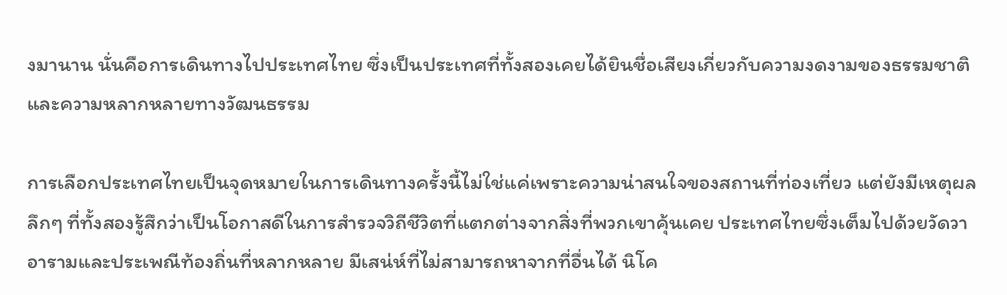งมานาน นั่นคือการเดินทางไปประเทศไทย ซึ่งเป็นประเทศที่ทั้งสองเคยได้ยินชื่อเสียงเกี่ยวกับความงดงามของธรรมชาติและความหลากหลายทางวัฒนธรรม

การเลือกประเทศไทยเป็นจุดหมายในการเดินทางครั้งนี้ไม่ใช่แค่เพราะความน่าสนใจของสถานที่ท่องเที่ยว แต่ยังมีเหตุผลลึกๆ ที่ทั้งสองรู้สึกว่าเป็นโอกาสดีในการสำรวจวิถีชีวิตที่แตกต่างจากสิ่งที่พวกเขาคุ้นเคย ประเทศไทยซึ่งเต็มไปด้วยวัดวาอารามและประเพณีท้องถิ่นที่หลากหลาย มีเสน่ห์ที่ไม่สามารถหาจากที่อื่นได้ นิโค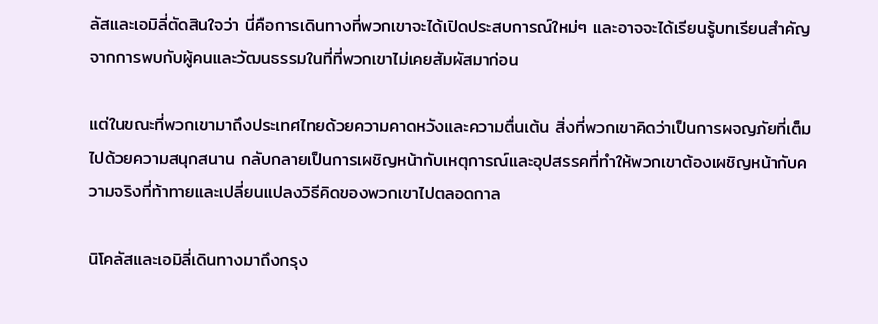ลัสและเอมิลี่ตัดสินใจว่า นี่คือการเดินทางที่พวกเขาจะได้เปิดประสบการณ์ใหม่ๆ และอาจจะได้เรียนรู้บทเรียนสำคัญจากการพบกับผู้คนและวัฒนธรรมในที่ที่พวกเขาไม่เคยสัมผัสมาก่อน

แต่ในขณะที่พวกเขามาถึงประเทศไทยด้วยความคาดหวังและความตื่นเต้น สิ่งที่พวกเขาคิดว่าเป็นการผจญภัยที่เต็มไปด้วยความสนุกสนาน กลับกลายเป็นการเผชิญหน้ากับเหตุการณ์และอุปสรรคที่ทำให้พวกเขาต้องเผชิญหน้ากับความจริงที่ท้าทายและเปลี่ยนแปลงวิธีคิดของพวกเขาไปตลอดกาล

นิโคลัสและเอมิลี่เดินทางมาถึงกรุง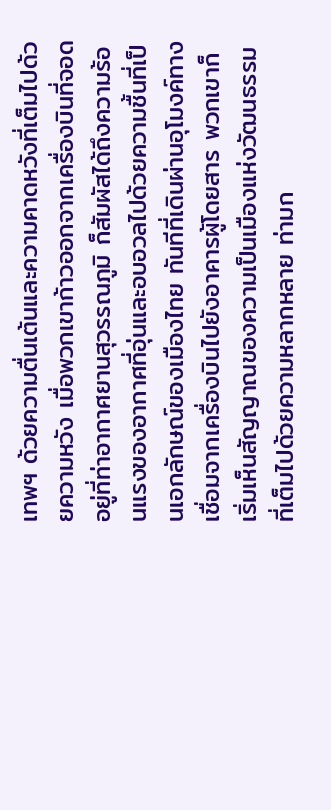เทพฯ ด้วยความตื่นเต้นและความคาดหวังที่เต็มไปด้วยความหวัง เมื่อพวกเขาก้าวออกจากเครื่องบินที่จอดอยู่ที่ท่าอากาศยานสุวรรณภูมิ ก็สัมผัสได้ถึงความร้อนแรงของอากาศที่อุ่นและอบอวลไปด้วยความชื้นที่เป็นเอกลักษณ์ของเมืองไทย ทันทีที่เดินผ่านอุโมงค์ทางเชื่อมจากเครื่องบินไปยังอาคารผู้โดยสาร พวกเขาก็เริ่มเห็นสัญญาณของความเป็นเมืองแห่งวัฒนธรรมที่เต็มไปด้วยความหลากหลาย ท่ามก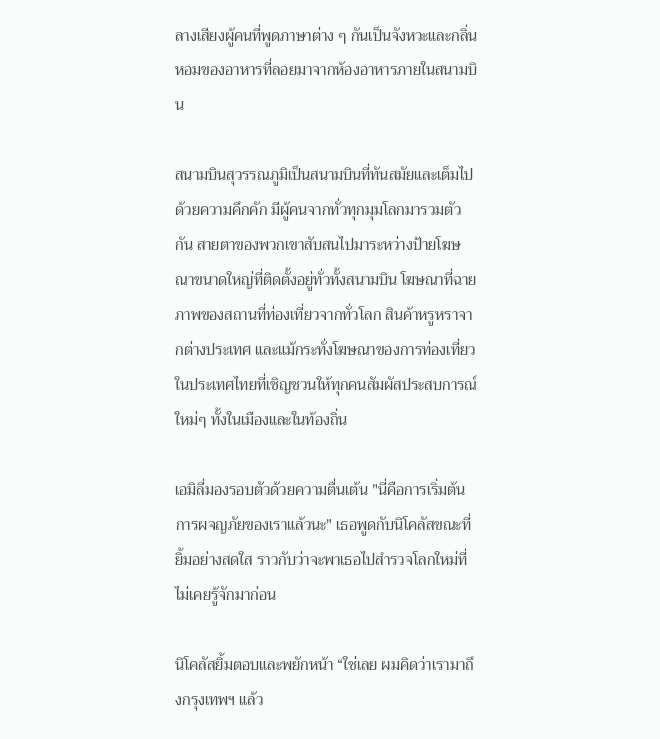ลางเสียงผู้คนที่พูดภาษาต่าง ๆ กันเป็นจังหวะและกลิ่นหอมของอาหารที่ลอยมาจากห้องอาหารภายในสนามบิน

สนามบินสุวรรณภูมิเป็นสนามบินที่ทันสมัยและเต็มไปด้วยความคึกคัก มีผู้คนจากทั่วทุกมุมโลกมารวมตัวกัน สายตาของพวกเขาสับสนไปมาระหว่างป้ายโฆษณาขนาดใหญ่ที่ติดตั้งอยู่ทั่วทั้งสนามบิน โฆษณาที่ฉายภาพของสถานที่ท่องเที่ยวจากทั่วโลก สินค้าหรูหราจากต่างประเทศ และแม้กระทั่งโฆษณาของการท่องเที่ยวในประเทศไทยที่เชิญชวนให้ทุกคนสัมผัสประสบการณ์ใหม่ๆ ทั้งในเมืองและในท้องถิ่น

เอมิลี่มองรอบตัวด้วยความตื่นเต้น "นี่คือการเริ่มต้นการผจญภัยของเราแล้วนะ" เธอพูดกับนิโคลัสขณะที่ยิ้มอย่างสดใส ราวกับว่าจะพาเธอไปสำรวจโลกใหม่ที่ไม่เคยรู้จักมาก่อน

นิโคลัสยิ้มตอบและพยักหน้า “ใช่เลย ผมคิดว่าเรามาถึงกรุงเทพฯ แล้ว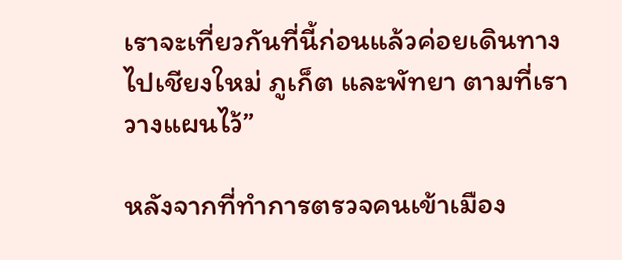เราจะเที่ยวกันที่นี้ก่อนแล้วค่อยเดินทางไปเชียงใหม่ ภูเก็ต และพัทยา ตามที่เราวางแผนไว้”

หลังจากที่ทำการตรวจคนเข้าเมือง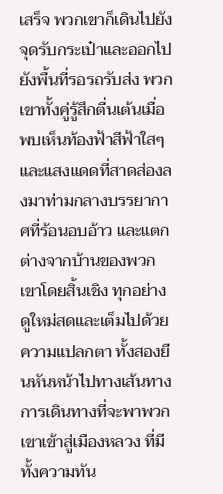เสร็จ พวกเขาก็เดินไปยังจุดรับกระเป๋าและออกไปยังพื้นที่รอรถรับส่ง พวกเขาทั้งคู่รู้สึกตื่นเต้นเมื่อพบเห็นท้องฟ้าสีฟ้าใสๆ และแสงแดดที่สาดส่องลงมาท่ามกลางบรรยากาศที่ร้อนอบอ้าว และแตกต่างจากบ้านของพวกเขาโดยสิ้นเชิง ทุกอย่างดูใหม่สดและเต็มไปด้วยความแปลกตา ทั้งสองยืนหันหน้าไปทางเส้นทางการเดินทางที่จะพาพวกเขาเข้าสู่เมืองหลวง ที่มีทั้งความทัน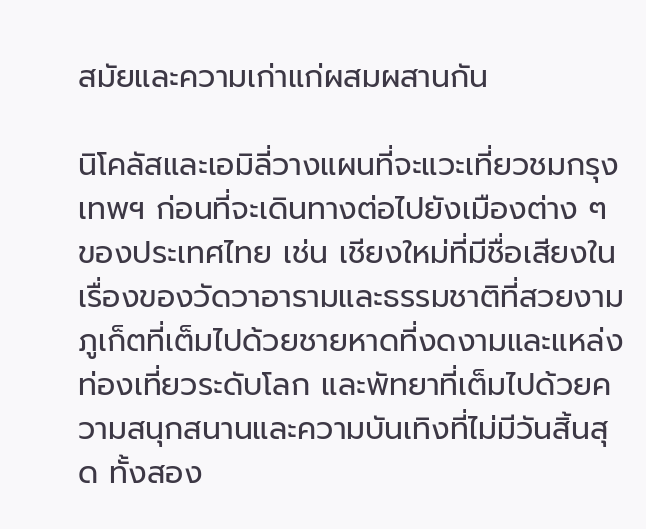สมัยและความเก่าแก่ผสมผสานกัน

นิโคลัสและเอมิลี่วางแผนที่จะแวะเที่ยวชมกรุงเทพฯ ก่อนที่จะเดินทางต่อไปยังเมืองต่าง ๆ ของประเทศไทย เช่น เชียงใหม่ที่มีชื่อเสียงในเรื่องของวัดวาอารามและธรรมชาติที่สวยงาม ภูเก็ตที่เต็มไปด้วยชายหาดที่งดงามและแหล่งท่องเที่ยวระดับโลก และพัทยาที่เต็มไปด้วยความสนุกสนานและความบันเทิงที่ไม่มีวันสิ้นสุด ทั้งสอง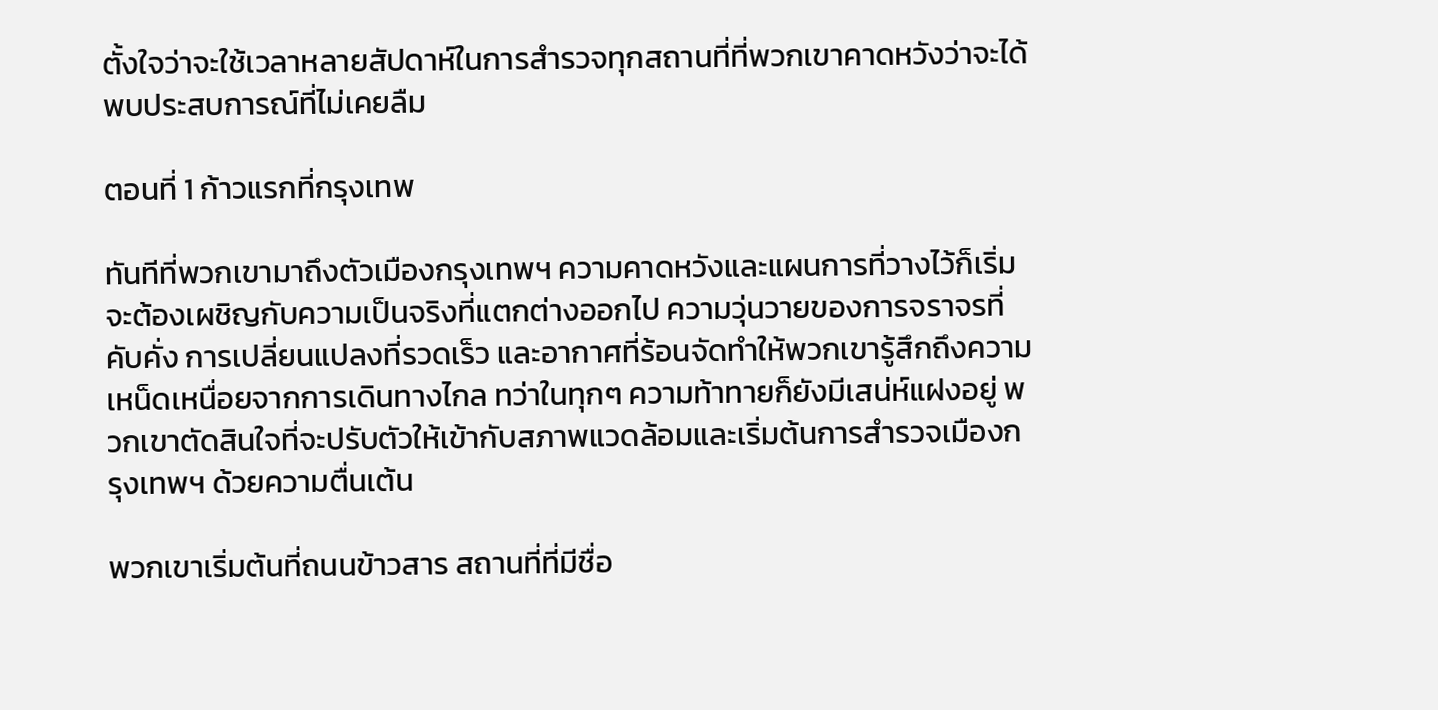ตั้งใจว่าจะใช้เวลาหลายสัปดาห์ในการสำรวจทุกสถานที่ที่พวกเขาคาดหวังว่าจะได้พบประสบการณ์ที่ไม่เคยลืม

ตอนที่ 1 ก้าวแรกที่กรุงเทพ

ทันทีที่พวกเขามาถึงตัวเมืองกรุงเทพฯ ความคาดหวังและแผนการที่วางไว้ก็เริ่มจะต้องเผชิญกับความเป็นจริงที่แตกต่างออกไป ความวุ่นวายของการจราจรที่คับคั่ง การเปลี่ยนแปลงที่รวดเร็ว และอากาศที่ร้อนจัดทำให้พวกเขารู้สึกถึงความเหน็ดเหนื่อยจากการเดินทางไกล ทว่าในทุกๆ ความท้าทายก็ยังมีเสน่ห์แฝงอยู่ พวกเขาตัดสินใจที่จะปรับตัวให้เข้ากับสภาพแวดล้อมและเริ่มต้นการสำรวจเมืองกรุงเทพฯ ด้วยความตื่นเต้น

พวกเขาเริ่มต้นที่ถนนข้าวสาร สถานที่ที่มีชื่อ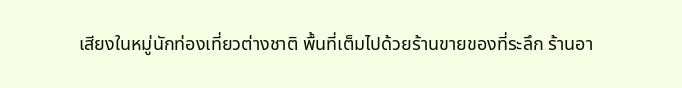เสียงในหมู่นักท่องเที่ยวต่างชาติ พื้นที่เต็มไปด้วยร้านขายของที่ระลึก ร้านอา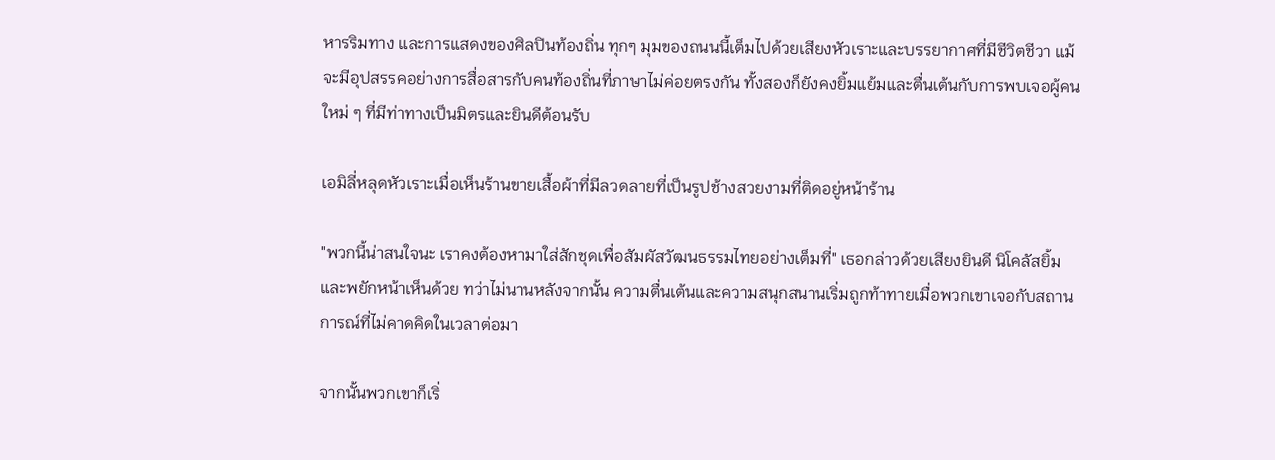หารริมทาง และการแสดงของศิลปินท้องถิ่น ทุกๆ มุมของถนนนี้เต็มไปด้วยเสียงหัวเราะและบรรยากาศที่มีชีวิตชีวา แม้จะมีอุปสรรคอย่างการสื่อสารกับคนท้องถิ่นที่ภาษาไม่ค่อยตรงกัน ทั้งสองก็ยังคงยิ้มแย้มและตื่นเต้นกับการพบเจอผู้คนใหม่ ๆ ที่มีท่าทางเป็นมิตรและยินดีต้อนรับ

เอมิลี่หลุดหัวเราะเมื่อเห็นร้านขายเสื้อผ้าที่มีลวดลายที่เป็นรูปช้างสวยงามที่ติดอยู่หน้าร้าน

"พวกนี้น่าสนใจนะ เราคงต้องหามาใส่สักชุดเพื่อสัมผัสวัฒนธรรมไทยอย่างเต็มที่" เธอกล่าวด้วยเสียงยินดี นิโคลัสยิ้มและพยักหน้าเห็นด้วย ทว่าไม่นานหลังจากนั้น ความตื่นเต้นและความสนุกสนานเริ่มถูกท้าทายเมื่อพวกเขาเจอกับสถานการณ์ที่ไม่คาดคิดในเวลาต่อมา

จากนั้นพวกเขาก็เริ่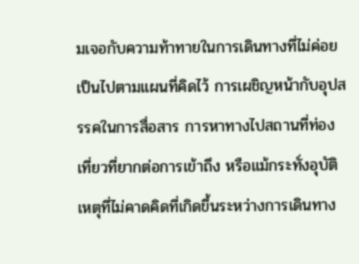มเจอกับความท้าทายในการเดินทางที่ไม่ค่อยเป็นไปตามแผนที่คิดไว้ การเผชิญหน้ากับอุปสรรคในการสื่อสาร การหาทางไปสถานที่ท่องเที่ยวที่ยากต่อการเข้าถึง หรือแม้กระทั่งอุบัติเหตุที่ไม่คาดคิดที่เกิดขึ้นระหว่างการเดินทาง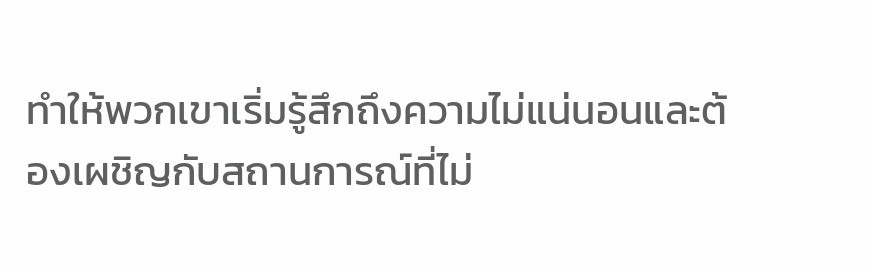ทำให้พวกเขาเริ่มรู้สึกถึงความไม่แน่นอนและต้องเผชิญกับสถานการณ์ที่ไม่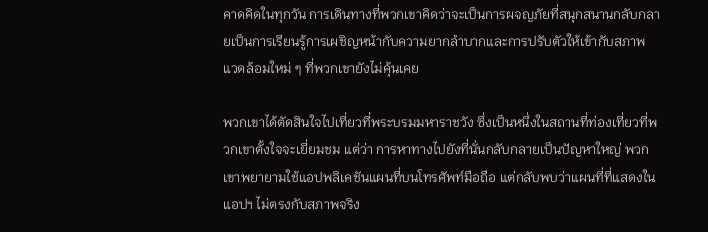คาดคิดในทุกวัน การเดินทางที่พวกเขาคิดว่าจะเป็นการผจญภัยที่สนุกสนานกลับกลายเป็นการเรียนรู้การเผชิญหน้ากับความยากลำบากและการปรับตัวให้เข้ากับสภาพแวดล้อมใหม่ ๆ ที่พวกเขายังไม่คุ้นเคย

พวกเขาได้ตัดสินใจไปเที่ยวที่พระบรมมหาราชวัง ซึ่งเป็นหนึ่งในสถานที่ท่องเที่ยวที่พวกเขาตั้งใจจะเยี่ยมชม แต่ว่า การหาทางไปยังที่นั่นกลับกลายเป็นปัญหาใหญ่ พวกเขาพยายามใช้แอปพลิเคชันแผนที่บนโทรศัพท์มือถือ แต่กลับพบว่าแผนที่ที่แสดงในแอปฯ ไม่ตรงกับสภาพจริง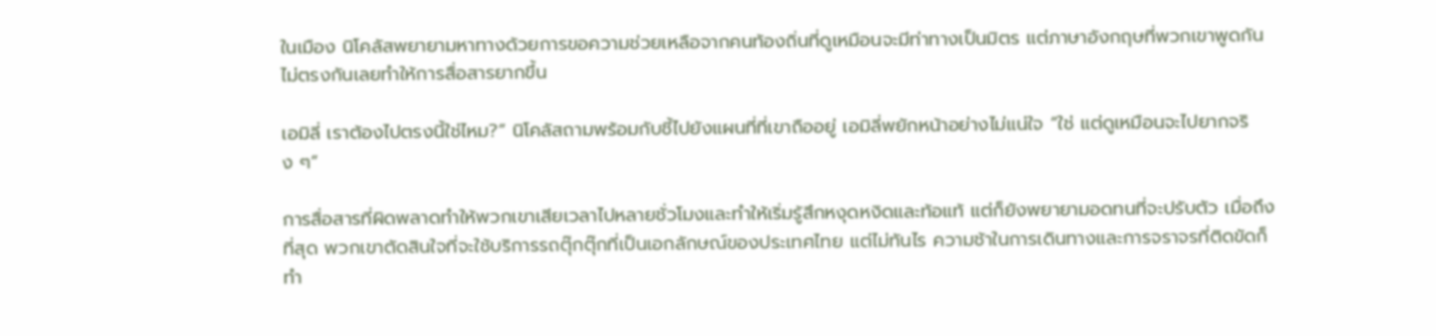ในเมือง นิโคลัสพยายามหาทางด้วยการขอความช่วยเหลือจากคนท้องถิ่นที่ดูเหมือนจะมีท่าทางเป็นมิตร แต่ภาษาอังกฤษที่พวกเขาพูดกันไม่ตรงกันเลยทำให้การสื่อสารยากขึ้น

เอมิลี่ เราต้องไปตรงนี้ใช่ไหม?” นิโคลัสถามพร้อมกับชี้ไปยังแผนที่ที่เขาถืออยู่ เอมิลี่พยักหน้าอย่างไม่แน่ใจ “ใช่ แต่ดูเหมือนจะไปยากจริง ๆ”

การสื่อสารที่ผิดพลาดทำให้พวกเขาเสียเวลาไปหลายชั่วโมงและทำให้เริ่มรู้สึกหงุดหงิดและท้อแท้ แต่ก็ยังพยายามอดทนที่จะปรับตัว เมื่อถึงที่สุด พวกเขาตัดสินใจที่จะใช้บริการรถตุ๊กตุ๊กที่เป็นเอกลักษณ์ของประเทศไทย แต่ไม่ทันไร ความช้าในการเดินทางและการจราจรที่ติดขัดก็ทำ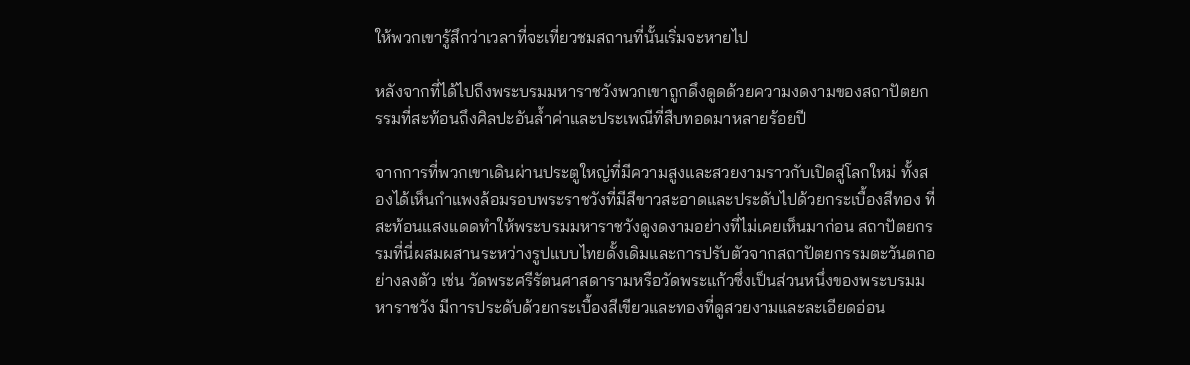ให้พวกเขารู้สึกว่าเวลาที่จะเที่ยวชมสถานที่นั้นเริ่มจะหายไป

หลังจากที่ได้ไปถึงพระบรมมหาราชวังพวกเขาถูกดึงดูดด้วยความงดงามของสถาปัตยกรรมที่สะท้อนถึงศิลปะอันล้ำค่าและประเพณีที่สืบทอดมาหลายร้อยปี

จากการที่พวกเขาเดินผ่านประตูใหญ่ที่มีความสูงและสวยงามราวกับเปิดสู่โลกใหม่ ทั้งสองได้เห็นกำแพงล้อมรอบพระราชวังที่มีสีขาวสะอาดและประดับไปด้วยกระเบื้องสีทอง ที่สะท้อนแสงแดดทำให้พระบรมมหาราชวังดูงดงามอย่างที่ไม่เคยเห็นมาก่อน สถาปัตยกรรมที่นี่ผสมผสานระหว่างรูปแบบไทยดั้งเดิมและการปรับตัวจากสถาปัตยกรรมตะวันตกอย่างลงตัว เช่น วัดพระศรีรัตนศาสดารามหรือวัดพระแก้วซึ่งเป็นส่วนหนึ่งของพระบรมมหาราชวัง มีการประดับด้วยกระเบื้องสีเขียวและทองที่ดูสวยงามและละเอียดอ่อน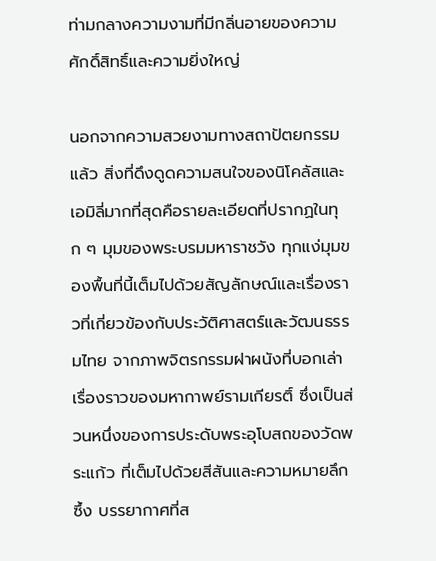ท่ามกลางความงามที่มีกลิ่นอายของความศักดิ์สิทธิ์และความยิ่งใหญ่

นอกจากความสวยงามทางสถาปัตยกรรมแล้ว สิ่งที่ดึงดูดความสนใจของนิโคลัสและเอมิลี่มากที่สุดคือรายละเอียดที่ปรากฏในทุก ๆ มุมของพระบรมมหาราชวัง ทุกแง่มุมของพื้นที่นี้เต็มไปด้วยสัญลักษณ์และเรื่องราวที่เกี่ยวข้องกับประวัติศาสตร์และวัฒนธรรมไทย จากภาพจิตรกรรมฝาผนังที่บอกเล่าเรื่องราวของมหากาพย์รามเกียรติ์ ซึ่งเป็นส่วนหนึ่งของการประดับพระอุโบสถของวัดพระแก้ว ที่เต็มไปด้วยสีสันและความหมายลึกซึ้ง บรรยากาศที่ส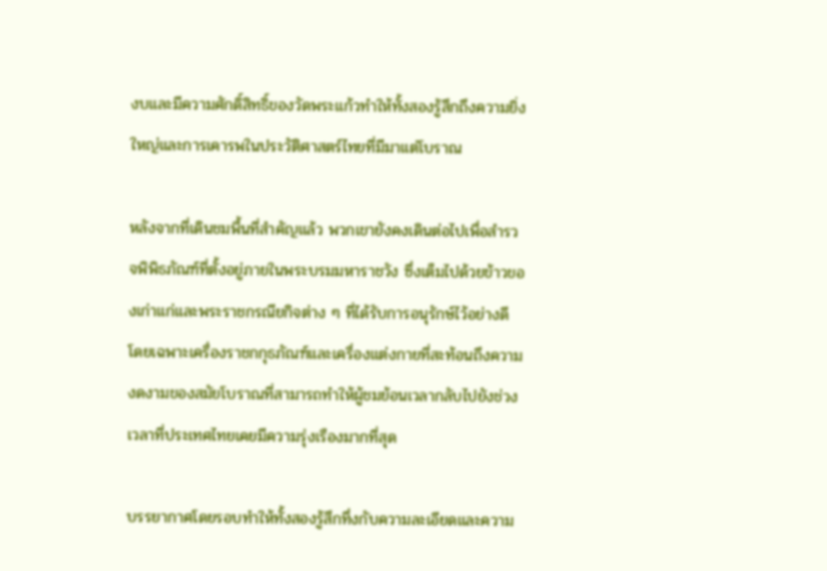งบและมีความศักดิ์สิทธิ์ของวัดพระแก้วทำให้ทั้งสองรู้สึกถึงความยิ่งใหญ่และการเคารพในประวัติศาสตร์ไทยที่มีมาแต่โบราณ

หลังจากที่เดินชมพื้นที่สำคัญแล้ว พวกเขายังคงเดินต่อไปเพื่อสำรวจพิพิธภัณฑ์ที่ตั้งอยู่ภายในพระบรมมหาราชวัง ซึ่งเต็มไปด้วยข้าวของเก่าแก่และพระราชกรณียกิจต่าง ๆ ที่ได้รับการอนุรักษ์ไว้อย่างดี โดยเฉพาะเครื่องราชกกุธภัณฑ์และเครื่องแต่งกายที่สะท้อนถึงความงดงามของสมัยโบราณที่สามารถทำให้ผู้ชมย้อนเวลากลับไปยังช่วงเวลาที่ประเทศไทยเคยมีความรุ่งเรืองมากที่สุด

บรรยากาศโดยรอบทำให้ทั้งสองรู้สึกทึ่งกับความละเอียดและความ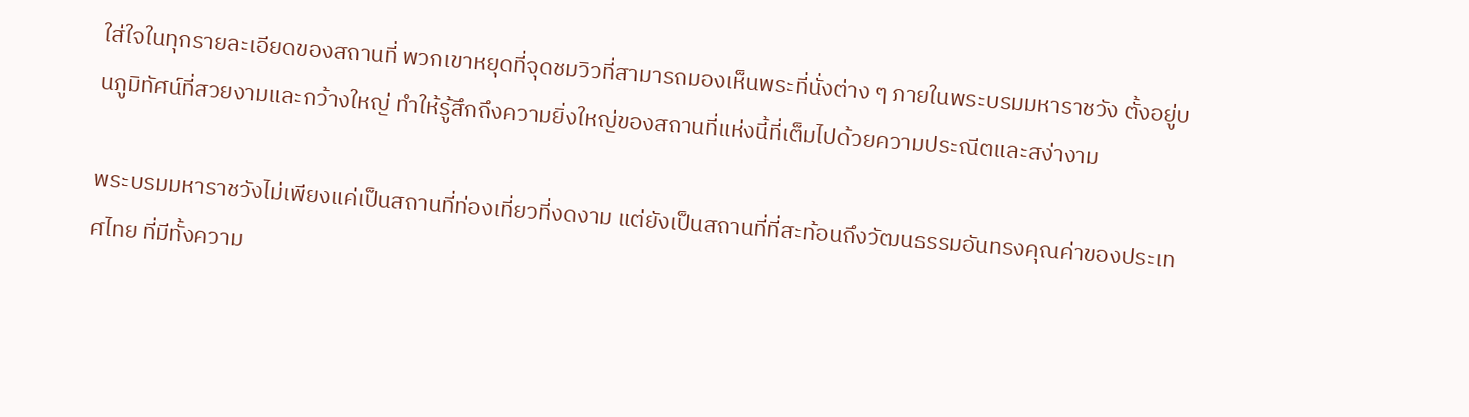ใส่ใจในทุกรายละเอียดของสถานที่ พวกเขาหยุดที่จุดชมวิวที่สามารถมองเห็นพระที่นั่งต่าง ๆ ภายในพระบรมมหาราชวัง ตั้งอยู่บนภูมิทัศน์ที่สวยงามและกว้างใหญ่ ทำให้รู้สึกถึงความยิ่งใหญ่ของสถานที่แห่งนี้ที่เต็มไปด้วยความประณีตและสง่างาม

พระบรมมหาราชวังไม่เพียงแค่เป็นสถานที่ท่องเที่ยวที่งดงาม แต่ยังเป็นสถานที่ที่สะท้อนถึงวัฒนธรรมอันทรงคุณค่าของประเทศไทย ที่มีทั้งความ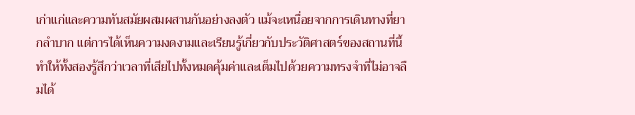เก่าแก่และความทันสมัยผสมผสานกันอย่างลงตัว แม้จะเหนื่อยจากการเดินทางที่ยากลำบาก แต่การได้เห็นความงดงามและเรียนรู้เกี่ยวกับประวัติศาสตร์ของสถานที่นี้ ทำให้ทั้งสองรู้สึกว่าเวลาที่เสียไปทั้งหมดคุ้มค่าและเต็มไปด้วยความทรงจำที่ไม่อาจลืมได้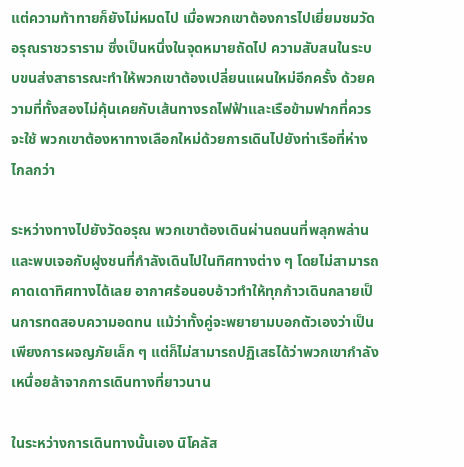แต่ความท้าทายก็ยังไม่หมดไป เมื่อพวกเขาต้องการไปเยี่ยมชมวัดอรุณราชวราราม ซึ่งเป็นหนึ่งในจุดหมายถัดไป ความสับสนในระบบขนส่งสาธารณะทำให้พวกเขาต้องเปลี่ยนแผนใหม่อีกครั้ง ด้วยความที่ทั้งสองไม่คุ้นเคยกับเส้นทางรถไฟฟ้าและเรือข้ามฟากที่ควรจะใช้ พวกเขาต้องหาทางเลือกใหม่ด้วยการเดินไปยังท่าเรือที่ห่างไกลกว่า

ระหว่างทางไปยังวัดอรุณ พวกเขาต้องเดินผ่านถนนที่พลุกพล่านและพบเจอกับฝูงชนที่กำลังเดินไปในทิศทางต่าง ๆ โดยไม่สามารถคาดเดาทิศทางได้เลย อากาศร้อนอบอ้าวทำให้ทุกก้าวเดินกลายเป็นการทดสอบความอดทน แม้ว่าทั้งคู่จะพยายามบอกตัวเองว่าเป็นเพียงการผจญภัยเล็ก ๆ แต่ก็ไม่สามารถปฏิเสธได้ว่าพวกเขากำลังเหนื่อยล้าจากการเดินทางที่ยาวนาน

ในระหว่างการเดินทางนั้นเอง นิโคลัส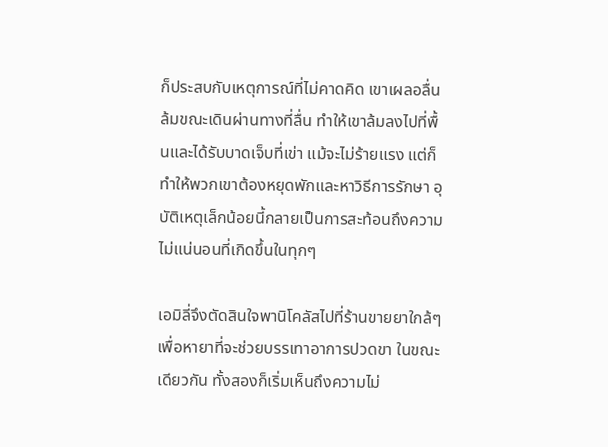ก็ประสบกับเหตุการณ์ที่ไม่คาดคิด เขาเผลอลื่นล้มขณะเดินผ่านทางที่ลื่น ทำให้เขาล้มลงไปที่พื้นและได้รับบาดเจ็บที่เข่า แม้จะไม่ร้ายแรง แต่ก็ทำให้พวกเขาต้องหยุดพักและหาวิธีการรักษา อุบัติเหตุเล็กน้อยนี้กลายเป็นการสะท้อนถึงความไม่แน่นอนที่เกิดขึ้นในทุกๆ

เอมิลี่จึงตัดสินใจพานิโคลัสไปที่ร้านขายยาใกล้ๆ เพื่อหายาที่จะช่วยบรรเทาอาการปวดขา ในขณะเดียวกัน ทั้งสองก็เริ่มเห็นถึงความไม่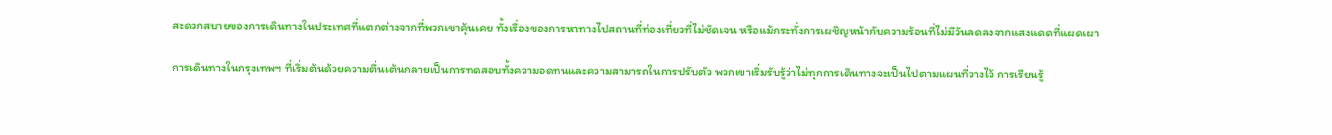สะดวกสบายของการเดินทางในประเทศที่แตกต่างจากที่พวกเขาคุ้นเคย ทั้งเรื่องของการหาทางไปสถานที่ท่องเที่ยวที่ไม่ชัดเจน หรือแม้กระทั่งการเผชิญหน้ากับความร้อนที่ไม่มีวันลดลงจากแสงแดดที่แผดเผา

การเดินทางในกรุงเทพฯ ที่เริ่มต้นด้วยความตื่นเต้นกลายเป็นการทดสอบทั้งความอดทนและความสามารถในการปรับตัว พวกเขาเริ่มรับรู้ว่าไม่ทุกการเดินทางจะเป็นไปตามแผนที่วางไว้ การเรียนรู้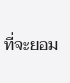ที่จะยอม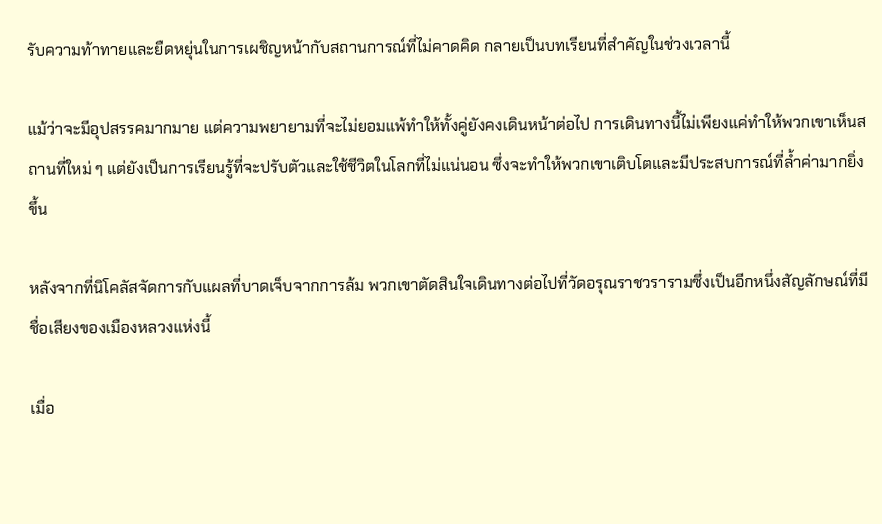รับความท้าทายและยืดหยุ่นในการเผชิญหน้ากับสถานการณ์ที่ไม่คาดคิด กลายเป็นบทเรียนที่สำคัญในช่วงเวลานี้

แม้ว่าจะมีอุปสรรคมากมาย แต่ความพยายามที่จะไม่ยอมแพ้ทำให้ทั้งคู่ยังคงเดินหน้าต่อไป การเดินทางนี้ไม่เพียงแค่ทำให้พวกเขาเห็นสถานที่ใหม่ ๆ แต่ยังเป็นการเรียนรู้ที่จะปรับตัวและใช้ชีวิตในโลกที่ไม่แน่นอน ซึ่งจะทำให้พวกเขาเติบโตและมีประสบการณ์ที่ล้ำค่ามากยิ่งขึ้น

หลังจากที่นิโคลัสจัดการกับแผลที่บาดเจ็บจากการล้ม พวกเขาตัดสินใจเดินทางต่อไปที่วัดอรุณราชวรารามซึ่งเป็นอีกหนึ่งสัญลักษณ์ที่มีชื่อเสียงของเมืองหลวงแห่งนี้

เมื่อ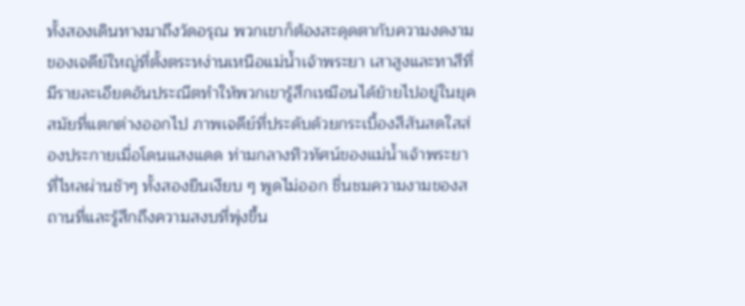ทั้งสองเดินทางมาถึงวัดอรุณ พวกเขาก็ต้องสะดุดตากับความงดงามของเจดีย์ใหญ่ที่ตั้งตระหง่านเหนือแม่น้ำเจ้าพระยา เสาสูงและทาสีที่มีรายละเอียดอันประณีตทำให้พวกเขารู้สึกเหมือนได้ย้ายไปอยู่ในยุคสมัยที่แตกต่างออกไป ภาพเจดีย์ที่ประดับด้วยกระเบื้องสีสันสดใสส่องประกายเมื่อโดนแสงแดด ท่ามกลางทิวทัศน์ของแม่น้ำเจ้าพระยาที่ไหลผ่านช้าๆ ทั้งสองยืนเงียบ ๆ พูดไม่ออก ชื่นชมความงามของสถานที่และรู้สึกถึงความสงบที่พุ่งขึ้น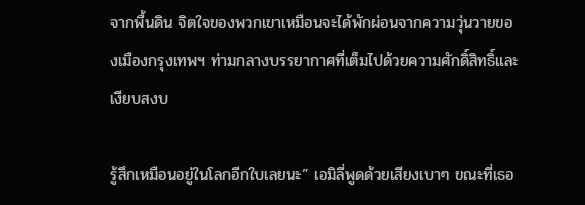จากพื้นดิน จิตใจของพวกเขาเหมือนจะได้พักผ่อนจากความวุ่นวายของเมืองกรุงเทพฯ ท่ามกลางบรรยากาศที่เต็มไปด้วยความศักดิ์สิทธิ์และเงียบสงบ

รู้สึกเหมือนอยู่ในโลกอีกใบเลยนะ” เอมิลี่พูดด้วยเสียงเบาๆ ขณะที่เธอ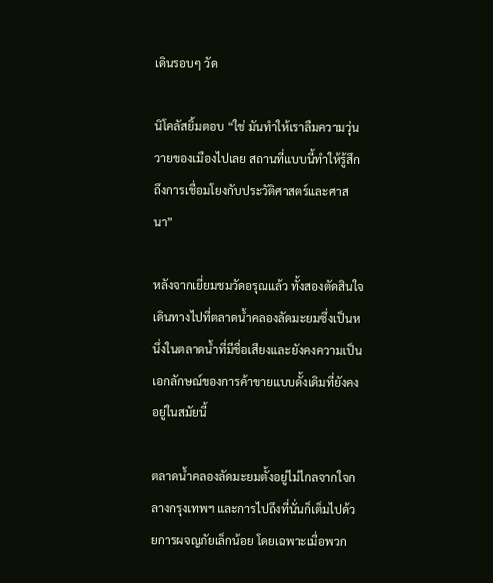เดินรอบๆ วัด

นิโคลัสยิ้มตอบ “ใช่ มันทำให้เราลืมความวุ่นวายของเมืองไปเลย สถานที่แบบนี้ทำให้รู้สึกถึงการเชื่อมโยงกับประวัติศาสตร์และศาสนา”

หลังจากเยี่ยมชมวัดอรุณแล้ว ทั้งสองตัดสินใจเดินทางไปที่ตลาดน้ำคลองลัดมะยมซึ่งเป็นหนึ่งในตลาดน้ำที่มีชื่อเสียงและยังคงความเป็นเอกลักษณ์ของการค้าขายแบบดั้งเดิมที่ยังคงอยู่ในสมัยนี้

ตลาดน้ำคลองลัดมะยมตั้งอยู่ไม่ไกลจากใจกลางกรุงเทพฯ และการไปถึงที่นั่นก็เต็มไปด้วยการผจญภัยเล็กน้อย โดยเฉพาะเมื่อพวก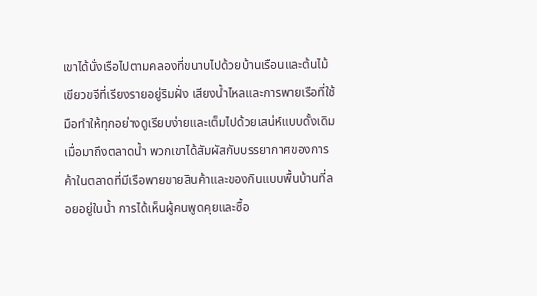เขาได้นั่งเรือไปตามคลองที่ขนาบไปด้วยบ้านเรือนและต้นไม้เขียวขจีที่เรียงรายอยู่ริมฝั่ง เสียงน้ำไหลและการพายเรือที่ใช้มือทำให้ทุกอย่างดูเรียบง่ายและเต็มไปด้วยเสน่ห์แบบดั้งเดิม เมื่อมาถึงตลาดน้ำ พวกเขาได้สัมผัสกับบรรยากาศของการค้าในตลาดที่มีเรือพายขายสินค้าและของกินแบบพื้นบ้านที่ลอยอยู่ในน้ำ การได้เห็นผู้คนพูดคุยและซื้อ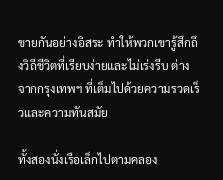ขายกันอย่างอิสระ ทำให้พวกเขารู้สึกถึงวิถีชีวิตที่เรียบง่ายและไม่เร่งรีบ ต่างจากกรุงเทพฯ ที่เต็มไปด้วยความรวดเร็วและความทันสมัย

ทั้งสองนั่งเรือเล็กไปตามคลอง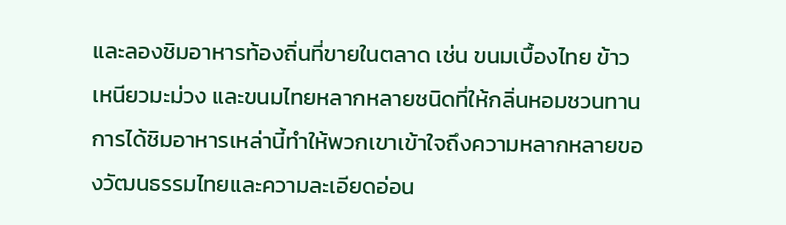และลองชิมอาหารท้องถิ่นที่ขายในตลาด เช่น ขนมเบื้องไทย ข้าวเหนียวมะม่วง และขนมไทยหลากหลายชนิดที่ให้กลิ่นหอมชวนทาน การได้ชิมอาหารเหล่านี้ทำให้พวกเขาเข้าใจถึงความหลากหลายของวัฒนธรรมไทยและความละเอียดอ่อน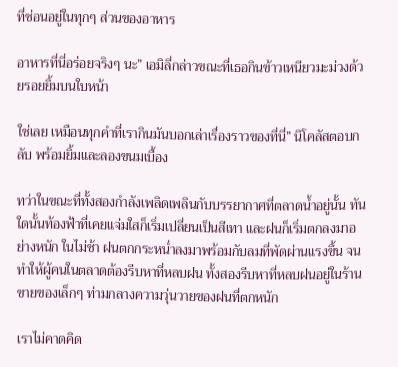ที่ซ่อนอยู่ในทุกๆ ส่วนของอาหาร

อาหารที่นี่อร่อยจริงๆ นะ” เอมิลี่กล่าวขณะที่เธอกินข้าวเหนียวมะม่วงด้วยรอยยิ้มบนใบหน้า

ใช่เลย เหมือนทุกคำที่เรากินมันบอกเล่าเรื่องราวของที่นี่” นิโคลัสตอบกลับ พร้อมยิ้มและลองขนมเบื้อง

ทว่าในขณะที่ทั้งสองกำลังเพลิดเพลินกับบรรยากาศที่ตลาดน้ำอยู่นั้น ทันใดนั้นท้องฟ้าที่เคยแจ่มใสก็เริ่มเปลี่ยนเป็นสีเทา และฝนก็เริ่มตกลงมาอย่างหนัก ในไม่ช้า ฝนตกกระหน่ำลงมาพร้อมกับลมที่พัดผ่านแรงขึ้น จนทำให้ผู้คนในตลาดต้องรีบหาที่หลบฝน ทั้งสองรีบหาที่หลบฝนอยู่ในร้านขายของเล็กๆ ท่ามกลางความวุ่นวายของฝนที่ตกหนัก

เราไม่คาดคิด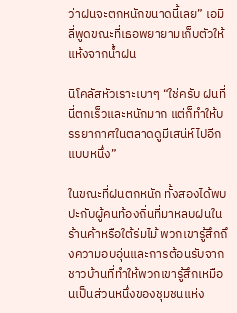ว่าฝนจะตกหนักขนาดนี้เลย” เอมิลี่พูดขณะที่เธอพยายามเก็บตัวให้แห้งจากน้ำฝน

นิโคลัสหัวเราะเบาๆ “ใช่ครับ ฝนที่นี่ตกเร็วและหนักมาก แต่ก็ทำให้บรรยากาศในตลาดดูมีเสน่ห์ไปอีกแบบหนึ่ง”

ในขณะที่ฝนตกหนัก ทั้งสองได้พบปะกับผู้คนท้องถิ่นที่มาหลบฝนในร้านค้าหรือใต้ร่มไม้ พวกเขารู้สึกถึงความอบอุ่นและการต้อนรับจากชาวบ้านที่ทำให้พวกเขารู้สึกเหมือนเป็นส่วนหนึ่งของชุมชนแห่ง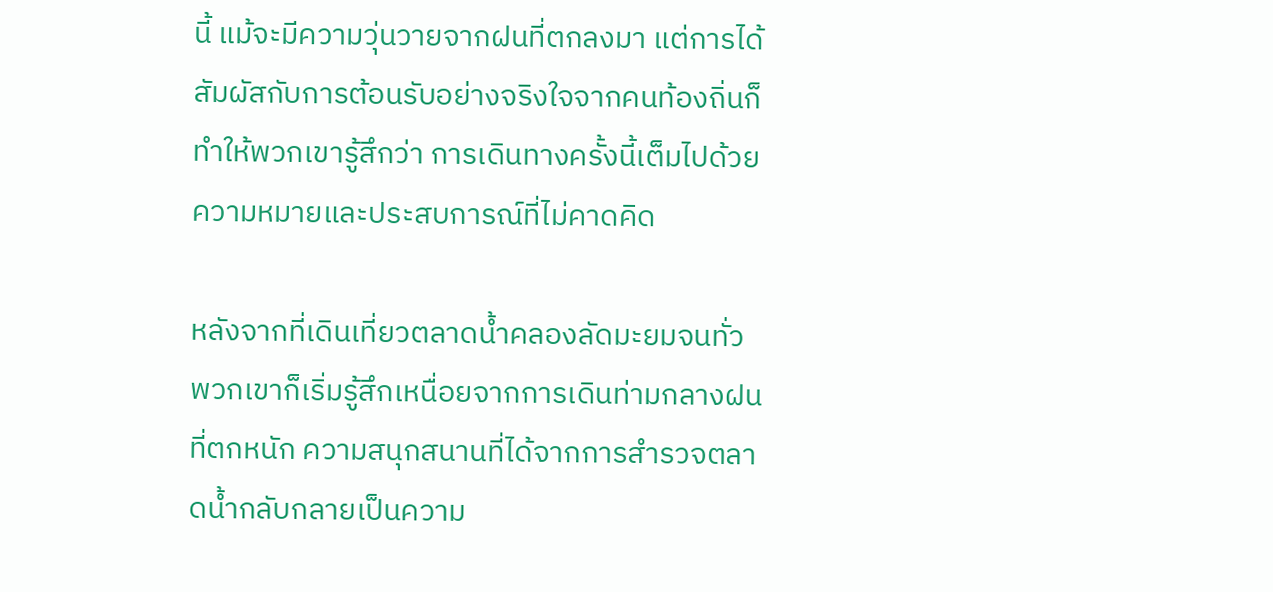นี้ แม้จะมีความวุ่นวายจากฝนที่ตกลงมา แต่การได้สัมผัสกับการต้อนรับอย่างจริงใจจากคนท้องถิ่นก็ทำให้พวกเขารู้สึกว่า การเดินทางครั้งนี้เต็มไปด้วยความหมายและประสบการณ์ที่ไม่คาดคิด

หลังจากที่เดินเที่ยวตลาดน้ำคลองลัดมะยมจนทั่ว พวกเขาก็เริ่มรู้สึกเหนื่อยจากการเดินท่ามกลางฝนที่ตกหนัก ความสนุกสนานที่ได้จากการสำรวจตลาดน้ำกลับกลายเป็นความ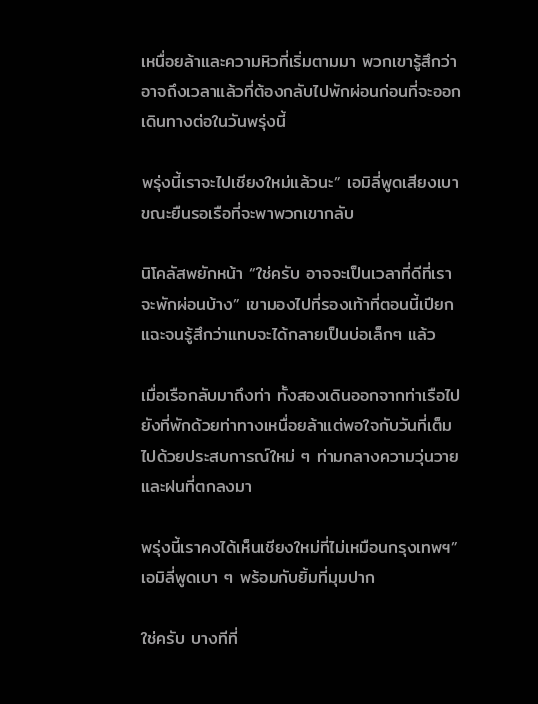เหนื่อยล้าและความหิวที่เริ่มตามมา พวกเขารู้สึกว่าอาจถึงเวลาแล้วที่ต้องกลับไปพักผ่อนก่อนที่จะออกเดินทางต่อในวันพรุ่งนี้

พรุ่งนี้เราจะไปเชียงใหม่แล้วนะ” เอมิลี่พูดเสียงเบา ขณะยืนรอเรือที่จะพาพวกเขากลับ

นิโคลัสพยักหน้า “ใช่ครับ อาจจะเป็นเวลาที่ดีที่เราจะพักผ่อนบ้าง” เขามองไปที่รองเท้าที่ตอนนี้เปียกแฉะจนรู้สึกว่าแทบจะได้กลายเป็นบ่อเล็กๆ แล้ว

เมื่อเรือกลับมาถึงท่า ทั้งสองเดินออกจากท่าเรือไปยังที่พักด้วยท่าทางเหนื่อยล้าแต่พอใจกับวันที่เต็มไปด้วยประสบการณ์ใหม่ ๆ ท่ามกลางความวุ่นวายและฝนที่ตกลงมา

พรุ่งนี้เราคงได้เห็นเชียงใหม่ที่ไม่เหมือนกรุงเทพฯ” เอมิลี่พูดเบา ๆ พร้อมกับยิ้มที่มุมปาก

ใช่ครับ บางทีที่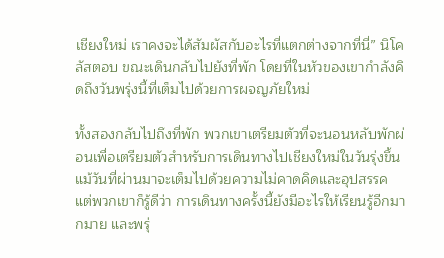เชียงใหม่ เราคงจะได้สัมผัสกับอะไรที่แตกต่างจากที่นี่” นิโคลัสตอบ ขณะเดินกลับไปยังที่พัก โดยที่ในหัวของเขากำลังคิดถึงวันพรุ่งนี้ที่เต็มไปด้วยการผจญภัยใหม่

ทั้งสองกลับไปถึงที่พัก พวกเขาเตรียมตัวที่จะนอนหลับพักผ่อนเพื่อเตรียมตัวสำหรับการเดินทางไปเชียงใหม่ในวันรุ่งขึ้น แม้วันที่ผ่านมาจะเต็มไปด้วยความไม่คาดคิดและอุปสรรค แต่พวกเขาก็รู้ดีว่า การเดินทางครั้งนี้ยังมีอะไรให้เรียนรู้อีกมากมาย และพรุ่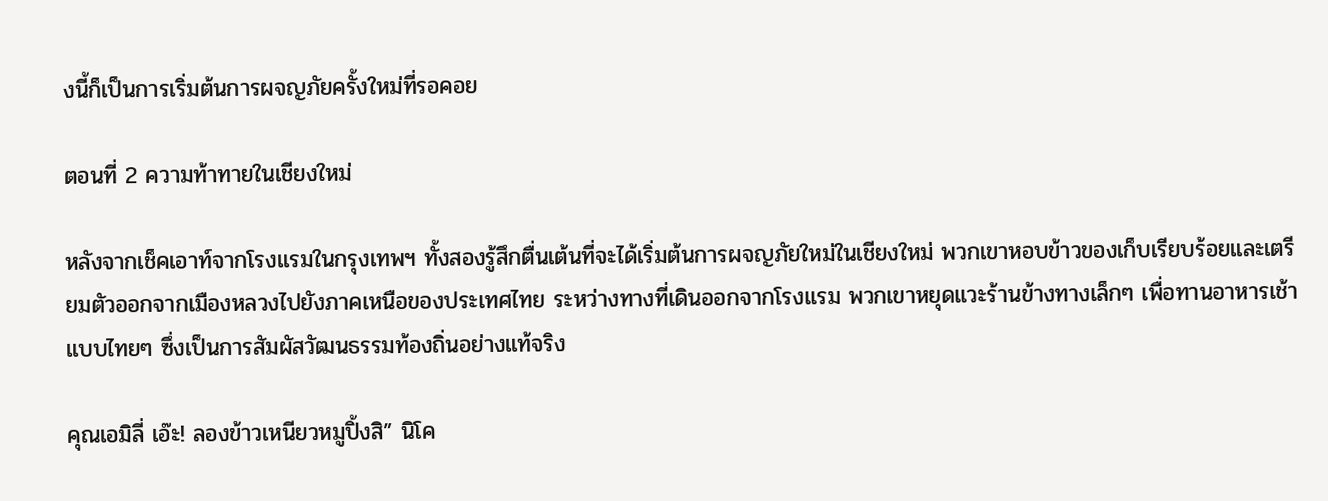งนี้ก็เป็นการเริ่มต้นการผจญภัยครั้งใหม่ที่รอคอย

ตอนที่ 2 ความท้าทายในเชียงใหม่

หลังจากเช็คเอาท์จากโรงแรมในกรุงเทพฯ ทั้งสองรู้สึกตื่นเต้นที่จะได้เริ่มต้นการผจญภัยใหม่ในเชียงใหม่ พวกเขาหอบข้าวของเก็บเรียบร้อยและเตรียมตัวออกจากเมืองหลวงไปยังภาคเหนือของประเทศไทย ระหว่างทางที่เดินออกจากโรงแรม พวกเขาหยุดแวะร้านข้างทางเล็กๆ เพื่อทานอาหารเช้าแบบไทยๆ ซึ่งเป็นการสัมผัสวัฒนธรรมท้องถิ่นอย่างแท้จริง

คุณเอมิลี่ เอ๊ะ! ลองข้าวเหนียวหมูปิ้งสิ” นิโค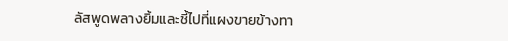ลัสพูดพลางยิ้มและชี้ไปที่แผงขายข้างทา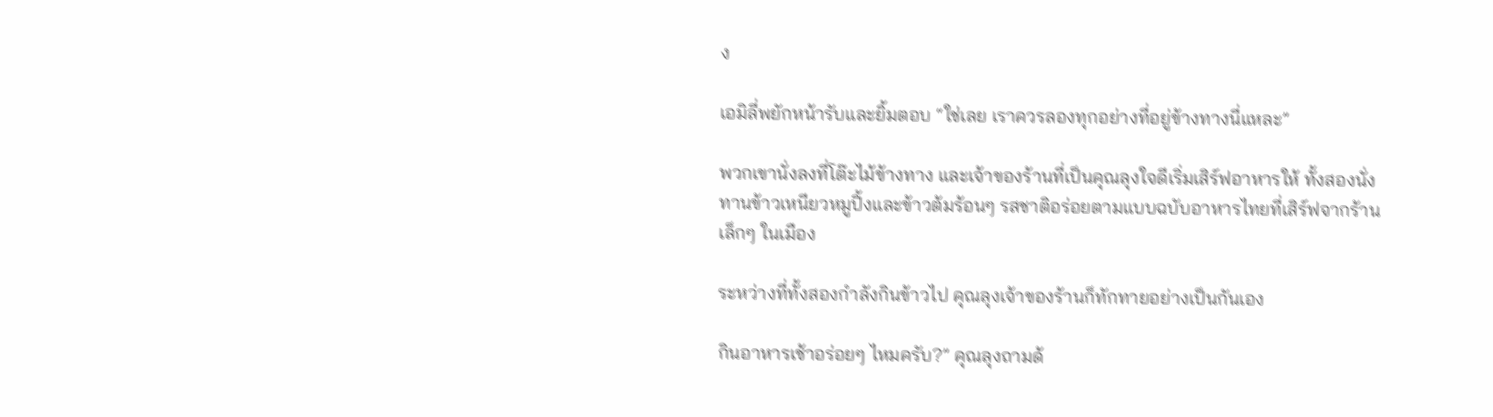ง

เอมิลี่พยักหน้ารับและยิ้มตอบ “ใช่เลย เราควรลองทุกอย่างที่อยู่ข้างทางนี่แหละ”

พวกเขานั่งลงที่โต๊ะไม้ข้างทาง และเจ้าของร้านที่เป็นคุณลุงใจดีเริ่มเสิร์ฟอาหารให้ ทั้งสองนั่งทานข้าวเหนียวหมูปิ้งและข้าวต้มร้อนๆ รสชาติอร่อยตามแบบฉบับอาหารไทยที่เสิร์ฟจากร้านเล็กๆ ในเมือง

ระหว่างที่ทั้งสองกำลังกินข้าวไป คุณลุงเจ้าของร้านก็ทักทายอย่างเป็นกันเอง

กินอาหารเช้าอร่อยๆ ไหมครับ?” คุณลุงถามด้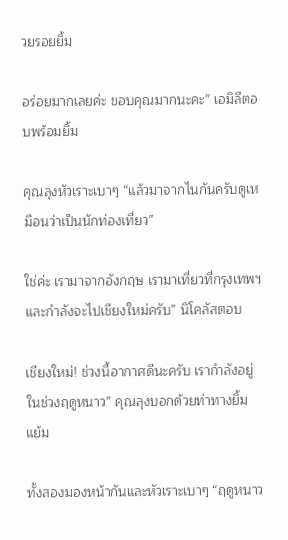วยรอยยิ้ม

อร่อยมากเลยค่ะ ขอบคุณมากนะคะ” เอมิลีตอบพร้อมยิ้ม

คุณลุงหัวเราะเบาๆ “แล้วมาจากไนกันครับดูเหมือนว่าเป็นนักท่องเที่ยว”

ใช่ค่ะ เรามาจากอังกฤษ เรามาเที่ยวที่กรุงเทพฯ และกำลังจะไปเชียงใหม่ครับ” นิโคลัสตอบ

เชียงใหม่! ช่วงนี้อากาศดีนะครับ เรากำลังอยู่ในช่วงฤดูหนาว” คุณลุงบอกด้วยท่าทางยิ้มแย้ม

ทั้งสองมองหน้ากันและหัวเราะเบาๆ “ฤดูหนาว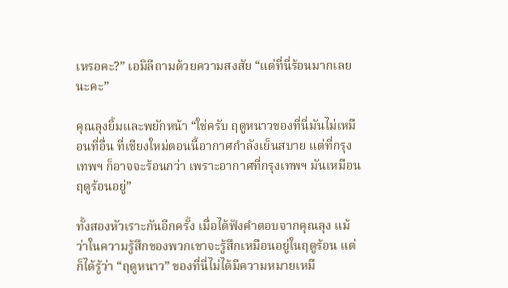เหรอคะ?” เอมิลีถามด้วยความสงสัย “แต่ที่นี่ร้อนมากเลยนะคะ”

คุณลุงยิ้มและพยักหน้า “ใช่ครับ ฤดูหนาวของที่นี่มันไม่เหมือนที่อื่น ที่เชียงใหม่ตอนนี้อากาศกำลังเย็นสบาย แต่ที่กรุงเทพฯ ก็อาจจะร้อนกว่า เพราะอากาศที่กรุงเทพฯ มันเหมือนฤดูร้อนอยู่”

ทั้งสองหัวเราะกันอีกครั้ง เมื่อได้ฟังคำตอบจากคุณลุง แม้ว่าในความรู้สึกของพวกเขาจะรู้สึกเหมือนอยู่ในฤดูร้อน แต่ก็ได้รู้ว่า “ฤดูหนาว” ของที่นี่ไม่ได้มีความหมายเหมื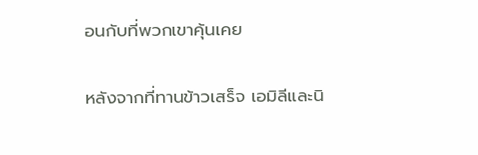อนกับที่พวกเขาคุ้นเคย

หลังจากที่ทานข้าวเสร็จ เอมิลีและนิ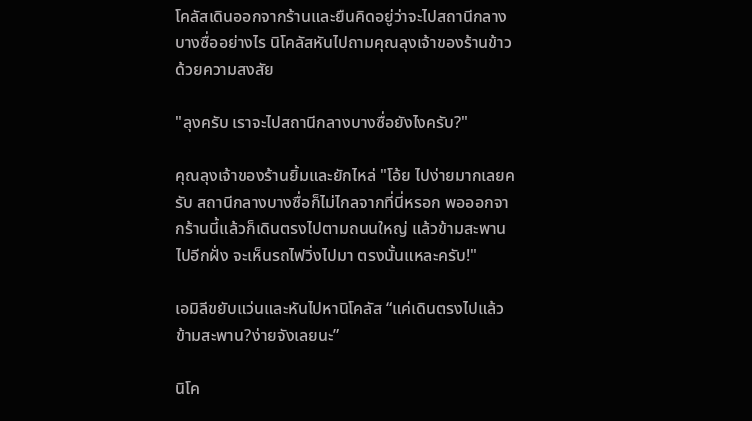โคลัสเดินออกจากร้านและยืนคิดอยู่ว่าจะไปสถานีกลางบางซื่ออย่างไร นิโคลัสหันไปถามคุณลุงเจ้าของร้านข้าวด้วยความสงสัย

"ลุงครับ เราจะไปสถานีกลางบางซื่อยังไงครับ?"

คุณลุงเจ้าของร้านยิ้มและยักไหล่ "โอ้ย ไปง่ายมากเลยครับ สถานีกลางบางซื่อก็ไม่ไกลจากที่นี่หรอก พอออกจากร้านนี้แล้วก็เดินตรงไปตามถนนใหญ่ แล้วข้ามสะพานไปอีกฝั่ง จะเห็นรถไฟวิ่งไปมา ตรงนั้นแหละครับ!"

เอมิลีขยับแว่นและหันไปหานิโคลัส “แค่เดินตรงไปแล้วข้ามสะพาน?ง่ายจังเลยนะ”

นิโค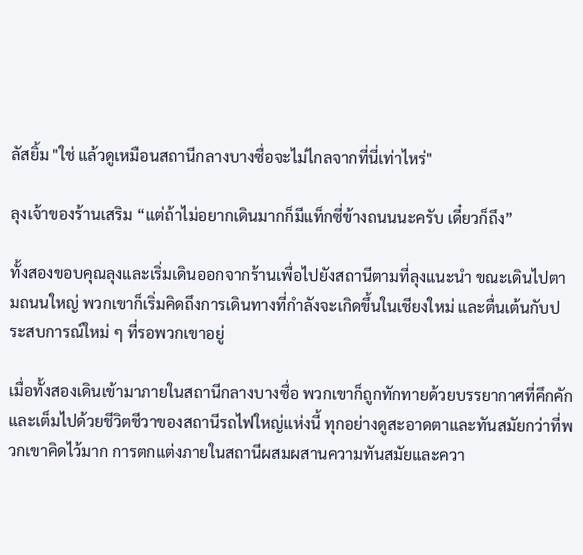ลัสยิ้ม "ใช่ แล้วดูเหมือนสถานีกลางบางซื่อจะไม่ไกลจากที่นี่เท่าไหร่"

ลุงเจ้าของร้านเสริม “แต่ถ้าไม่อยากเดินมากก็มีแท็กซี่ข้างถนนนะครับ เดี๋ยวก็ถึง”

ทั้งสองขอบคุณลุงและเริ่มเดินออกจากร้านเพื่อไปยังสถานีตามที่ลุงแนะนำ ขณะเดินไปตามถนนใหญ่ พวกเขาก็เริ่มคิดถึงการเดินทางที่กำลังจะเกิดขึ้นในเชียงใหม่ และตื่นเต้นกับประสบการณ์ใหม่ ๆ ที่รอพวกเขาอยู่

เมื่อทั้งสองเดินเข้ามาภายในสถานีกลางบางซื่อ พวกเขาก็ถูกทักทายด้วยบรรยากาศที่คึกคักและเต็มไปด้วยชีวิตชีวาของสถานีรถไฟใหญ่แห่งนี้ ทุกอย่างดูสะอาดตาและทันสมัยกว่าที่พวกเขาคิดไว้มาก การตกแต่งภายในสถานีผสมผสานความทันสมัยและควา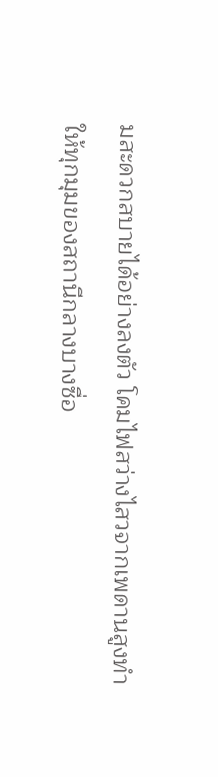มสะดวกสบายได้อย่างลงตัว โคมไฟสว่างไสวจากเพดานสูงทำให้ทุกมุมของสถานีกลางบางซื่อ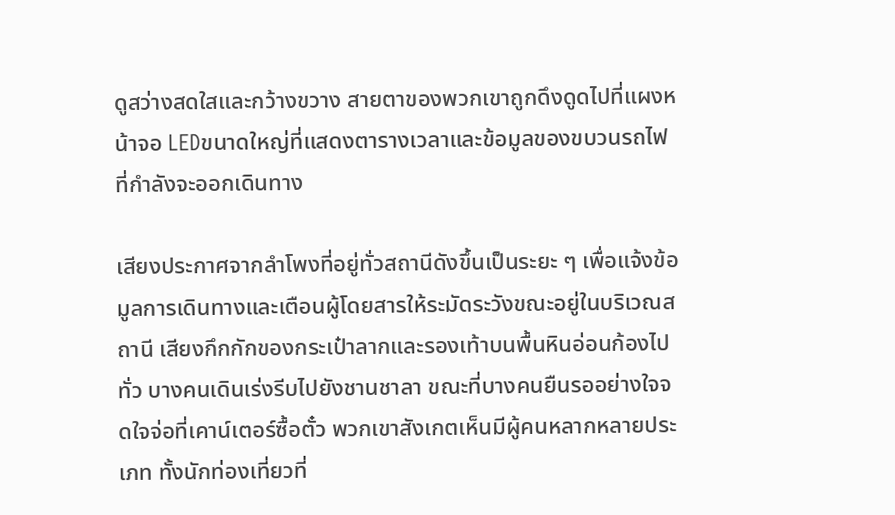ดูสว่างสดใสและกว้างขวาง สายตาของพวกเขาถูกดึงดูดไปที่แผงหน้าจอ LEDขนาดใหญ่ที่แสดงตารางเวลาและข้อมูลของขบวนรถไฟที่กำลังจะออกเดินทาง

เสียงประกาศจากลำโพงที่อยู่ทั่วสถานีดังขึ้นเป็นระยะ ๆ เพื่อแจ้งข้อมูลการเดินทางและเตือนผู้โดยสารให้ระมัดระวังขณะอยู่ในบริเวณสถานี เสียงกึกกักของกระเป๋าลากและรองเท้าบนพื้นหินอ่อนก้องไปทั่ว บางคนเดินเร่งรีบไปยังชานชาลา ขณะที่บางคนยืนรออย่างใจจดใจจ่อที่เคาน์เตอร์ซื้อตั๋ว พวกเขาสังเกตเห็นมีผู้คนหลากหลายประเภท ทั้งนักท่องเที่ยวที่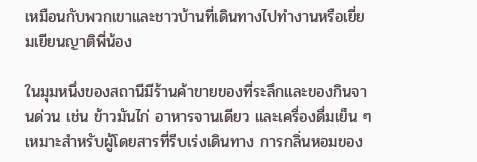เหมือนกับพวกเขาและชาวบ้านที่เดินทางไปทำงานหรือเยี่ยมเยียนญาติพี่น้อง

ในมุมหนึ่งของสถานีมีร้านค้าขายของที่ระลึกและของกินจานด่วน เช่น ข้าวมันไก่ อาหารจานเดียว และเครื่องดื่มเย็น ๆ เหมาะสำหรับผู้โดยสารที่รีบเร่งเดินทาง การกลิ่นหอมของ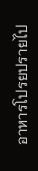อาหารโปรยปรายไป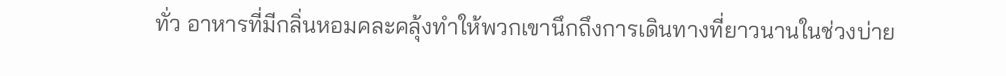ทั่ว อาหารที่มีกลิ่นหอมคละคลุ้งทำให้พวกเขานึกถึงการเดินทางที่ยาวนานในช่วงบ่าย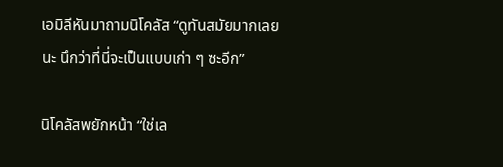เอมิลีหันมาถามนิโคลัส “ดูทันสมัยมากเลยนะ นึกว่าที่นี่จะเป็นแบบเก่า ๆ ซะอีก”

นิโคลัสพยักหน้า “ใช่เล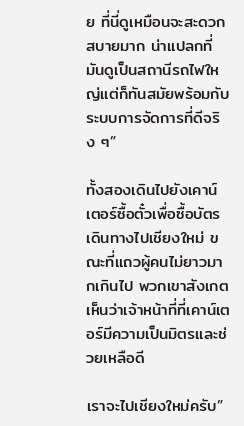ย ที่นี่ดูเหมือนจะสะดวกสบายมาก น่าแปลกที่มันดูเป็นสถานีรถไฟใหญ่แต่ก็ทันสมัยพร้อมกับระบบการจัดการที่ดีจริง ๆ”

ทั้งสองเดินไปยังเคาน์เตอร์ซื้อตั๋วเพื่อซื้อบัตรเดินทางไปเชียงใหม่ ขณะที่แถวผู้คนไม่ยาวมากเกินไป พวกเขาสังเกตเห็นว่าเจ้าหน้าที่ที่เคาน์เตอร์มีความเป็นมิตรและช่วยเหลือดี

เราจะไปเชียงใหม่ครับ”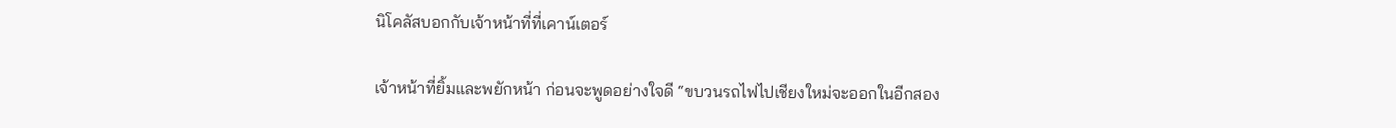นิโคลัสบอกกับเจ้าหน้าที่ที่เคาน์เตอร์

เจ้าหน้าที่ยิ้มและพยักหน้า ก่อนจะพูดอย่างใจดี “ขบวนรถไฟไปเชียงใหม่จะออกในอีกสอง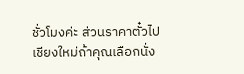ชั่วโมงค่ะ ส่วนราคาตั๋วไปเชียงใหม่ถ้าคุณเลือกนั่ง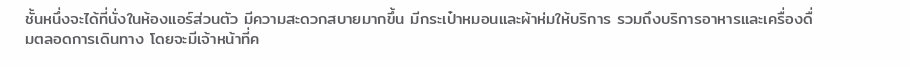ชั้นหนึ่งจะได้ที่นั่งในห้องแอร์ส่วนตัว มีความสะดวกสบายมากขึ้น มีกระเป๋าหมอนและผ้าห่มให้บริการ รวมถึงบริการอาหารและเครื่องดื่มตลอดการเดินทาง โดยจะมีเจ้าหน้าที่ค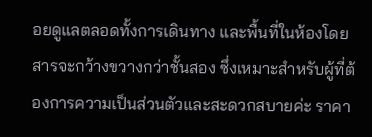อยดูแลตลอดทั้งการเดินทาง และพื้นที่ในห้องโดยสารจะกว้างขวางกว่าชั้นสอง ซึ่งเหมาะสำหรับผู้ที่ต้องการความเป็นส่วนตัวและสะดวกสบายค่ะ ราคา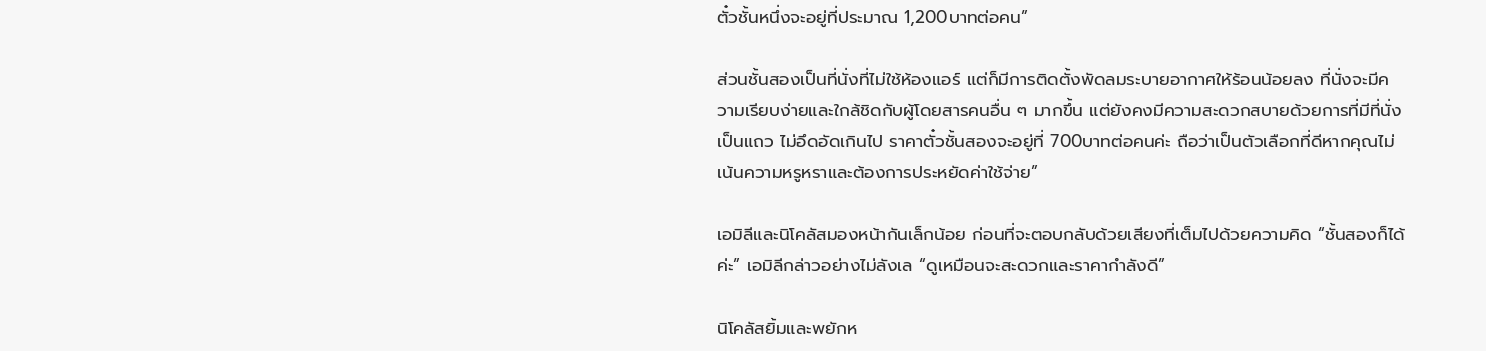ตั๋วชั้นหนึ่งจะอยู่ที่ประมาณ 1,200บาทต่อคน”

ส่วนชั้นสองเป็นที่นั่งที่ไม่ใช้ห้องแอร์ แต่ก็มีการติดตั้งพัดลมระบายอากาศให้ร้อนน้อยลง ที่นั่งจะมีความเรียบง่ายและใกล้ชิดกับผู้โดยสารคนอื่น ๆ มากขึ้น แต่ยังคงมีความสะดวกสบายด้วยการที่มีที่นั่งเป็นแถว ไม่อึดอัดเกินไป ราคาตั๋วชั้นสองจะอยู่ที่ 700บาทต่อคนค่ะ ถือว่าเป็นตัวเลือกที่ดีหากคุณไม่เน้นความหรูหราและต้องการประหยัดค่าใช้จ่าย”

เอมิลีและนิโคลัสมองหน้ากันเล็กน้อย ก่อนที่จะตอบกลับด้วยเสียงที่เต็มไปด้วยความคิด “ชั้นสองก็ได้ค่ะ” เอมิลีกล่าวอย่างไม่ลังเล “ดูเหมือนจะสะดวกและราคากำลังดี”

นิโคลัสยิ้มและพยักห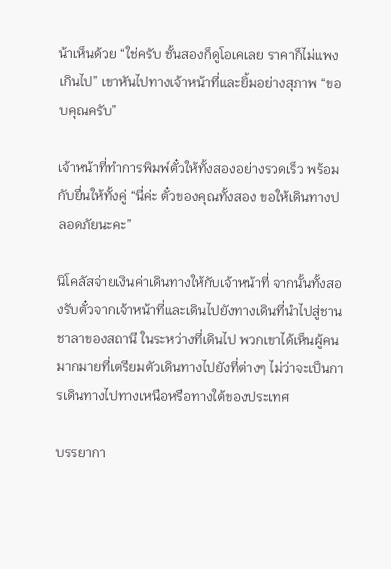น้าเห็นด้วย “ใช่ครับ ชั้นสองก็ดูโอเคเลย ราคาก็ไม่แพงเกินไป” เขาหันไปทางเจ้าหน้าที่และยิ้มอย่างสุภาพ “ขอบคุณครับ”

เจ้าหน้าที่ทำการพิมพ์ตั๋วให้ทั้งสองอย่างรวดเร็ว พร้อมกับยื่นให้ทั้งคู่ “นี่ค่ะ ตั๋วของคุณทั้งสอง ขอให้เดินทางปลอดภัยนะคะ”

นิโคลัสจ่ายเงินค่าเดินทางให้กับเจ้าหน้าที่ จากนั้นทั้งสองรับตั๋วจากเจ้าหน้าที่และเดินไปยังทางเดินที่นำไปสู่ชานชาลาของสถานี ในระหว่างที่เดินไป พวกเขาได้เห็นผู้คนมากมายที่เตรียมตัวเดินทางไปยังที่ต่างๆ ไม่ว่าจะเป็นการเดินทางไปทางเหนือหรือทางใต้ของประเทศ

บรรยากา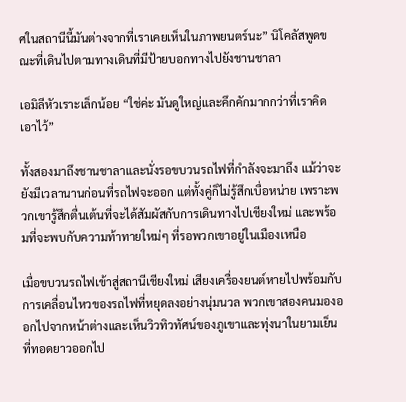ศในสถานีนี้มันต่างจากที่เราเคยเห็นในภาพยนตร์นะ” นิโคลัสพูดขณะที่เดินไปตามทางเดินที่มีป้ายบอกทางไปยังชานชาลา

เอมิลีหัวเราะเล็กน้อย “ใช่ค่ะ มันดูใหญ่และคึกคักมากกว่าที่เราคิดเอาไว้”

ทั้งสองมาถึงชานชาลาและนั่งรอขบวนรถไฟที่กำลังจะมาถึง แม้ว่าจะยังมีเวลานานก่อนที่รถไฟจะออก แต่ทั้งคู่ก็ไม่รู้สึกเบื่อหน่าย เพราะพวกเขารู้สึกตื่นเต้นที่จะได้สัมผัสกับการเดินทางไปเชียงใหม่ และพร้อมที่จะพบกับความท้าทายใหม่ๆ ที่รอพวกเขาอยู่ในเมืองเหนือ

เมื่อขบวนรถไฟเข้าสู่สถานีเชียงใหม่ เสียงเครื่องยนต์หายไปพร้อมกับการเคลื่อนไหวของรถไฟที่หยุดลงอย่างนุ่มนวล พวกเขาสองคนมองออกไปจากหน้าต่างและเห็นวิวทิวทัศน์ของภูเขาและทุ่งนาในยามเย็นที่ทอดยาวออกไป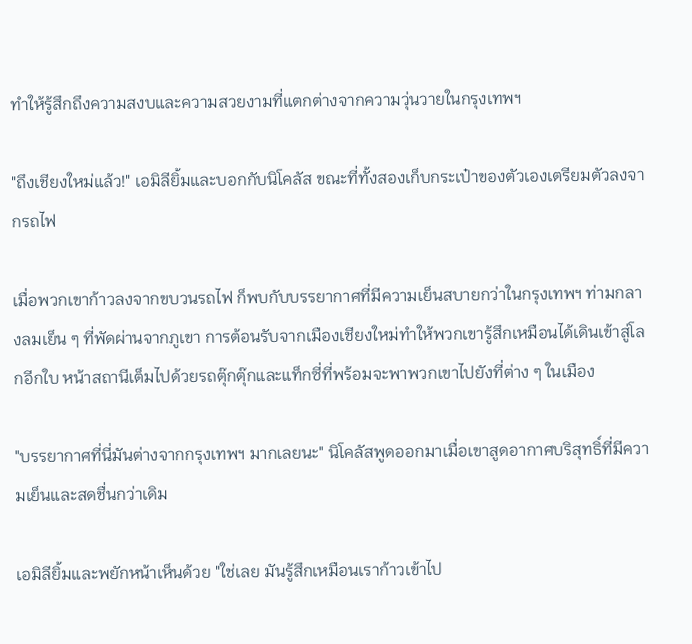ทำให้รู้สึกถึงความสงบและความสวยงามที่แตกต่างจากความวุ่นวายในกรุงเทพฯ

"ถึงเชียงใหม่แล้ว!" เอมิลียิ้มและบอกกับนิโคลัส ขณะที่ทั้งสองเก็บกระเป๋าของตัวเองเตรียมตัวลงจากรถไฟ

เมื่อพวกเขาก้าวลงจากขบวนรถไฟ ก็พบกับบรรยากาศที่มีความเย็นสบายกว่าในกรุงเทพฯ ท่ามกลางลมเย็น ๆ ที่พัดผ่านจากภูเขา การต้อนรับจากเมืองเชียงใหม่ทำให้พวกเขารู้สึกเหมือนได้เดินเข้าสู่โลกอีกใบ หน้าสถานีเต็มไปด้วยรถตุ๊กตุ๊กและแท็กซี่ที่พร้อมจะพาพวกเขาไปยังที่ต่าง ๆ ในเมือง

"บรรยากาศที่นี่มันต่างจากกรุงเทพฯ มากเลยนะ" นิโคลัสพูดออกมาเมื่อเขาสูดอากาศบริสุทธิ์ที่มีความเย็นและสดชื่นกว่าเดิม

เอมิลียิ้มและพยักหน้าเห็นด้วย "ใช่เลย มันรู้สึกเหมือนเราก้าวเข้าไป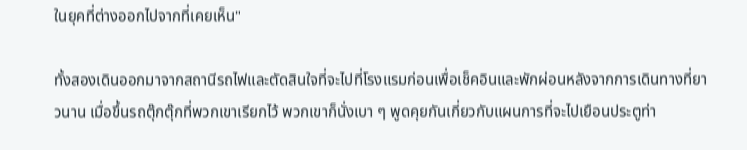ในยุคที่ต่างออกไปจากที่เคยเห็น"

ทั้งสองเดินออกมาจากสถานีรถไฟและตัดสินใจที่จะไปที่โรงแรมก่อนเพื่อเช็คอินและพักผ่อนหลังจากการเดินทางที่ยาวนาน เมื่อขึ้นรถตุ๊กตุ๊กที่พวกเขาเรียกไว้ พวกเขาก็นั่งเบา ๆ พูดคุยกันเกี่ยวกับแผนการที่จะไปเยือนประตูท่า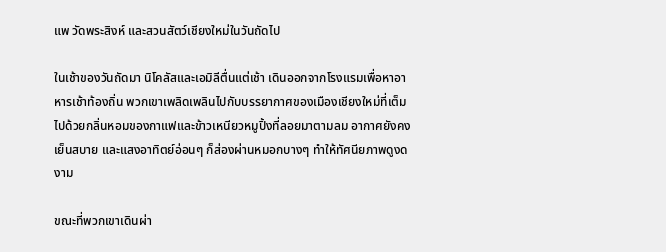แพ วัดพระสิงห์ และสวนสัตว์เชียงใหม่ในวันถัดไป

ในเช้าของวันถัดมา นิโคลัสและเอมิลีตื่นแต่เช้า เดินออกจากโรงแรมเพื่อหาอาหารเช้าท้องถิ่น พวกเขาเพลิดเพลินไปกับบรรยากาศของเมืองเชียงใหม่ที่เต็มไปด้วยกลิ่นหอมของกาแฟและข้าวเหนียวหมูปิ้งที่ลอยมาตามลม อากาศยังคงเย็นสบาย และแสงอาทิตย์อ่อนๆ ก็ส่องผ่านหมอกบางๆ ทำให้ทัศนียภาพดูงดงาม

ขณะที่พวกเขาเดินผ่า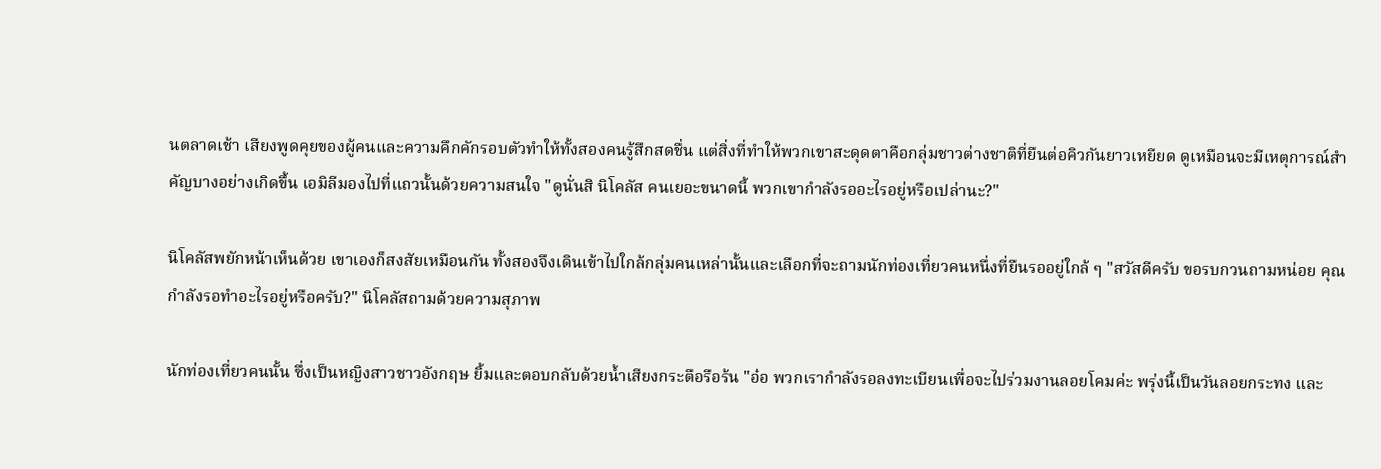นตลาดเช้า เสียงพูดคุยของผู้คนและความคึกคักรอบตัวทำให้ทั้งสองคนรู้สึกสดชื่น แต่สิ่งที่ทำให้พวกเขาสะดุดตาคือกลุ่มชาวต่างชาติที่ยืนต่อคิวกันยาวเหยียด ดูเหมือนจะมีเหตุการณ์สำคัญบางอย่างเกิดขึ้น เอมิลีมองไปที่แถวนั้นด้วยความสนใจ "ดูนั่นสิ นิโคลัส คนเยอะขนาดนี้ พวกเขากำลังรออะไรอยู่หรือเปล่านะ?"

นิโคลัสพยักหน้าเห็นด้วย เขาเองก็สงสัยเหมือนกัน ทั้งสองจึงเดินเข้าไปใกล้กลุ่มคนเหล่านั้นและเลือกที่จะถามนักท่องเที่ยวคนหนึ่งที่ยืนรออยู่ใกล้ ๆ "สวัสดีครับ ขอรบกวนถามหน่อย คุณกำลังรอทำอะไรอยู่หรือครับ?" นิโคลัสถามด้วยความสุภาพ

นักท่องเที่ยวคนนั้น ซึ่งเป็นหญิงสาวชาวอังกฤษ ยิ้มและตอบกลับด้วยน้ำเสียงกระตือรือร้น "อ๋อ พวกเรากำลังรอลงทะเบียนเพื่อจะไปร่วมงานลอยโคมค่ะ พรุ่งนี้เป็นวันลอยกระทง และ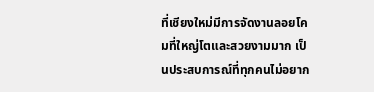ที่เชียงใหม่มีการจัดงานลอยโคมที่ใหญ่โตและสวยงามมาก เป็นประสบการณ์ที่ทุกคนไม่อยาก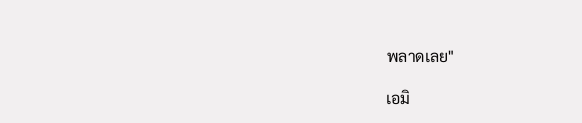พลาดเลย"

เอมิ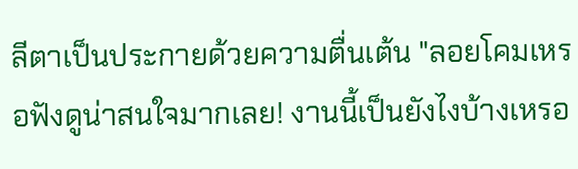ลีตาเป็นประกายด้วยความตื่นเต้น "ลอยโคมเหรอฟังดูน่าสนใจมากเลย! งานนี้เป็นยังไงบ้างเหรอ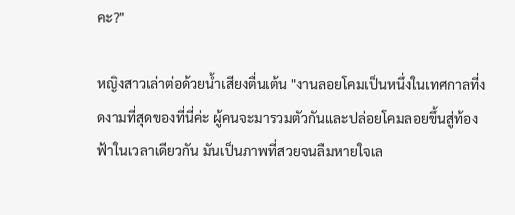คะ?"

หญิงสาวเล่าต่อด้วยน้ำเสียงตื่นเต้น "งานลอยโคมเป็นหนึ่งในเทศกาลที่งดงามที่สุดของที่นี่ค่ะ ผู้คนจะมารวมตัวกันและปล่อยโคมลอยขึ้นสู่ท้องฟ้าในเวลาเดียวกัน มันเป็นภาพที่สวยจนลืมหายใจเล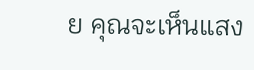ย คุณจะเห็นแสง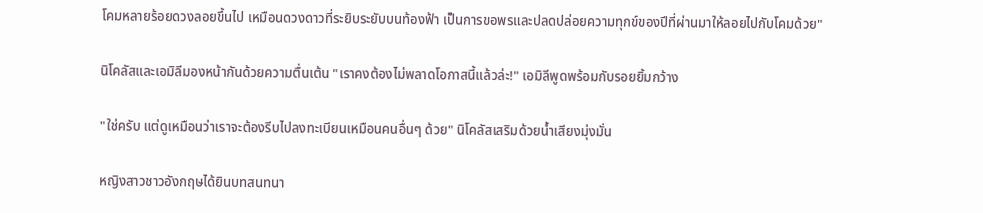โคมหลายร้อยดวงลอยขึ้นไป เหมือนดวงดาวที่ระยิบระยับบนท้องฟ้า เป็นการขอพรและปลดปล่อยความทุกข์ของปีที่ผ่านมาให้ลอยไปกับโคมด้วย"

นิโคลัสและเอมิลีมองหน้ากันด้วยความตื่นเต้น "เราคงต้องไม่พลาดโอกาสนี้แล้วล่ะ!" เอมิลีพูดพร้อมกับรอยยิ้มกว้าง

"ใช่ครับ แต่ดูเหมือนว่าเราจะต้องรีบไปลงทะเบียนเหมือนคนอื่นๆ ด้วย" นิโคลัสเสริมด้วยน้ำเสียงมุ่งมั่น

หญิงสาวชาวอังกฤษได้ยินบทสนทนา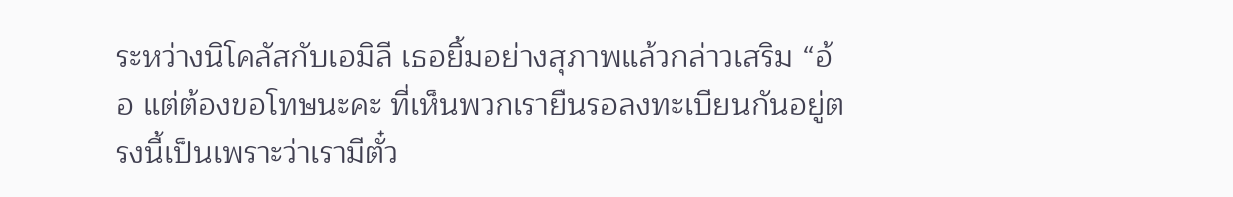ระหว่างนิโคลัสกับเอมิลี เธอยิ้มอย่างสุภาพแล้วกล่าวเสริม “อ้อ แต่ต้องขอโทษนะคะ ที่เห็นพวกเรายืนรอลงทะเบียนกันอยู่ตรงนี้เป็นเพราะว่าเรามีตั๋ว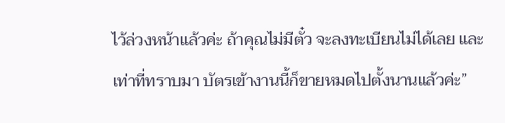ไว้ล่วงหน้าแล้วค่ะ ถ้าคุณไม่มีตั๋ว จะลงทะเบียนไม่ได้เลย และเท่าที่ทราบมา บัตรเข้างานนี้ก็ขายหมดไปตั้งนานแล้วค่ะ”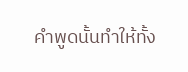คำพูดนั้นทำให้ทั้ง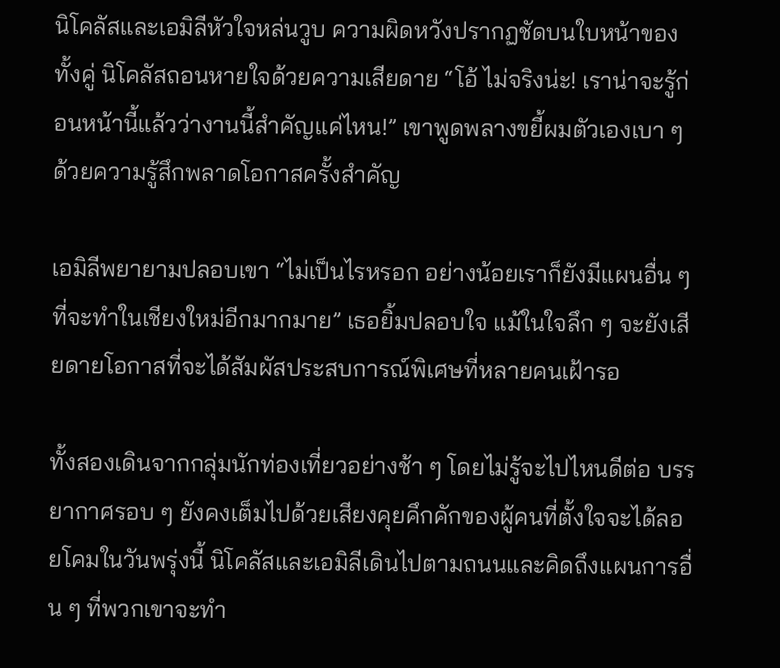นิโคลัสและเอมิลีหัวใจหล่นวูบ ความผิดหวังปรากฏชัดบนใบหน้าของทั้งคู่ นิโคลัสถอนหายใจด้วยความเสียดาย “โอ้ ไม่จริงน่ะ! เราน่าจะรู้ก่อนหน้านี้แล้วว่างานนี้สำคัญแค่ไหน!” เขาพูดพลางขยี้ผมตัวเองเบา ๆ ด้วยความรู้สึกพลาดโอกาสครั้งสำคัญ

เอมิลีพยายามปลอบเขา “ไม่เป็นไรหรอก อย่างน้อยเราก็ยังมีแผนอื่น ๆ ที่จะทำในเชียงใหม่อีกมากมาย” เธอยิ้มปลอบใจ แม้ในใจลึก ๆ จะยังเสียดายโอกาสที่จะได้สัมผัสประสบการณ์พิเศษที่หลายคนเฝ้ารอ

ทั้งสองเดินจากกลุ่มนักท่องเที่ยวอย่างช้า ๆ โดยไม่รู้จะไปไหนดีต่อ บรรยากาศรอบ ๆ ยังคงเต็มไปด้วยเสียงคุยคึกคักของผู้คนที่ตั้งใจจะได้ลอยโคมในวันพรุ่งนี้ นิโคลัสและเอมิลีเดินไปตามถนนและคิดถึงแผนการอื่น ๆ ที่พวกเขาจะทำ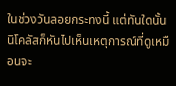ในช่วงวันลอยกระทงนี้ แต่ทันใดนั้น นิโคลัสก็หันไปเห็นเหตุการณ์ที่ดูเหมือนจะ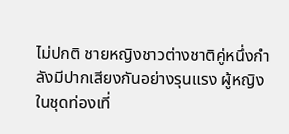ไม่ปกติ ชายหญิงชาวต่างชาติคู่หนึ่งกำลังมีปากเสียงกันอย่างรุนแรง ผู้หญิงในชุดท่องเที่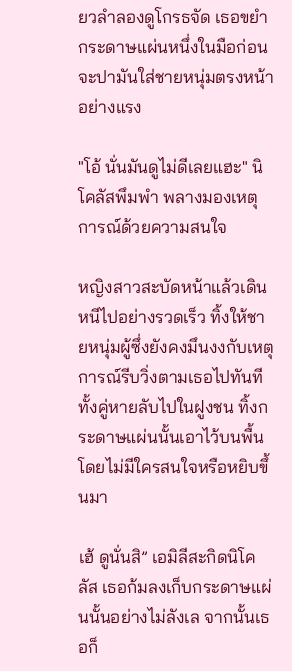ยวลำลองดูโกรธจัด เธอขยำกระดาษแผ่นหนึ่งในมือก่อนจะปามันใส่ชายหนุ่มตรงหน้าอย่างแรง

"โอ้ นั่นมันดูไม่ดีเลยแฮะ" นิโคลัสพึมพำ พลางมองเหตุการณ์ด้วยความสนใจ

หญิงสาวสะบัดหน้าแล้วเดินหนีไปอย่างรวดเร็ว ทิ้งให้ชายหนุ่มผู้ซึ่งยังคงมึนงงกับเหตุการณ์รีบวิ่งตามเธอไปทันที ทั้งคู่หายลับไปในฝูงชน ทิ้งกระดาษแผ่นนั้นเอาไว้บนพื้นโดยไม่มีใครสนใจหรือหยิบขึ้นมา

เฮ้ ดูนั่นสิ” เอมิลีสะกิดนิโคลัส เธอก้มลงเก็บกระดาษแผ่นนั้นอย่างไม่ลังเล จากนั้นเธอก็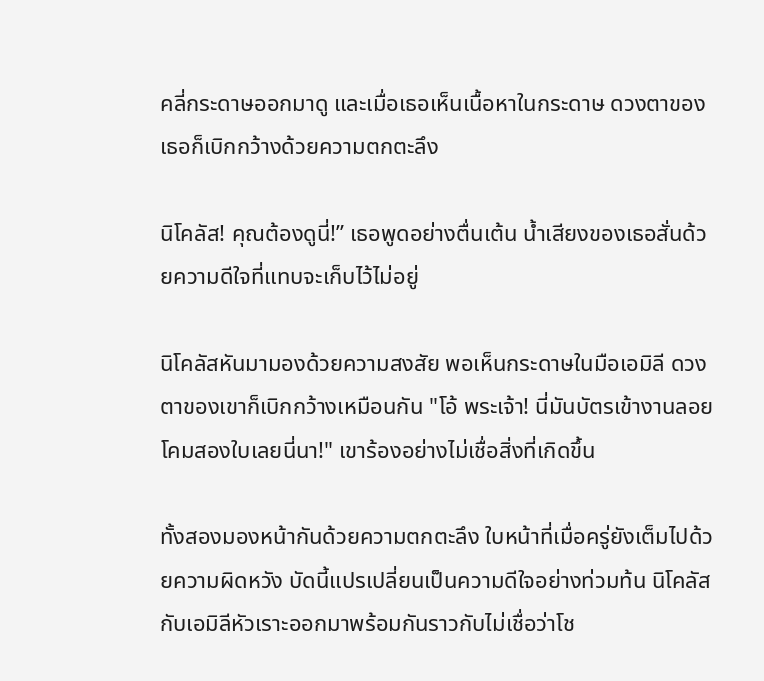คลี่กระดาษออกมาดู และเมื่อเธอเห็นเนื้อหาในกระดาษ ดวงตาของเธอก็เบิกกว้างด้วยความตกตะลึง

นิโคลัส! คุณต้องดูนี่!” เธอพูดอย่างตื่นเต้น น้ำเสียงของเธอสั่นด้วยความดีใจที่แทบจะเก็บไว้ไม่อยู่

นิโคลัสหันมามองด้วยความสงสัย พอเห็นกระดาษในมือเอมิลี ดวงตาของเขาก็เบิกกว้างเหมือนกัน "โอ้ พระเจ้า! นี่มันบัตรเข้างานลอยโคมสองใบเลยนี่นา!" เขาร้องอย่างไม่เชื่อสิ่งที่เกิดขึ้น

ทั้งสองมองหน้ากันด้วยความตกตะลึง ใบหน้าที่เมื่อครู่ยังเต็มไปด้วยความผิดหวัง บัดนี้แปรเปลี่ยนเป็นความดีใจอย่างท่วมท้น นิโคลัสกับเอมิลีหัวเราะออกมาพร้อมกันราวกับไม่เชื่อว่าโช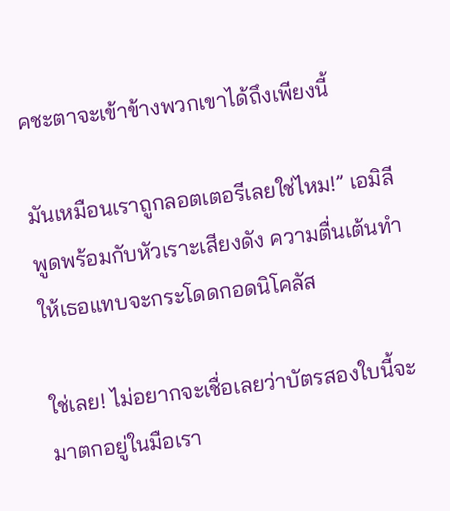คชะตาจะเข้าข้างพวกเขาได้ถึงเพียงนี้

มันเหมือนเราถูกลอตเตอรีเลยใช่ไหม!” เอมิลีพูดพร้อมกับหัวเราะเสียงดัง ความตื่นเต้นทำให้เธอแทบจะกระโดดกอดนิโคลัส

ใช่เลย! ไม่อยากจะเชื่อเลยว่าบัตรสองใบนี้จะมาตกอยู่ในมือเรา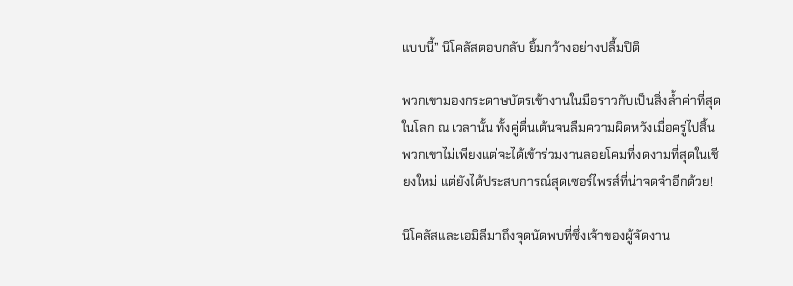แบบนี้” นิโคลัสตอบกลับ ยิ้มกว้างอย่างปลื้มปิติ

พวกเขามองกระดาษบัตรเข้างานในมือราวกับเป็นสิ่งล้ำค่าที่สุดในโลก ณ เวลานั้น ทั้งคู่ตื่นเต้นจนลืมความผิดหวังเมื่อครู่ไปสิ้น พวกเขาไม่เพียงแต่จะได้เข้าร่วมงานลอยโคมที่งดงามที่สุดในเชียงใหม่ แต่ยังได้ประสบการณ์สุดเซอร์ไพรส์ที่น่าจดจำอีกด้วย!

นิโคลัสและเอมิลีมาถึงจุดนัดพบที่ซึ่งเจ้าของผู้จัดงาน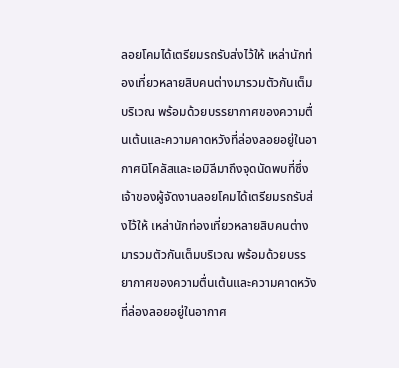ลอยโคมได้เตรียมรถรับส่งไว้ให้ เหล่านักท่องเที่ยวหลายสิบคนต่างมารวมตัวกันเต็มบริเวณ พร้อมด้วยบรรยากาศของความตื่นเต้นและความคาดหวังที่ล่องลอยอยู่ในอากาศนิโคลัสและเอมิลีมาถึงจุดนัดพบที่ซึ่งเจ้าของผู้จัดงานลอยโคมได้เตรียมรถรับส่งไว้ให้ เหล่านักท่องเที่ยวหลายสิบคนต่างมารวมตัวกันเต็มบริเวณ พร้อมด้วยบรรยากาศของความตื่นเต้นและความคาดหวังที่ล่องลอยอยู่ในอากาศ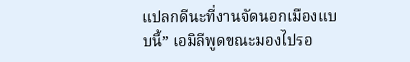แปลกดีนะที่งานจัดนอกเมืองแบบนี้” เอมิลีพูดขณะมองไปรอ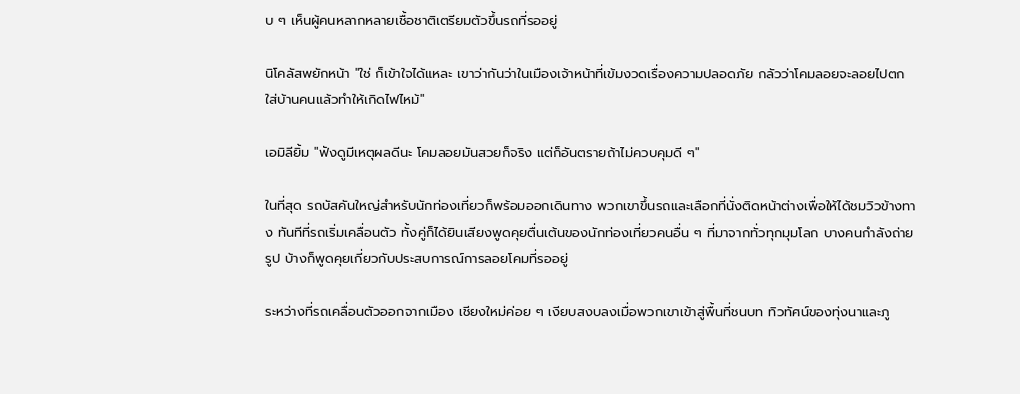บ ๆ เห็นผู้คนหลากหลายเชื้อชาติเตรียมตัวขึ้นรถที่รออยู่

นิโคลัสพยักหน้า "ใช่ ก็เข้าใจได้แหละ เขาว่ากันว่าในเมืองเจ้าหน้าที่เข้มงวดเรื่องความปลอดภัย กลัวว่าโคมลอยจะลอยไปตกใส่บ้านคนแล้วทำให้เกิดไฟไหม้"

เอมิลียิ้ม "ฟังดูมีเหตุผลดีนะ โคมลอยมันสวยก็จริง แต่ก็อันตรายถ้าไม่ควบคุมดี ๆ"

ในที่สุด รถบัสคันใหญ่สำหรับนักท่องเที่ยวก็พร้อมออกเดินทาง พวกเขาขึ้นรถและเลือกที่นั่งติดหน้าต่างเพื่อให้ได้ชมวิวข้างทาง ทันทีที่รถเริ่มเคลื่อนตัว ทั้งคู่ก็ได้ยินเสียงพูดคุยตื่นเต้นของนักท่องเที่ยวคนอื่น ๆ ที่มาจากทั่วทุกมุมโลก บางคนกำลังถ่ายรูป บ้างก็พูดคุยเกี่ยวกับประสบการณ์การลอยโคมที่รออยู่

ระหว่างที่รถเคลื่อนตัวออกจากเมือง เชียงใหม่ค่อย ๆ เงียบสงบลงเมื่อพวกเขาเข้าสู่พื้นที่ชนบท ทิวทัศน์ของทุ่งนาและภู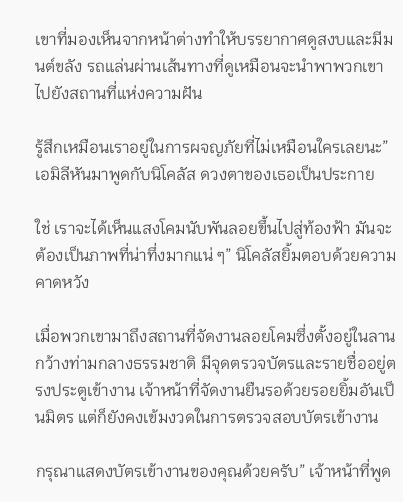เขาที่มองเห็นจากหน้าต่างทำให้บรรยากาศดูสงบและมีมนต์ขลัง รถแล่นผ่านเส้นทางที่ดูเหมือนจะนำพาพวกเขาไปยังสถานที่แห่งความฝัน

รู้สึกเหมือนเราอยู่ในการผจญภัยที่ไม่เหมือนใครเลยนะ” เอมิลีหันมาพูดกับนิโคลัส ดวงตาของเธอเป็นประกาย

ใช่ เราจะได้เห็นแสงโคมนับพันลอยขึ้นไปสู่ท้องฟ้า มันจะต้องเป็นภาพที่น่าทึ่งมากแน่ ๆ” นิโคลัสยิ้มตอบด้วยความคาดหวัง

เมื่อพวกเขามาถึงสถานที่จัดงานลอยโคมซึ่งตั้งอยู่ในลานกว้างท่ามกลางธรรมชาติ มีจุดตรวจบัตรและรายชื่ออยู่ตรงประตูเข้างาน เจ้าหน้าที่จัดงานยืนรอด้วยรอยยิ้มอันเป็นมิตร แต่ก็ยังคงเข้มงวดในการตรวจสอบบัตรเข้างาน

กรุณาแสดงบัตรเข้างานของคุณด้วยครับ” เจ้าหน้าที่พูด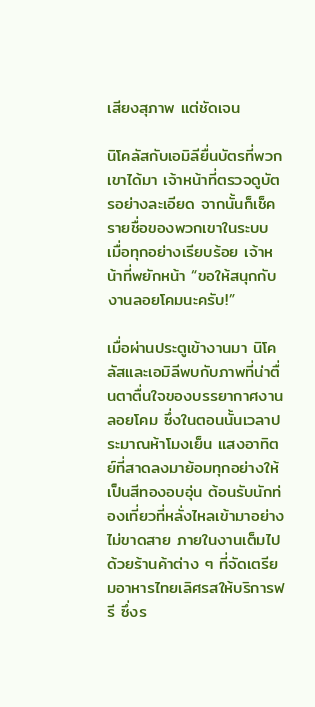เสียงสุภาพ แต่ชัดเจน

นิโคลัสกับเอมิลียื่นบัตรที่พวกเขาได้มา เจ้าหน้าที่ตรวจดูบัตรอย่างละเอียด จากนั้นก็เช็ครายชื่อของพวกเขาในระบบ เมื่อทุกอย่างเรียบร้อย เจ้าหน้าที่พยักหน้า “ขอให้สนุกกับงานลอยโคมนะครับ!”

เมื่อผ่านประตูเข้างานมา นิโคลัสและเอมิลีพบกับภาพที่น่าตื่นตาตื่นใจของบรรยากาศงานลอยโคม ซึ่งในตอนนั้นเวลาประมาณห้าโมงเย็น แสงอาทิตย์ที่สาดลงมาย้อมทุกอย่างให้เป็นสีทองอบอุ่น ต้อนรับนักท่องเที่ยวที่หลั่งไหลเข้ามาอย่างไม่ขาดสาย ภายในงานเต็มไปด้วยร้านค้าต่าง ๆ ที่จัดเตรียมอาหารไทยเลิศรสให้บริการฟรี ซึ่งร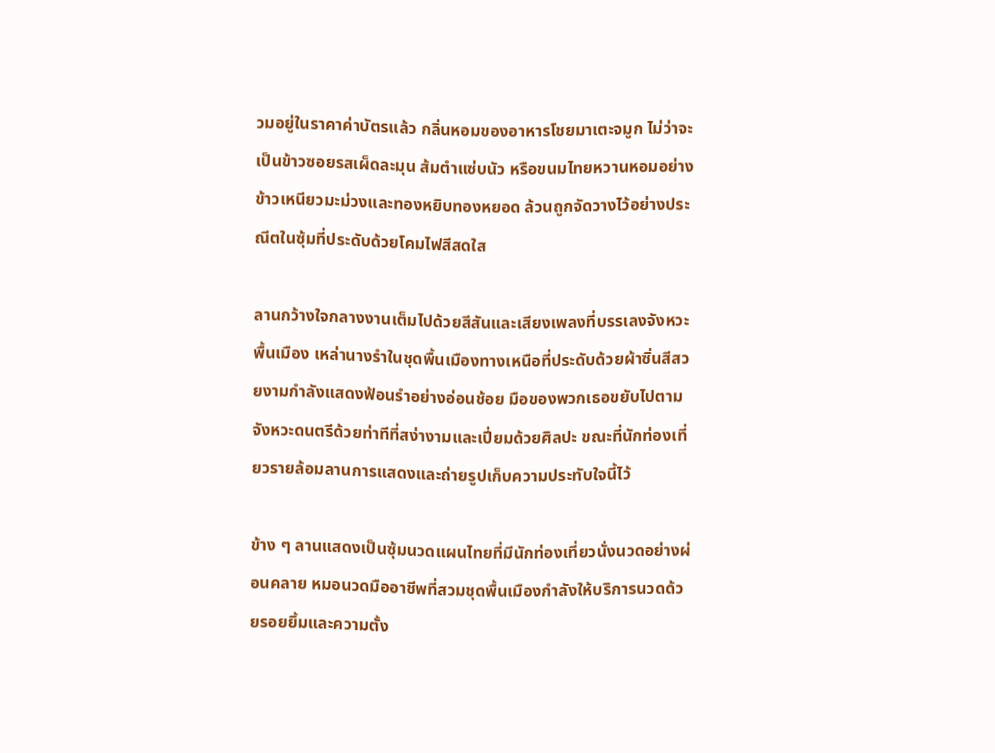วมอยู่ในราคาค่าบัตรแล้ว กลิ่นหอมของอาหารโชยมาเตะจมูก ไม่ว่าจะเป็นข้าวซอยรสเผ็ดละมุน ส้มตำแซ่บนัว หรือขนมไทยหวานหอมอย่างข้าวเหนียวมะม่วงและทองหยิบทองหยอด ล้วนถูกจัดวางไว้อย่างประณีตในซุ้มที่ประดับด้วยโคมไฟสีสดใส

ลานกว้างใจกลางงานเต็มไปด้วยสีสันและเสียงเพลงที่บรรเลงจังหวะพื้นเมือง เหล่านางรำในชุดพื้นเมืองทางเหนือที่ประดับด้วยผ้าซิ่นสีสวยงามกำลังแสดงฟ้อนรำอย่างอ่อนช้อย มือของพวกเธอขยับไปตามจังหวะดนตรีด้วยท่าทีที่สง่างามและเปี่ยมด้วยศิลปะ ขณะที่นักท่องเที่ยวรายล้อมลานการแสดงและถ่ายรูปเก็บความประทับใจนี้ไว้

ข้าง ๆ ลานแสดงเป็นซุ้มนวดแผนไทยที่มีนักท่องเที่ยวนั่งนวดอย่างผ่อนคลาย หมอนวดมืออาชีพที่สวมชุดพื้นเมืองกำลังให้บริการนวดด้วยรอยยิ้มและความตั้ง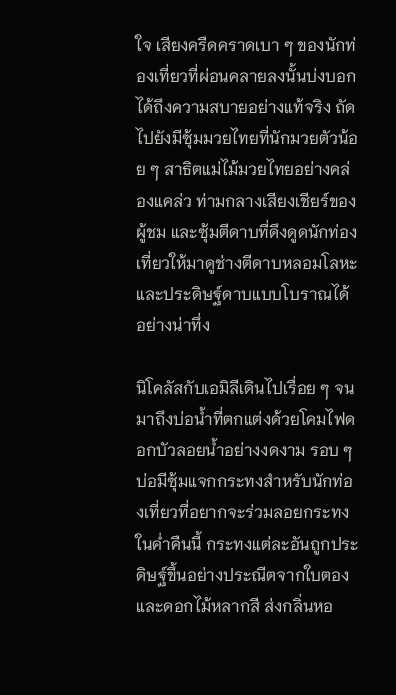ใจ เสียงครืดคราดเบา ๆ ของนักท่องเที่ยวที่ผ่อนคลายลงนั้นบ่งบอกได้ถึงความสบายอย่างแท้จริง ถัดไปยังมีซุ้มมวยไทยที่นักมวยตัวน้อย ๆ สาธิตแม่ไม้มวยไทยอย่างคล่องแคล่ว ท่ามกลางเสียงเชียร์ของผู้ชม และซุ้มตีดาบที่ดึงดูดนักท่องเที่ยวให้มาดูช่างตีดาบหลอมโลหะและประดิษฐ์ดาบแบบโบราณได้อย่างน่าทึ่ง

นิโคลัสกับเอมิลีเดินไปเรื่อย ๆ จนมาถึงบ่อน้ำที่ตกแต่งด้วยโคมไฟดอกบัวลอยน้ำอย่างงดงาม รอบ ๆ บ่อมีซุ้มแจกกระทงสำหรับนักท่องเที่ยวที่อยากจะร่วมลอยกระทงในค่ำคืนนี้ กระทงแต่ละอันถูกประดิษฐ์ขึ้นอย่างประณีตจากใบตองและดอกไม้หลากสี ส่งกลิ่นหอ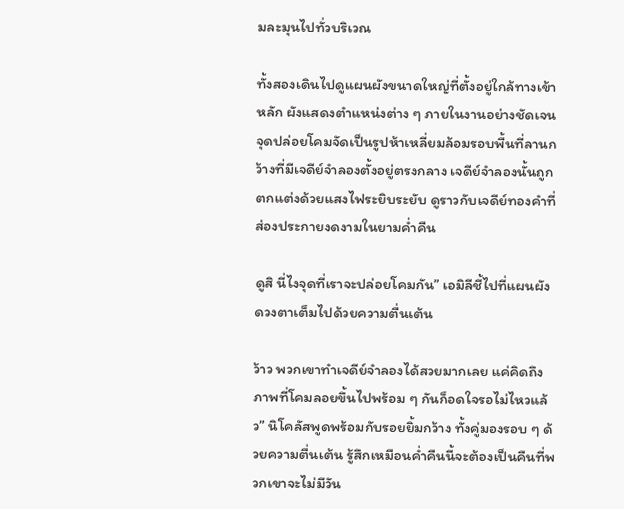มละมุนไปทั่วบริเวณ

ทั้งสองเดินไปดูแผนผังขนาดใหญ่ที่ตั้งอยู่ใกล้ทางเข้าหลัก ผังแสดงตำแหน่งต่าง ๆ ภายในงานอย่างชัดเจน จุดปล่อยโคมจัดเป็นรูปห้าเหลี่ยมล้อมรอบพื้นที่ลานกว้างที่มีเจดีย์จำลองตั้งอยู่ตรงกลาง เจดีย์จำลองนั้นถูกตกแต่งด้วยแสงไฟระยิบระยับ ดูราวกับเจดีย์ทองคำที่ส่องประกายงดงามในยามค่ำคืน

ดูสิ นี่ไงจุดที่เราจะปล่อยโคมกัน” เอมิลีชี้ไปที่แผนผัง ดวงตาเต็มไปด้วยความตื่นเต้น

ว้าว พวกเขาทำเจดีย์จำลองได้สวยมากเลย แค่คิดถึงภาพที่โคมลอยขึ้นไปพร้อม ๆ กันก็อดใจรอไม่ไหวแล้ว” นิโคลัสพูดพร้อมกับรอยยิ้มกว้าง ทั้งคู่มองรอบ ๆ ด้วยความตื่นเต้น รู้สึกเหมือนค่ำคืนนี้จะต้องเป็นคืนที่พวกเขาจะไม่มีวัน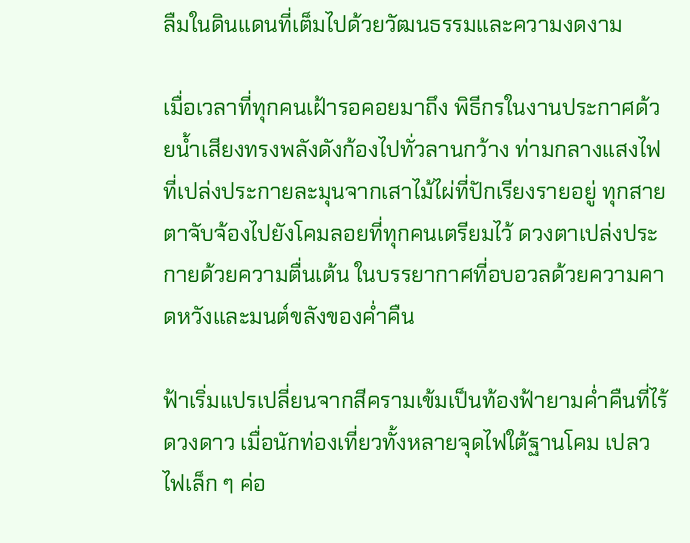ลืมในดินแดนที่เต็มไปด้วยวัฒนธรรมและความงดงาม

เมื่อเวลาที่ทุกคนเฝ้ารอคอยมาถึง พิธีกรในงานประกาศด้วยน้ำเสียงทรงพลังดังก้องไปทั่วลานกว้าง ท่ามกลางแสงไฟที่เปล่งประกายละมุนจากเสาไม้ไผ่ที่ปักเรียงรายอยู่ ทุกสายตาจับจ้องไปยังโคมลอยที่ทุกคนเตรียมไว้ ดวงตาเปล่งประกายด้วยความตื่นเต้น ในบรรยากาศที่อบอวลด้วยความคาดหวังและมนต์ขลังของค่ำคืน

ฟ้าเริ่มแปรเปลี่ยนจากสีครามเข้มเป็นท้องฟ้ายามค่ำคืนที่ไร้ดวงดาว เมื่อนักท่องเที่ยวทั้งหลายจุดไฟใต้ฐานโคม เปลวไฟเล็ก ๆ ค่อ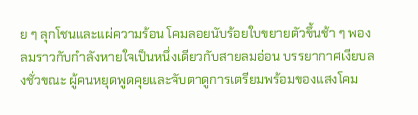ย ๆ ลุกโชนและแผ่ความร้อน โคมลอยนับร้อยใบขยายตัวขึ้นช้า ๆ พองลมราวกับกำลังหายใจเป็นหนึ่งเดียวกับสายลมอ่อน บรรยากาศเงียบลงชั่วขณะ ผู้คนหยุดพูดคุยและจับตาดูการเตรียมพร้อมของแสงโคม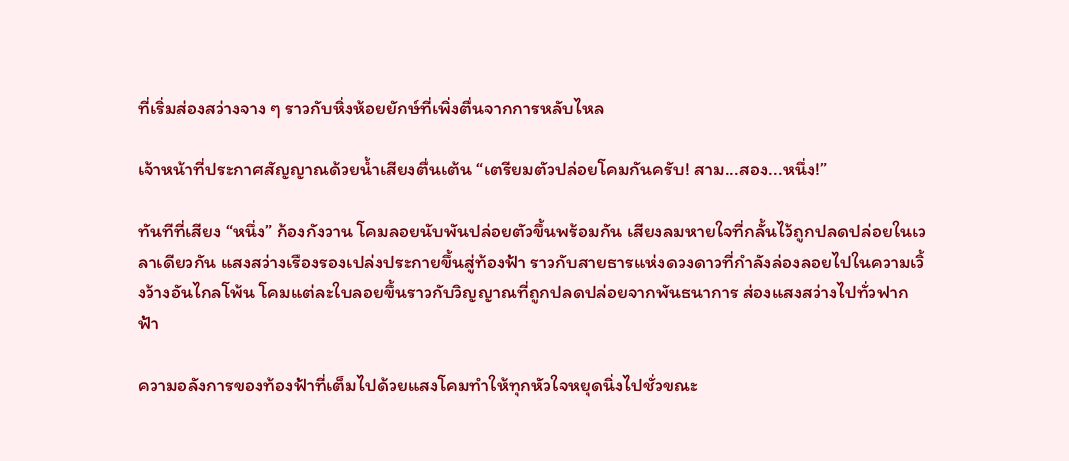ที่เริ่มส่องสว่างจาง ๆ ราวกับหิ่งห้อยยักษ์ที่เพิ่งตื่นจากการหลับไหล

เจ้าหน้าที่ประกาศสัญญาณด้วยน้ำเสียงตื่นเต้น “เตรียมตัวปล่อยโคมกันครับ! สาม...สอง...หนึ่ง!”

ทันทีที่เสียง “หนึ่ง” ก้องกังวาน โคมลอยนับพันปล่อยตัวขึ้นพร้อมกัน เสียงลมหายใจที่กลั้นไว้ถูกปลดปล่อยในเวลาเดียวกัน แสงสว่างเรืองรองเปล่งประกายขึ้นสู่ท้องฟ้า ราวกับสายธารแห่งดวงดาวที่กำลังล่องลอยไปในความเวิ้งว้างอันไกลโพ้น โคมแต่ละใบลอยขึ้นราวกับวิญญาณที่ถูกปลดปล่อยจากพันธนาการ ส่องแสงสว่างไปทั่วฟากฟ้า

ความอลังการของท้องฟ้าที่เต็มไปด้วยแสงโคมทำให้ทุกหัวใจหยุดนิ่งไปชั่วขณะ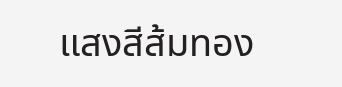แสงสีส้มทอง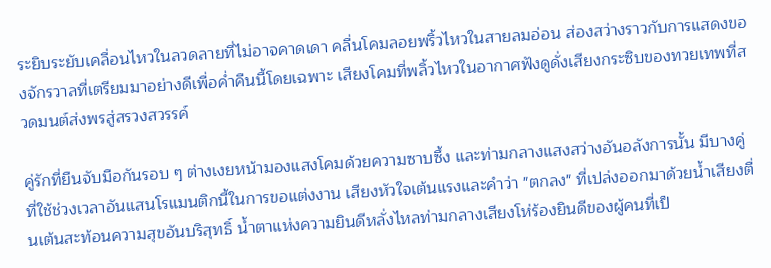ระยิบระยับเคลื่อนไหวในลวดลายที่ไม่อาจคาดเดา คลื่นโคมลอยพริ้วไหวในสายลมอ่อน ส่องสว่างราวกับการแสดงของจักรวาลที่เตรียมมาอย่างดีเพื่อค่ำคืนนี้โดยเฉพาะ เสียงโคมที่พลิ้วไหวในอากาศฟังดูดั่งเสียงกระซิบของทวยเทพที่สวดมนต์ส่งพรสู่สรวงสวรรค์

คู่รักที่ยืนจับมือกันรอบ ๆ ต่างเงยหน้ามองแสงโคมด้วยความซาบซึ้ง และท่ามกลางแสงสว่างอันอลังการนั้น มีบางคู่ที่ใช้ช่วงเวลาอันแสนโรแมนติกนี้ในการขอแต่งงาน เสียงหัวใจเต้นแรงและคำว่า "ตกลง" ที่เปล่งออกมาด้วยน้ำเสียงตื่นเต้นสะท้อนความสุขอันบริสุทธิ์ น้ำตาแห่งความยินดีหลั่งไหลท่ามกลางเสียงโห่ร้องยินดีของผู้คนที่เป็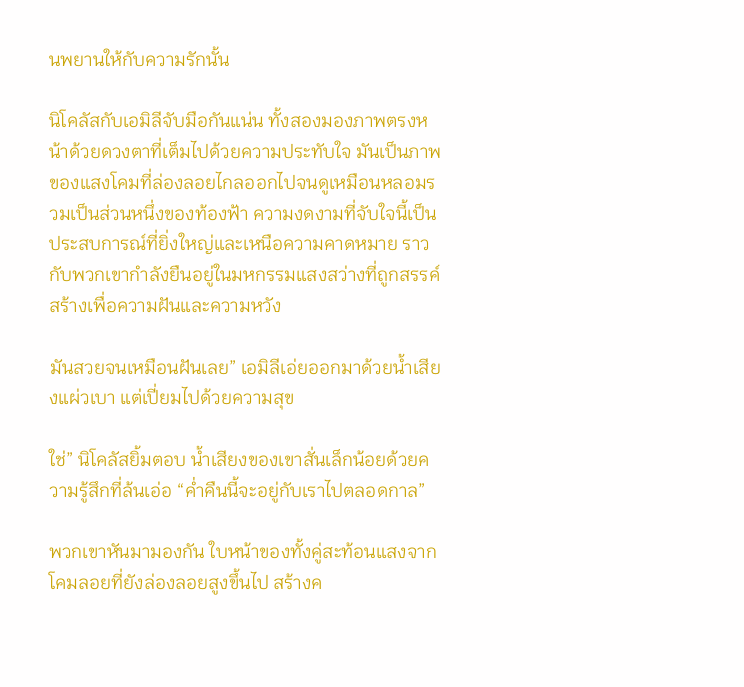นพยานให้กับความรักนั้น

นิโคลัสกับเอมิลีจับมือกันแน่น ทั้งสองมองภาพตรงหน้าด้วยดวงตาที่เต็มไปด้วยความประทับใจ มันเป็นภาพของแสงโคมที่ล่องลอยไกลออกไปจนดูเหมือนหลอมรวมเป็นส่วนหนึ่งของท้องฟ้า ความงดงามที่จับใจนี้เป็นประสบการณ์ที่ยิ่งใหญ่และเหนือความคาดหมาย ราวกับพวกเขากำลังยืนอยู่ในมหกรรมแสงสว่างที่ถูกสรรค์สร้างเพื่อความฝันและความหวัง

มันสวยจนเหมือนฝันเลย” เอมิลีเอ่ยออกมาด้วยน้ำเสียงแผ่วเบา แต่เปี่ยมไปด้วยความสุข

ใช่” นิโคลัสยิ้มตอบ น้ำเสียงของเขาสั่นเล็กน้อยด้วยความรู้สึกที่ล้นเอ่อ “ค่ำคืนนี้จะอยู่กับเราไปตลอดกาล”

พวกเขาหันมามองกัน ใบหน้าของทั้งคู่สะท้อนแสงจากโคมลอยที่ยังล่องลอยสูงขึ้นไป สร้างค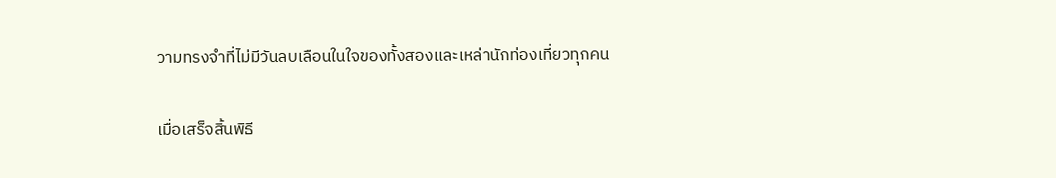วามทรงจำที่ไม่มีวันลบเลือนในใจของทั้งสองและเหล่านักท่องเที่ยวทุกคน

เมื่อเสร็จสิ้นพิธี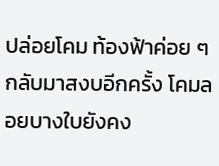ปล่อยโคม ท้องฟ้าค่อย ๆ กลับมาสงบอีกครั้ง โคมลอยบางใบยังคง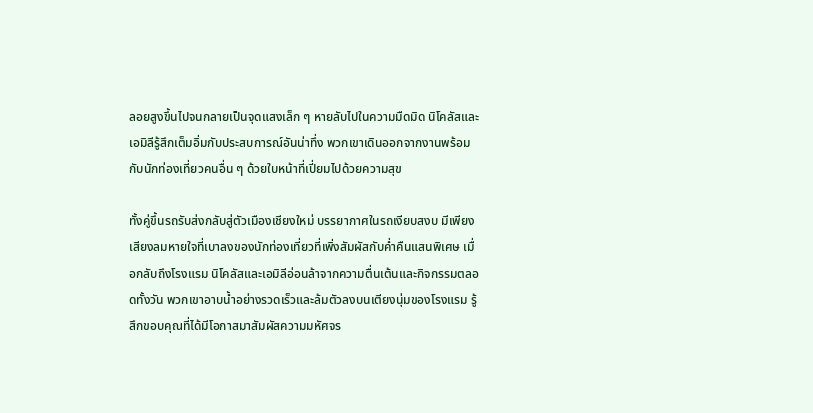ลอยสูงขึ้นไปจนกลายเป็นจุดแสงเล็ก ๆ หายลับไปในความมืดมิด นิโคลัสและเอมิลีรู้สึกเต็มอิ่มกับประสบการณ์อันน่าทึ่ง พวกเขาเดินออกจากงานพร้อมกับนักท่องเที่ยวคนอื่น ๆ ด้วยใบหน้าที่เปี่ยมไปด้วยความสุข

ทั้งคู่ขึ้นรถรับส่งกลับสู่ตัวเมืองเชียงใหม่ บรรยากาศในรถเงียบสงบ มีเพียงเสียงลมหายใจที่เบาลงของนักท่องเที่ยวที่เพิ่งสัมผัสกับค่ำคืนแสนพิเศษ เมื่อกลับถึงโรงแรม นิโคลัสและเอมิลีอ่อนล้าจากความตื่นเต้นและกิจกรรมตลอดทั้งวัน พวกเขาอาบน้ำอย่างรวดเร็วและล้มตัวลงบนเตียงนุ่มของโรงแรม รู้สึกขอบคุณที่ได้มีโอกาสมาสัมผัสความมหัศจร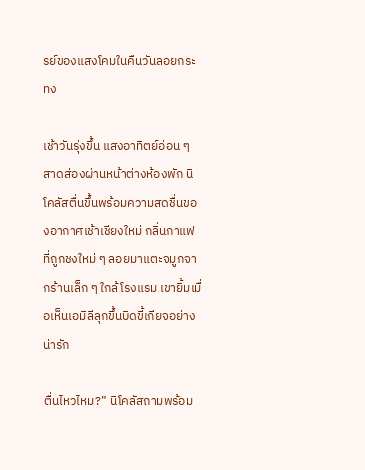รย์ของแสงโคมในคืนวันลอยกระทง

เช้าวันรุ่งขึ้น แสงอาทิตย์อ่อน ๆ สาดส่องผ่านหน้าต่างห้องพัก นิโคลัสตื่นขึ้นพร้อมความสดชื่นของอากาศเช้าเชียงใหม่ กลิ่นกาแฟที่ถูกชงใหม่ ๆ ลอยมาแตะจมูกจากร้านเล็ก ๆ ใกล้โรงแรม เขายิ้มเมื่อเห็นเอมิลีลุกขึ้นบิดขี้เกียจอย่างน่ารัก

ตื่นไหวไหม?” นิโคลัสถามพร้อม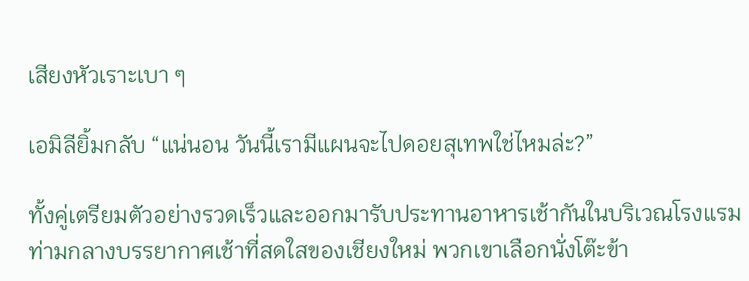เสียงหัวเราะเบา ๆ

เอมิลียิ้มกลับ “แน่นอน วันนี้เรามีแผนจะไปดอยสุเทพใช่ไหมล่ะ?”

ทั้งคู่เตรียมตัวอย่างรวดเร็วและออกมารับประทานอาหารเช้ากันในบริเวณโรงแรม ท่ามกลางบรรยากาศเช้าที่สดใสของเชียงใหม่ พวกเขาเลือกนั่งโต๊ะข้า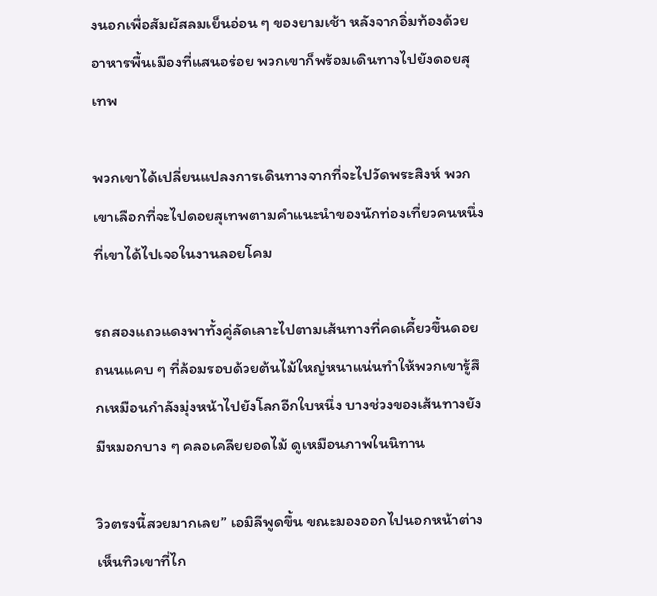งนอกเพื่อสัมผัสลมเย็นอ่อน ๆ ของยามเช้า หลังจากอิ่มท้องด้วยอาหารพื้นเมืองที่แสนอร่อย พวกเขาก็พร้อมเดินทางไปยังดอยสุเทพ

พวกเขาได้เปลี่ยนแปลงการเดินทางจากที่จะไปวัดพระสิงห์ พวกเขาเลือกที่จะไปดอยสุเทพตามคำแนะนำของนักท่องเที่ยวคนหนึ่งที่เขาได้ไปเจอในงานลอยโคม

รถสองแถวแดงพาทั้งคู่ลัดเลาะไปตามเส้นทางที่คดเคี้ยวขึ้นดอย ถนนแคบ ๆ ที่ล้อมรอบด้วยต้นไม้ใหญ่หนาแน่นทำให้พวกเขารู้สึกเหมือนกำลังมุ่งหน้าไปยังโลกอีกใบหนึ่ง บางช่วงของเส้นทางยังมีหมอกบาง ๆ คลอเคลียยอดไม้ ดูเหมือนภาพในนิทาน

วิวตรงนี้สวยมากเลย” เอมิลีพูดขึ้น ขณะมองออกไปนอกหน้าต่าง เห็นทิวเขาที่ไก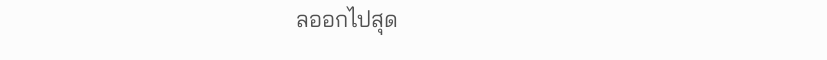ลออกไปสุด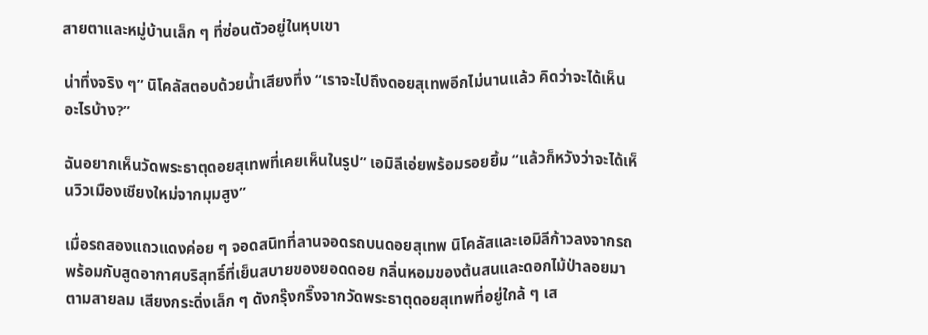สายตาและหมู่บ้านเล็ก ๆ ที่ซ่อนตัวอยู่ในหุบเขา

น่าทึ่งจริง ๆ” นิโคลัสตอบด้วยน้ำเสียงทึ่ง “เราจะไปถึงดอยสุเทพอีกไม่นานแล้ว คิดว่าจะได้เห็นอะไรบ้าง?”

ฉันอยากเห็นวัดพระธาตุดอยสุเทพที่เคยเห็นในรูป” เอมิลีเอ่ยพร้อมรอยยิ้ม “แล้วก็หวังว่าจะได้เห็นวิวเมืองเชียงใหม่จากมุมสูง”

เมื่อรถสองแถวแดงค่อย ๆ จอดสนิทที่ลานจอดรถบนดอยสุเทพ นิโคลัสและเอมิลีก้าวลงจากรถพร้อมกับสูดอากาศบริสุทธิ์ที่เย็นสบายของยอดดอย กลิ่นหอมของต้นสนและดอกไม้ป่าลอยมาตามสายลม เสียงกระดิ่งเล็ก ๆ ดังกรุ๊งกริ๊งจากวัดพระธาตุดอยสุเทพที่อยู่ใกล้ ๆ เส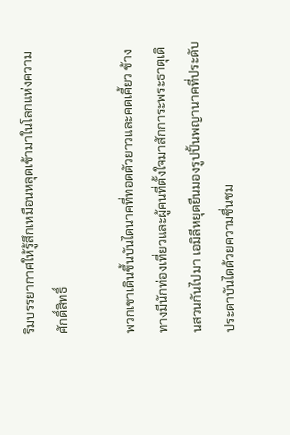ริมบรรยากาศให้รู้สึกเหมือนหลุดเข้ามาในโลกแห่งความศักดิ์สิทธิ์

พวกเขาเดินขึ้นบันไดนาคที่ทอดตัวยาวและคดเคี้ยว ข้างทางมีนักท่องเที่ยวและผู้คนที่ตั้งใจมาสักการะพระธาตุเดินสวนกันไปมา เอมิลีหยุดยืนมองรูปปั้นพญานาคที่ประดับประดาบันไดด้วยความชื่นชม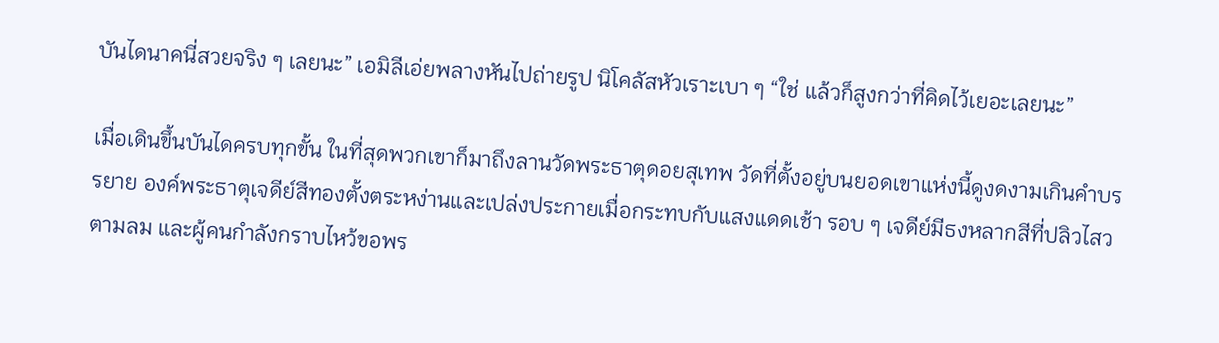บันไดนาคนี่สวยจริง ๆ เลยนะ” เอมิลีเอ่ยพลางหันไปถ่ายรูป นิโคลัสหัวเราะเบา ๆ “ใช่ แล้วก็สูงกว่าที่คิดไว้เยอะเลยนะ”

เมื่อเดินขึ้นบันไดครบทุกขั้น ในที่สุดพวกเขาก็มาถึงลานวัดพระธาตุดอยสุเทพ วัดที่ตั้งอยู่บนยอดเขาแห่งนี้ดูงดงามเกินคำบรรยาย องค์พระธาตุเจดีย์สีทองตั้งตระหง่านและเปล่งประกายเมื่อกระทบกับแสงแดดเช้า รอบ ๆ เจดีย์มีธงหลากสีที่ปลิวไสวตามลม และผู้คนกำลังกราบไหว้ขอพร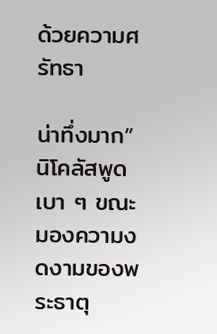ด้วยความศรัทธา

น่าทึ่งมาก” นิโคลัสพูดเบา ๆ ขณะมองความงดงามของพระธาตุ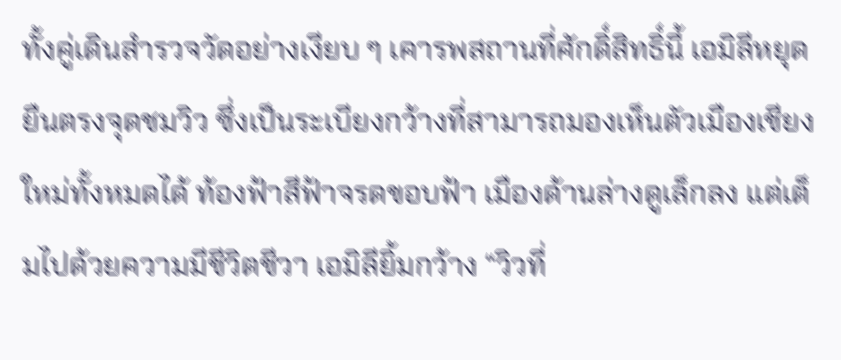ทั้งคู่เดินสำรวจวัดอย่างเงียบ ๆ เคารพสถานที่ศักดิ์สิทธิ์นี้ เอมิลีหยุดยืนตรงจุดชมวิว ซึ่งเป็นระเบียงกว้างที่สามารถมองเห็นตัวเมืองเชียงใหม่ทั้งหมดได้ ท้องฟ้าสีฟ้าจรดขอบฟ้า เมืองด้านล่างดูเล็กลง แต่เต็มไปด้วยความมีชีวิตชีวา เอมิลียิ้มกว้าง “วิวที่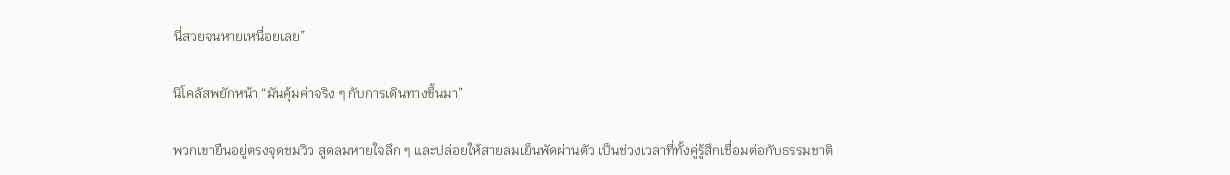นี่สวยจนหายเหนื่อยเลย”

นิโคลัสพยักหน้า “มันคุ้มค่าจริง ๆ กับการเดินทางขึ้นมา”

พวกเขายืนอยู่ตรงจุดชมวิว สูดลมหายใจลึก ๆ และปล่อยให้สายลมเย็นพัดผ่านตัว เป็นช่วงเวลาที่ทั้งคู่รู้สึกเชื่อมต่อกับธรรมชาติ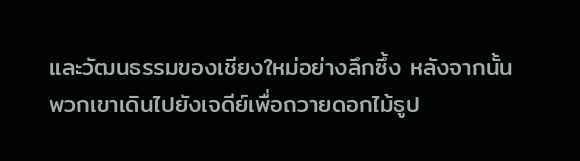และวัฒนธรรมของเชียงใหม่อย่างลึกซึ้ง หลังจากนั้น พวกเขาเดินไปยังเจดีย์เพื่อถวายดอกไม้ธูป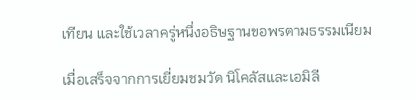เทียน และใช้เวลาครู่หนึ่งอธิษฐานขอพรตามธรรมเนียม

เมื่อเสร็จจากการเยี่ยมชมวัด นิโคลัสและเอมิลี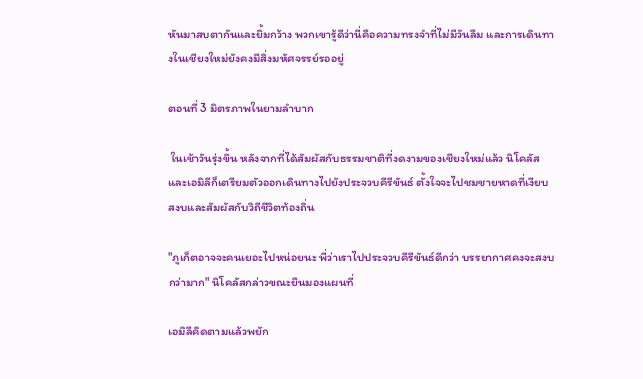หันมาสบตากันและยิ้มกว้าง พวกเขารู้ดีว่านี่คือความทรงจำที่ไม่มีวันลืม และการเดินทางในเชียงใหม่ยังคงมีสิ่งมหัศจรรย์รออยู่

ตอนที่ 3 มิตรภาพในยามลำบาก

 ในเช้าวันรุ่งขึ้น หลังจากที่ได้สัมผัสกับธรรมชาติที่งดงามของเชียงใหม่แล้ว นิโคลัสและเอมิลีก็เตรียมตัวออกเดินทางไปยังประจวบคีรีขันธ์ ตั้งใจจะไปชมชายหาดที่เงียบสงบและสัมผัสกับวิถีชีวิตท้องถิ่น

"ภูเก็ตอาจจะคนเยอะไปหน่อยนะ พี่ว่าเราไปประจวบคีรีขันธ์ดีกว่า บรรยากาศคงจะสงบกว่ามาก" นิโคลัสกล่าวขณะยืนมองแผนที่

เอมิลีคิดตามแล้วพยัก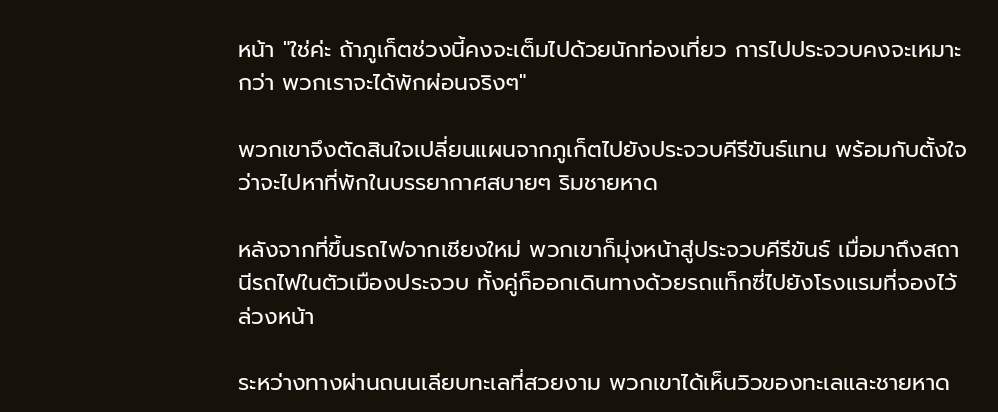หน้า "ใช่ค่ะ ถ้าภูเก็ตช่วงนี้คงจะเต็มไปด้วยนักท่องเที่ยว การไปประจวบคงจะเหมาะกว่า พวกเราจะได้พักผ่อนจริงๆ"

พวกเขาจึงตัดสินใจเปลี่ยนแผนจากภูเก็ตไปยังประจวบคีรีขันธ์แทน พร้อมกับตั้งใจว่าจะไปหาที่พักในบรรยากาศสบายๆ ริมชายหาด

หลังจากที่ขึ้นรถไฟจากเชียงใหม่ พวกเขาก็มุ่งหน้าสู่ประจวบคีรีขันธ์ เมื่อมาถึงสถานีรถไฟในตัวเมืองประจวบ ทั้งคู่ก็ออกเดินทางด้วยรถแท็กซี่ไปยังโรงแรมที่จองไว้ล่วงหน้า

ระหว่างทางผ่านถนนเลียบทะเลที่สวยงาม พวกเขาได้เห็นวิวของทะเลและชายหาด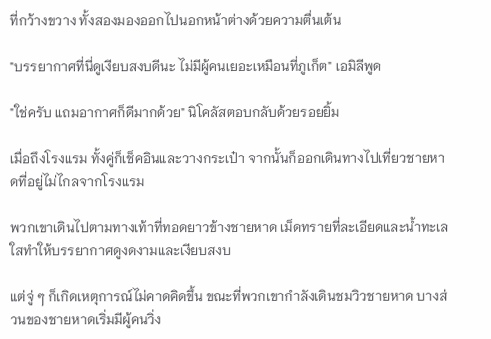ที่กว้างขวาง ทั้งสองมองออกไปนอกหน้าต่างด้วยความตื่นเต้น

"บรรยากาศที่นี่ดูเงียบสงบดีนะ ไม่มีผู้คนเยอะเหมือนที่ภูเก็ต" เอมิลีพูด

"ใช่ครับ แถมอากาศก็ดีมากด้วย" นิโคลัสตอบกลับด้วยรอยยิ้ม

เมื่อถึงโรงแรม ทั้งคู่ก็เช็คอินและวางกระเป๋า จากนั้นก็ออกเดินทางไปเที่ยวชายหาดที่อยู่ไม่ไกลจากโรงแรม

พวกเขาเดินไปตามทางเท้าที่ทอดยาวข้างชายหาด เม็ดทรายที่ละเอียดและน้ำทะเลใสทำให้บรรยากาศดูงดงามและเงียบสงบ

แต่จู่ ๆ ก็เกิดเหตุการณ์ไม่คาดคิดขึ้น ขณะที่พวกเขากำลังเดินชมวิวชายหาด บางส่วนของชายหาดเริ่มมีผู้คนวิ่ง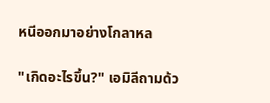หนีออกมาอย่างโกลาหล

"เกิดอะไรขึ้น?" เอมิลีถามด้ว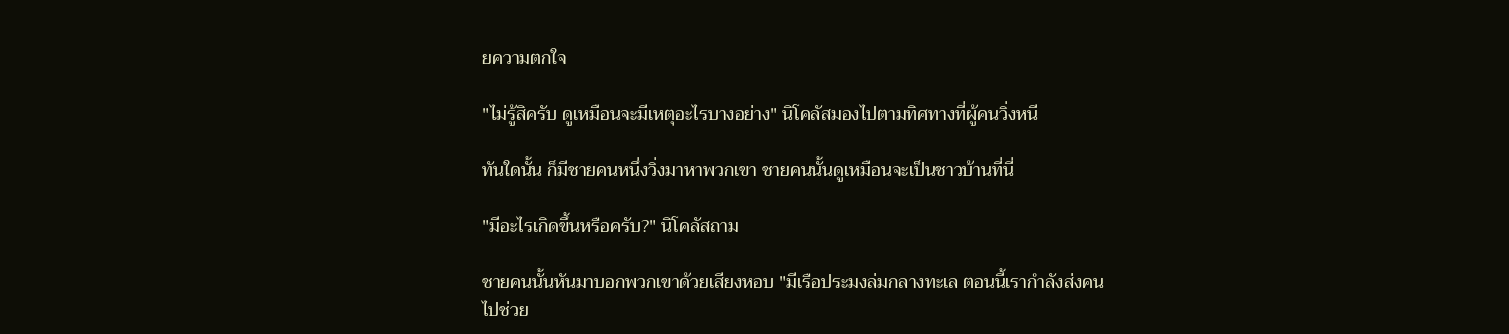ยความตกใจ

"ไม่รู้สิครับ ดูเหมือนจะมีเหตุอะไรบางอย่าง" นิโคลัสมองไปตามทิศทางที่ผู้คนวิ่งหนี

ทันใดนั้น ก็มีชายคนหนึ่งวิ่งมาหาพวกเขา ชายคนนั้นดูเหมือนจะเป็นชาวบ้านที่นี่

"มีอะไรเกิดขึ้นหรือครับ?" นิโคลัสถาม

ชายคนนั้นหันมาบอกพวกเขาด้วยเสียงหอบ "มีเรือประมงล่มกลางทะเล ตอนนี้เรากำลังส่งคนไปช่วย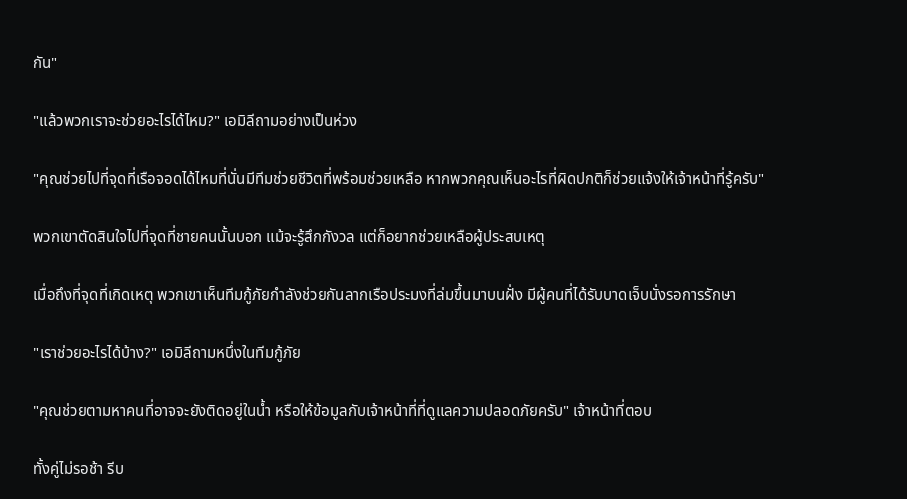กัน"

"แล้วพวกเราจะช่วยอะไรได้ไหม?" เอมิลีถามอย่างเป็นห่วง

"คุณช่วยไปที่จุดที่เรือจอดได้ไหมที่นั่นมีทีมช่วยชีวิตที่พร้อมช่วยเหลือ หากพวกคุณเห็นอะไรที่ผิดปกติก็ช่วยแจ้งให้เจ้าหน้าที่รู้ครับ"

พวกเขาตัดสินใจไปที่จุดที่ชายคนนั้นบอก แม้จะรู้สึกกังวล แต่ก็อยากช่วยเหลือผู้ประสบเหตุ

เมื่อถึงที่จุดที่เกิดเหตุ พวกเขาเห็นทีมกู้ภัยกำลังช่วยกันลากเรือประมงที่ล่มขึ้นมาบนฝั่ง มีผู้คนที่ได้รับบาดเจ็บนั่งรอการรักษา

"เราช่วยอะไรได้บ้าง?" เอมิลีถามหนึ่งในทีมกู้ภัย

"คุณช่วยตามหาคนที่อาจจะยังติดอยู่ในน้ำ หรือให้ข้อมูลกับเจ้าหน้าที่ที่ดูแลความปลอดภัยครับ" เจ้าหน้าที่ตอบ

ทั้งคู่ไม่รอช้า รีบ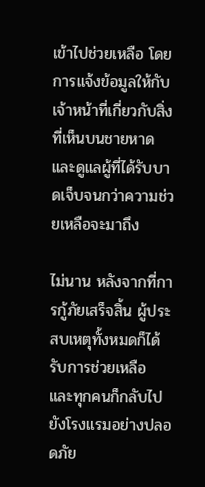เข้าไปช่วยเหลือ โดยการแจ้งข้อมูลให้กับเจ้าหน้าที่เกี่ยวกับสิ่งที่เห็นบนชายหาด และดูแลผู้ที่ได้รับบาดเจ็บจนกว่าความช่วยเหลือจะมาถึง

ไม่นาน หลังจากที่การกู้ภัยเสร็จสิ้น ผู้ประสบเหตุทั้งหมดก็ได้รับการช่วยเหลือ และทุกคนก็กลับไปยังโรงแรมอย่างปลอดภัย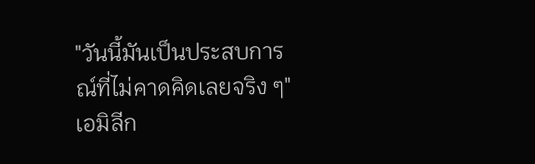"วันนี้มันเป็นประสบการณ์ที่ไม่คาดคิดเลยจริง ๆ" เอมิลีก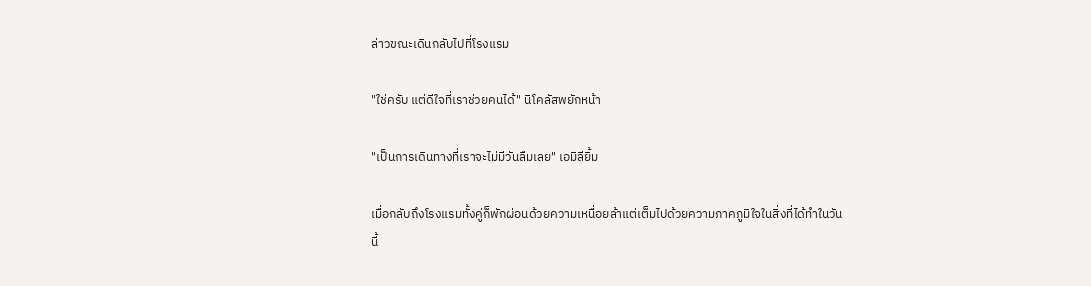ล่าวขณะเดินกลับไปที่โรงแรม

"ใช่ครับ แต่ดีใจที่เราช่วยคนได้" นิโคลัสพยักหน้า

"เป็นการเดินทางที่เราจะไม่มีวันลืมเลย" เอมิลียิ้ม

เมื่อกลับถึงโรงแรมทั้งคู่ก็พักผ่อนด้วยความเหนื่อยล้าแต่เต็มไปด้วยความภาคภูมิใจในสิ่งที่ได้ทำในวันนี้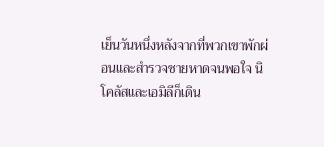เย็นวันหนึ่งหลังจากที่พวกเขาพักผ่อนและสำรวจชายหาดจนพอใจ นิโคลัสและเอมิลีก็เดิน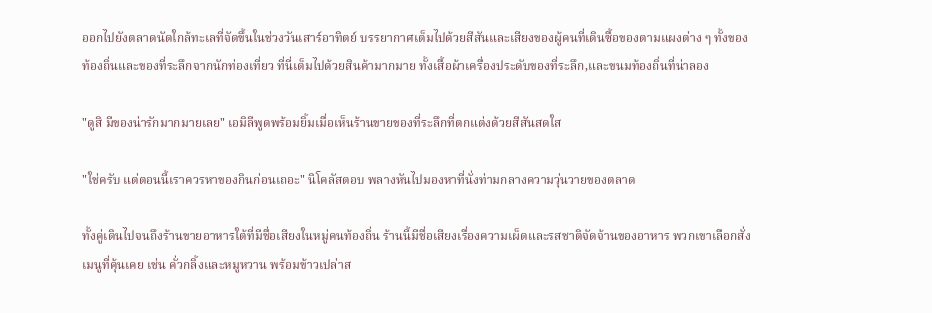ออกไปยังตลาดนัดใกล้ทะเลที่จัดขึ้นในช่วงวันเสาร์อาทิตย์ บรรยากาศเต็มไปด้วยสีสันและเสียงของผู้คนที่เดินซื้อของตามแผงต่าง ๆ ทั้งของท้องถิ่นและของที่ระลึกจากนักท่องเที่ยว ที่นี่เต็มไปด้วยสินค้ามากมาย ทั้งเสื้อผ้าเครื่องประดับของที่ระลึก,และขนมท้องถิ่นที่น่าลอง

"ดูสิ มีของน่ารักมากมายเลย" เอมิลีพูดพร้อมยิ้มเมื่อเห็นร้านขายของที่ระลึกที่ตกแต่งด้วยสีสันสดใส

"ใช่ครับ แต่ตอนนี้เราควรหาของกินก่อนเถอะ" นิโคลัสตอบ พลางหันไปมองหาที่นั่งท่ามกลางความวุ่นวายของตลาด

ทั้งคู่เดินไปจนถึงร้านขายอาหารใต้ที่มีชื่อเสียงในหมู่คนท้องถิ่น ร้านนี้มีชื่อเสียงเรื่องความเผ็ดและรสชาติจัดจ้านของอาหาร พวกเขาเลือกสั่งเมนูที่คุ้นเคย เช่น คั่วกลิ้งและหมูหวาน พร้อมข้าวเปล่าส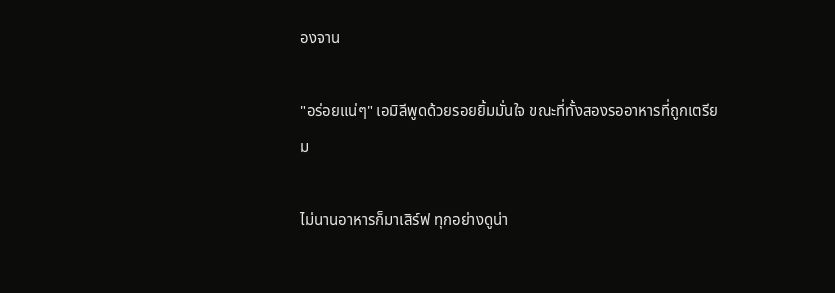องจาน

"อร่อยแน่ๆ" เอมิลีพูดด้วยรอยยิ้มมั่นใจ ขณะที่ทั้งสองรออาหารที่ถูกเตรียม

ไม่นานอาหารก็มาเสิร์ฟ ทุกอย่างดูน่า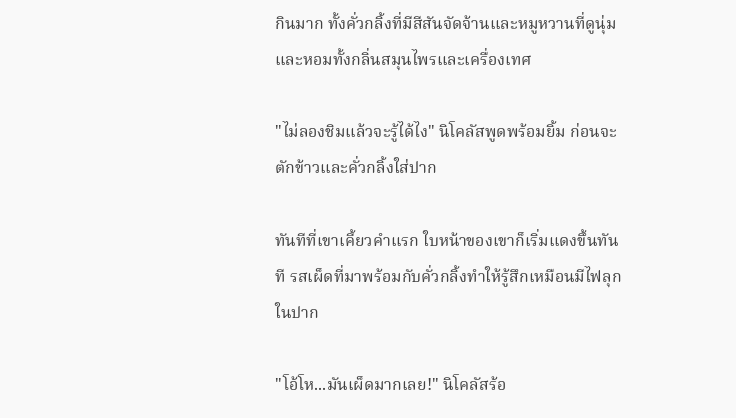กินมาก ทั้งคั่วกลิ้งที่มีสีสันจัดจ้านและหมูหวานที่ดูนุ่มและหอมทั้งกลิ่นสมุนไพรและเครื่องเทศ

"ไม่ลองชิมแล้วจะรู้ได้ไง" นิโคลัสพูดพร้อมยิ้ม ก่อนจะตักข้าวและคั่วกลิ้งใส่ปาก

ทันทีที่เขาเคี้ยวคำแรก ใบหน้าของเขาก็เริ่มแดงขึ้นทันที รสเผ็ดที่มาพร้อมกับคั่วกลิ้งทำให้รู้สึกเหมือนมีไฟลุกในปาก

"โอ้โห...มันเผ็ดมากเลย!" นิโคลัสร้อ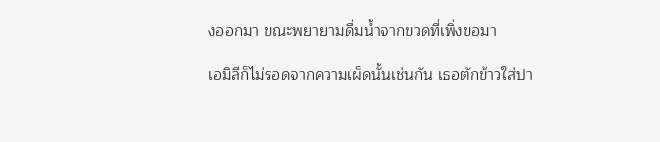งออกมา ขณะพยายามดื่มน้ำจากขวดที่เพิ่งขอมา

เอมิลีก็ไม่รอดจากความเผ็ดนั้นเช่นกัน เธอตักข้าวใส่ปา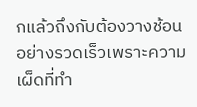กแล้วถึงกับต้องวางช้อนอย่างรวดเร็วเพราะความเผ็ดที่ทำ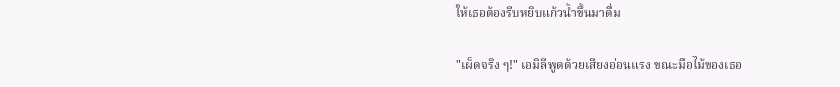ให้เธอต้องรีบหยิบแก้วน้ำขึ้นมาดื่ม

"เผ็ดจริง ๆ!" เอมิลีพูดด้วยเสียงอ่อนแรง ขณะมือไม้ของเธอ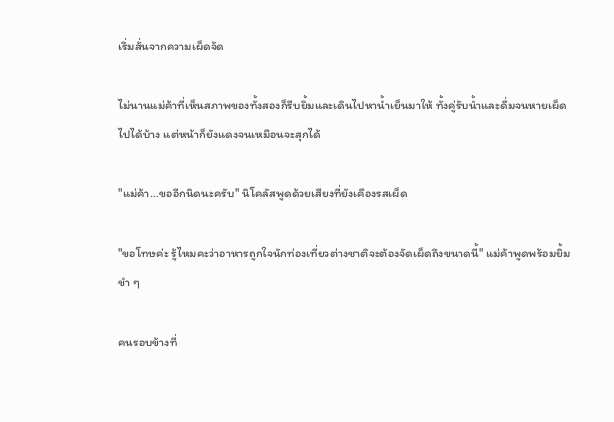เริ่มสั่นจากความเผ็ดจัด

ไม่นานแม่ค้าที่เห็นสภาพของทั้งสองก็รีบยิ้มและเดินไปหาน้ำเย็นมาให้ ทั้งคู่รับน้ำและดื่มจนหายเผ็ดไปได้บ้าง แต่หน้าก็ยังแดงจนเหมือนจะสุกได้

"แม่ค้า...ขออีกนิดนะครับ" นิโคลัสพูดด้วยเสียงที่ยังเคืองรสเผ็ด

"ขอโทษค่ะ รู้ไหมคะว่าอาหารถูกใจนักท่องเที่ยวต่างชาติจะต้องจัดเผ็ดถึงขนาดนี้" แม่ค้าพูดพร้อมยิ้มขำ ๆ

คนรอบข้างที่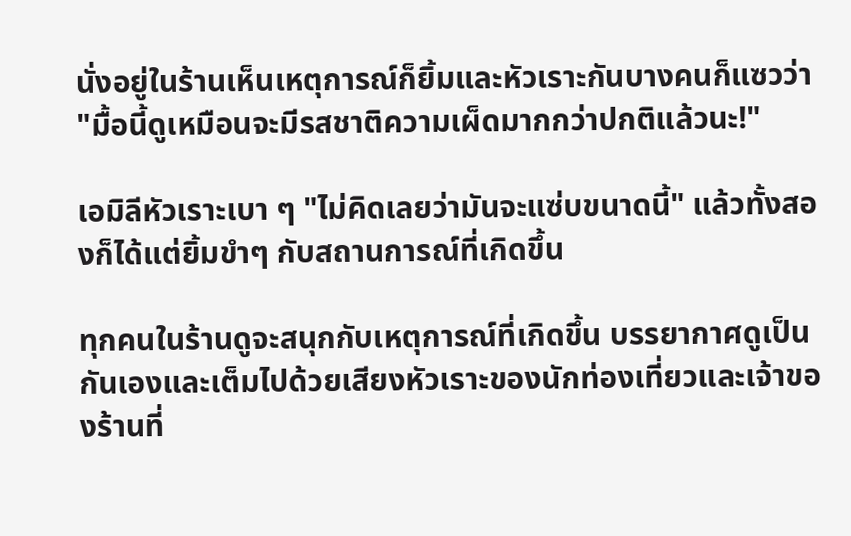นั่งอยู่ในร้านเห็นเหตุการณ์ก็ยิ้มและหัวเราะกันบางคนก็แซวว่า "มื้อนี้ดูเหมือนจะมีรสชาติความเผ็ดมากกว่าปกติแล้วนะ!"

เอมิลีหัวเราะเบา ๆ "ไม่คิดเลยว่ามันจะแซ่บขนาดนี้" แล้วทั้งสองก็ได้แต่ยิ้มขำๆ กับสถานการณ์ที่เกิดขึ้น

ทุกคนในร้านดูจะสนุกกับเหตุการณ์ที่เกิดขึ้น บรรยากาศดูเป็นกันเองและเต็มไปด้วยเสียงหัวเราะของนักท่องเที่ยวและเจ้าของร้านที่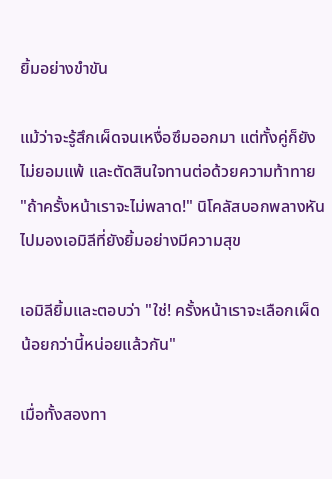ยิ้มอย่างขำขัน

แม้ว่าจะรู้สึกเผ็ดจนเหงื่อซึมออกมา แต่ทั้งคู่ก็ยังไม่ยอมแพ้ และตัดสินใจทานต่อด้วยความท้าทาย "ถ้าครั้งหน้าเราจะไม่พลาด!" นิโคลัสบอกพลางหันไปมองเอมิลีที่ยังยิ้มอย่างมีความสุข

เอมิลียิ้มและตอบว่า "ใช่! ครั้งหน้าเราจะเลือกเผ็ดน้อยกว่านี้หน่อยแล้วกัน"

เมื่อทั้งสองทา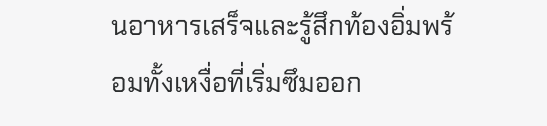นอาหารเสร็จและรู้สึกท้องอิ่มพร้อมทั้งเหงื่อที่เริ่มซึมออก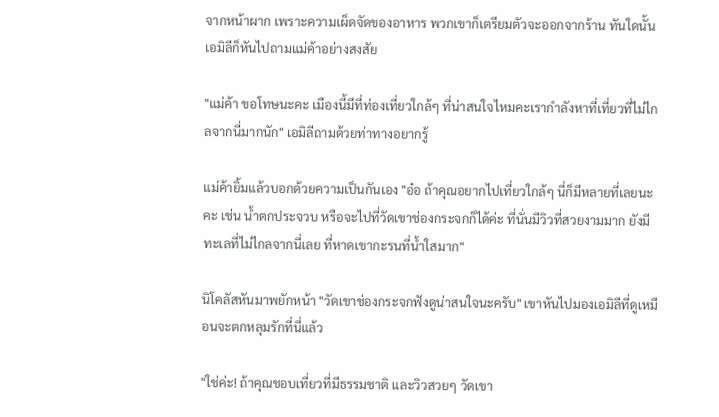จากหน้าผาก เพราะความเผ็ดจัดของอาหาร พวกเขาก็เตรียมตัวจะออกจากร้าน ทันใดนั้น เอมิลีก็หันไปถามแม่ค้าอย่างสงสัย

"แม่ค้า ขอโทษนะคะ เมืองนี้มีที่ท่องเที่ยวใกล้ๆ ที่น่าสนใจไหมคะเรากำลังหาที่เที่ยวที่ไม่ไกลจากนี่มากนัก" เอมิลีถามด้วยท่าทางอยากรู้

แม่ค้ายิ้มแล้วบอกด้วยความเป็นกันเอง "อ๋อ ถ้าคุณอยากไปเที่ยวใกล้ๆ นี่ก็มีหลายที่เลยนะคะ เช่น น้ำตกประจวบ หรือจะไปที่วัดเขาช่องกระจกก็ได้ค่ะ ที่นั่นมีวิวที่สวยงามมาก ยังมีทะเลที่ไม่ไกลจากนี่เลย ที่หาดเขากะรนที่น้ำใสมาก"

นิโคลัสหันมาพยักหน้า "วัดเขาช่องกระจกฟังดูน่าสนใจนะครับ" เขาหันไปมองเอมิลีที่ดูเหมือนจะตกหลุมรักที่นี่แล้ว

"ใช่ค่ะ! ถ้าคุณชอบเที่ยวที่มีธรรมชาติ และวิวสวยๆ วัดเขา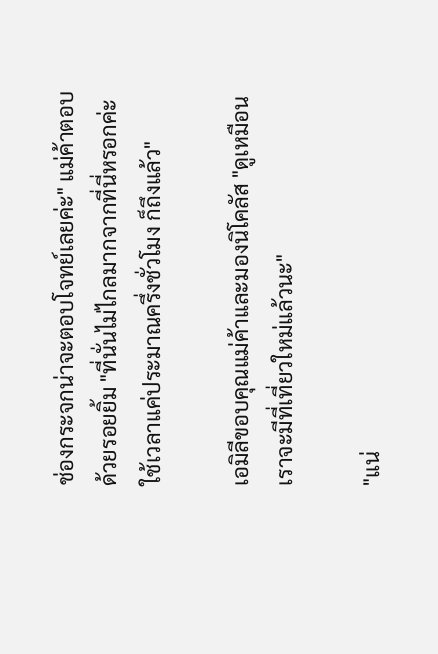ช่องกระจกน่าจะตอบโจทย์เลยค่ะ" แม่ค้าตอบด้วยรอยยิ้ม "ที่นั่นไม่ไกลมากจากที่นี่หรอกค่ะ ใช้เวลาแค่ประมาณครึ่งชั่วโมง ก็ถึงแล้ว"

เอมิลีขอบคุณแม่ค้าและมองนิโคลัส "ดูเหมือนเราจะมีที่เที่ยวใหม่แล้วนะ"

"แน่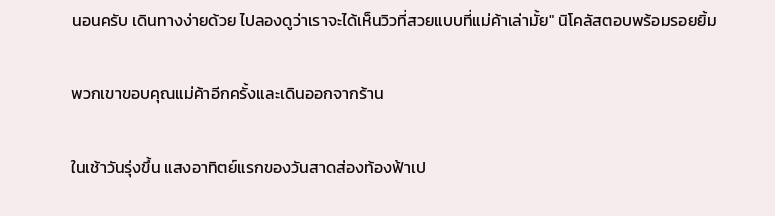นอนครับ เดินทางง่ายด้วย ไปลองดูว่าเราจะได้เห็นวิวที่สวยแบบที่แม่ค้าเล่ามั้ย" นิโคลัสตอบพร้อมรอยยิ้ม

พวกเขาขอบคุณแม่ค้าอีกครั้งและเดินออกจากร้าน

ในเช้าวันรุ่งขึ้น แสงอาทิตย์แรกของวันสาดส่องท้องฟ้าเป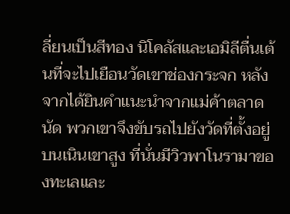ลี่ยนเป็นสีทอง นิโคลัสและเอมิลีตื่นเต้นที่จะไปเยือนวัดเขาช่องกระจก หลังจากได้ยินคำแนะนำจากแม่ค้าตลาดนัด พวกเขาจึงขับรถไปยังวัดที่ตั้งอยู่บนเนินเขาสูง ที่นั่นมีวิวพาโนรามาของทะเลและ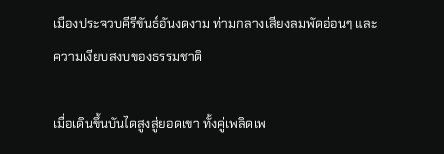เมืองประจวบคีรีขันธ์อันงดงาม ท่ามกลางเสียงลมพัดอ่อนๆ และความเงียบสงบของธรรมชาติ

เมื่อเดินขึ้นบันไดสูงสู่ยอดเขา ทั้งคู่เพลิดเพ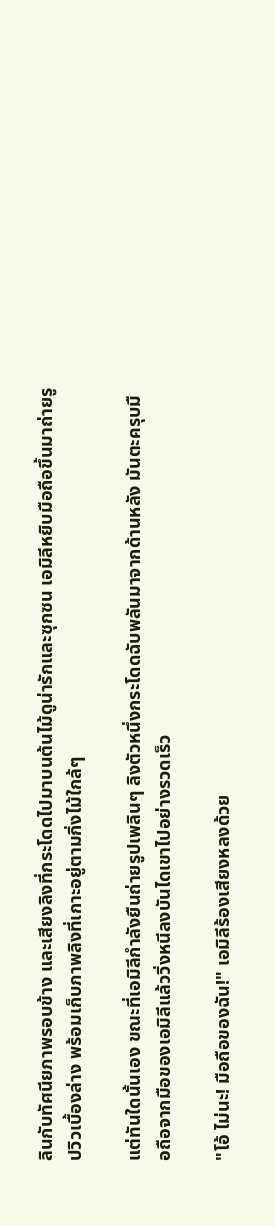ลินกับทัศนียภาพรอบข้าง และเสียงลิงที่กระโดดไปมาบนต้นไม้ดูน่ารักและซุกซน เอมิลีหยิบมือถือขึ้นมาถ่ายรูปวิวเบื้องล่าง พร้อมเก็บภาพลิงที่เกาะอยู่ตามกิ่งไม้ใกล้ๆ

แต่ทันใดนั้นเอง ขณะที่เอมิลีกำลังยืนถ่ายรูปเพลินๆ ลิงตัวหนึ่งกระโดดฉับพลันมาจากด้านหลัง มันตะครุบมือถือจากมือของเอมิลีแล้ววิ่งหนีลงบันไดเขาไปอย่างรวดเร็ว

"โอ้ ไม่นะ! มือถือของฉัน!" เอมิลีร้องเสียงหลงด้วย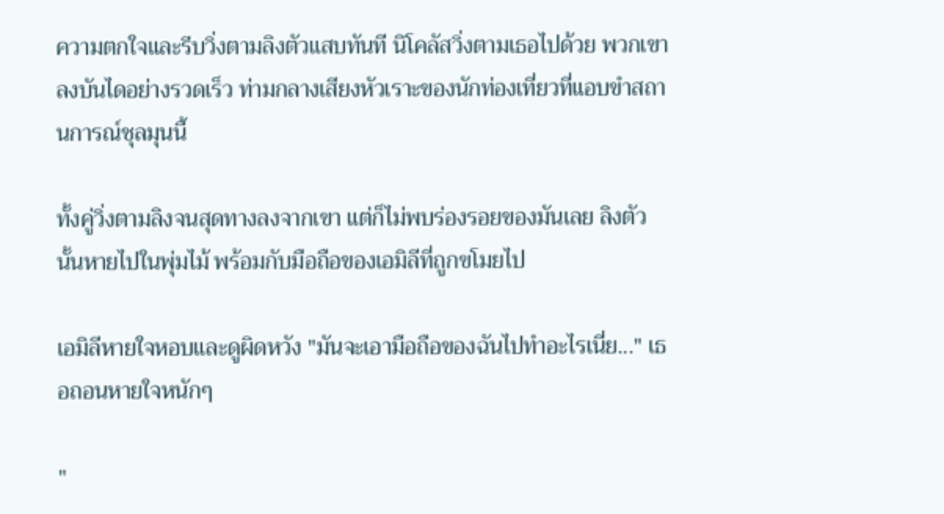ความตกใจและรีบวิ่งตามลิงตัวแสบทันที นิโคลัสวิ่งตามเธอไปด้วย พวกเขาลงบันไดอย่างรวดเร็ว ท่ามกลางเสียงหัวเราะของนักท่องเที่ยวที่แอบขำสถานการณ์ชุลมุนนี้

ทั้งคู่วิ่งตามลิงจนสุดทางลงจากเขา แต่ก็ไม่พบร่องรอยของมันเลย ลิงตัวนั้นหายไปในพุ่มไม้ พร้อมกับมือถือของเอมิลีที่ถูกขโมยไป

เอมิลีหายใจหอบและดูผิดหวัง "มันจะเอามือถือของฉันไปทำอะไรเนี่ย..." เธอถอนหายใจหนักๆ

"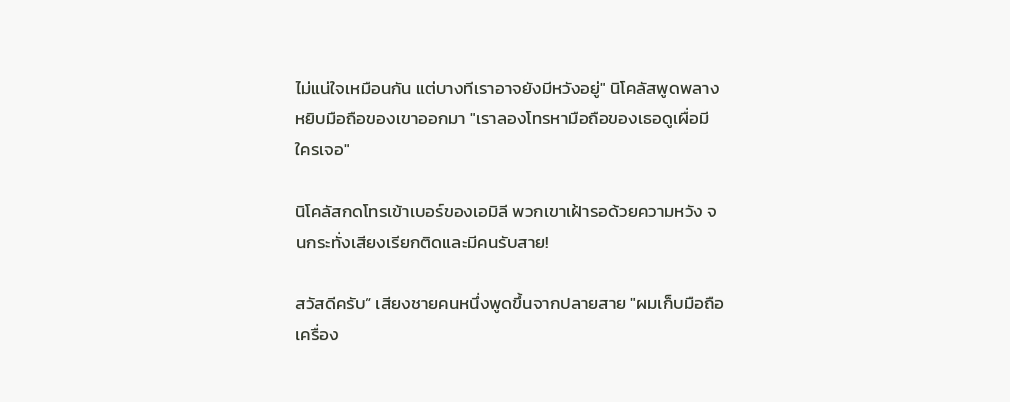ไม่แน่ใจเหมือนกัน แต่บางทีเราอาจยังมีหวังอยู่" นิโคลัสพูดพลางหยิบมือถือของเขาออกมา "เราลองโทรหามือถือของเธอดูเผื่อมีใครเจอ"

นิโคลัสกดโทรเข้าเบอร์ของเอมิลี พวกเขาเฝ้ารอด้วยความหวัง จนกระทั่งเสียงเรียกติดและมีคนรับสาย!

สวัสดีครับ” เสียงชายคนหนึ่งพูดขึ้นจากปลายสาย "ผมเก็บมือถือเครื่อง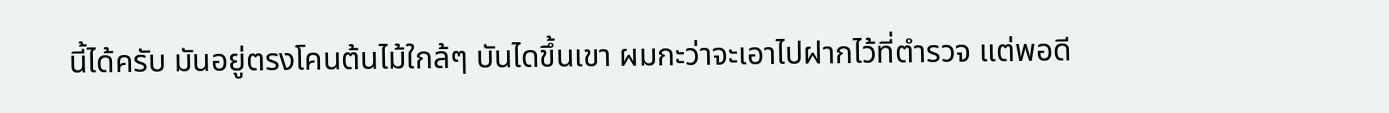นี้ได้ครับ มันอยู่ตรงโคนต้นไม้ใกล้ๆ บันไดขึ้นเขา ผมกะว่าจะเอาไปฝากไว้ที่ตำรวจ แต่พอดี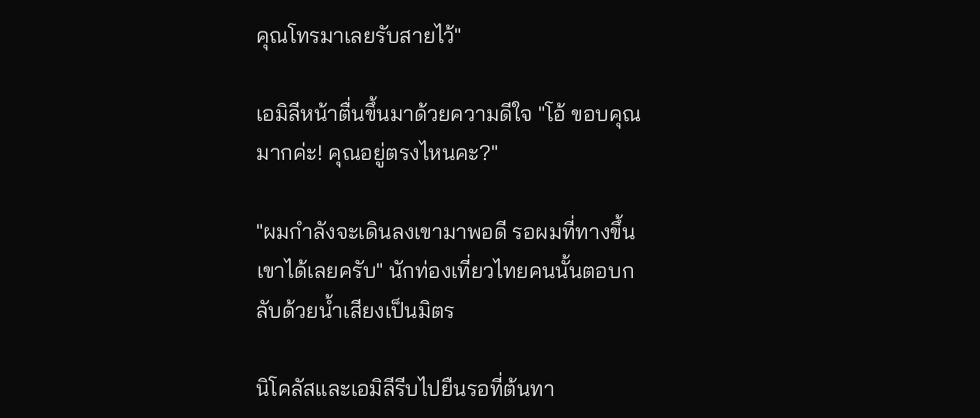คุณโทรมาเลยรับสายไว้"

เอมิลีหน้าตื่นขึ้นมาด้วยความดีใจ "โอ้ ขอบคุณมากค่ะ! คุณอยู่ตรงไหนคะ?"

"ผมกำลังจะเดินลงเขามาพอดี รอผมที่ทางขึ้นเขาได้เลยครับ" นักท่องเที่ยวไทยคนนั้นตอบกลับด้วยน้ำเสียงเป็นมิตร

นิโคลัสและเอมิลีรีบไปยืนรอที่ต้นทา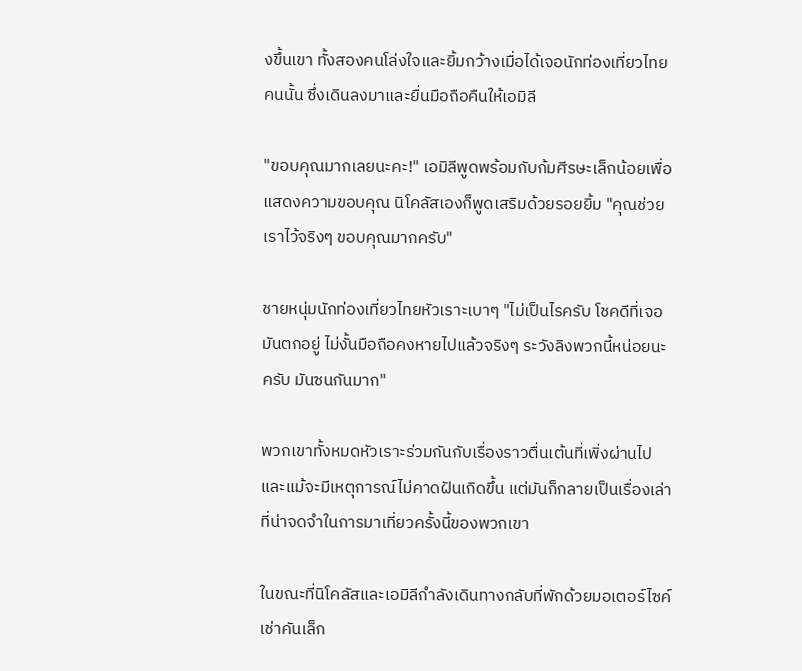งขึ้นเขา ทั้งสองคนโล่งใจและยิ้มกว้างเมื่อได้เจอนักท่องเที่ยวไทยคนนั้น ซึ่งเดินลงมาและยื่นมือถือคืนให้เอมิลี

"ขอบคุณมากเลยนะคะ!" เอมิลีพูดพร้อมกับก้มศีรษะเล็กน้อยเพื่อแสดงความขอบคุณ นิโคลัสเองก็พูดเสริมด้วยรอยยิ้ม "คุณช่วยเราไว้จริงๆ ขอบคุณมากครับ"

ชายหนุ่มนักท่องเที่ยวไทยหัวเราะเบาๆ "ไม่เป็นไรครับ โชคดีที่เจอมันตกอยู่ ไม่งั้นมือถือคงหายไปแล้วจริงๆ ระวังลิงพวกนี้หน่อยนะครับ มันซนกันมาก"

พวกเขาทั้งหมดหัวเราะร่วมกันกับเรื่องราวตื่นเต้นที่เพิ่งผ่านไป และแม้จะมีเหตุการณ์ไม่คาดฝันเกิดขึ้น แต่มันก็กลายเป็นเรื่องเล่าที่น่าจดจำในการมาเที่ยวครั้งนี้ของพวกเขา

ในขณะที่นิโคลัสและเอมิลีกำลังเดินทางกลับที่พักด้วยมอเตอร์ไซค์เช่าคันเล็ก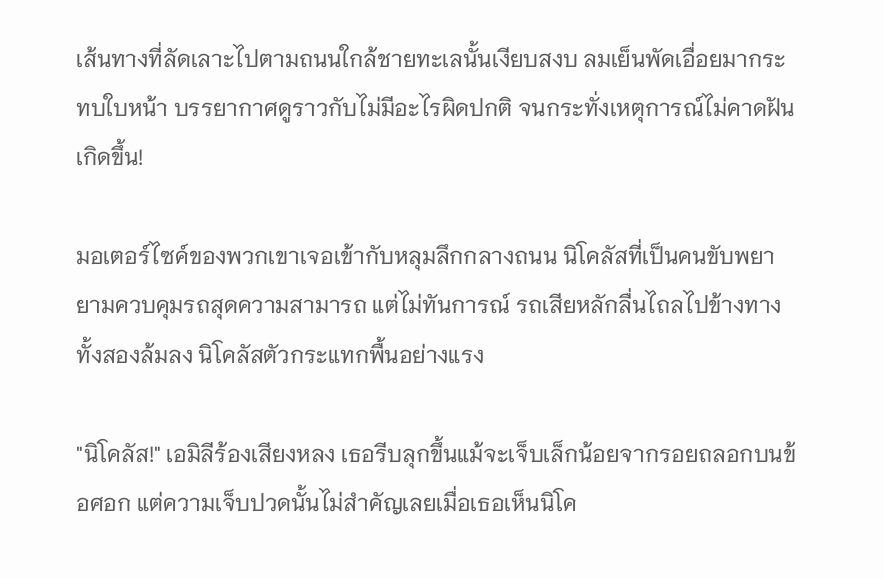เส้นทางที่ลัดเลาะไปตามถนนใกล้ชายทะเลนั้นเงียบสงบ ลมเย็นพัดเอื่อยมากระทบใบหน้า บรรยากาศดูราวกับไม่มีอะไรผิดปกติ จนกระทั่งเหตุการณ์ไม่คาดฝันเกิดขึ้น!

มอเตอร์ไซค์ของพวกเขาเจอเข้ากับหลุมลึกกลางถนน นิโคลัสที่เป็นคนขับพยายามควบคุมรถสุดความสามารถ แต่ไม่ทันการณ์ รถเสียหลักลื่นไถลไปข้างทาง ทั้งสองล้มลง นิโคลัสตัวกระแทกพื้นอย่างแรง

"นิโคลัส!" เอมิลีร้องเสียงหลง เธอรีบลุกขึ้นแม้จะเจ็บเล็กน้อยจากรอยถลอกบนข้อศอก แต่ความเจ็บปวดนั้นไม่สำคัญเลยเมื่อเธอเห็นนิโค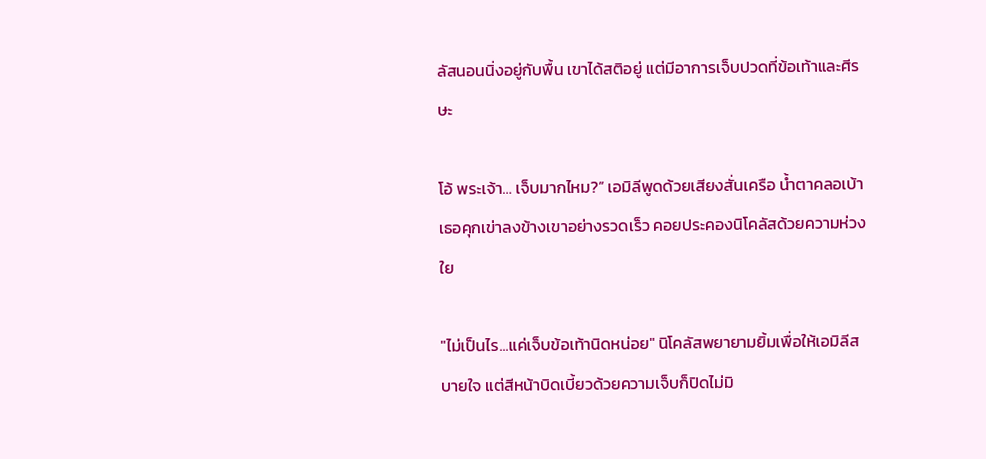ลัสนอนนิ่งอยู่กับพื้น เขาได้สติอยู่ แต่มีอาการเจ็บปวดที่ข้อเท้าและศีรษะ

โอ้ พระเจ้า… เจ็บมากไหม?” เอมิลีพูดด้วยเสียงสั่นเครือ น้ำตาคลอเบ้า เธอคุกเข่าลงข้างเขาอย่างรวดเร็ว คอยประคองนิโคลัสด้วยความห่วงใย

"ไม่เป็นไร...แค่เจ็บข้อเท้านิดหน่อย" นิโคลัสพยายามยิ้มเพื่อให้เอมิลีสบายใจ แต่สีหน้าบิดเบี้ยวด้วยความเจ็บก็ปิดไม่มิ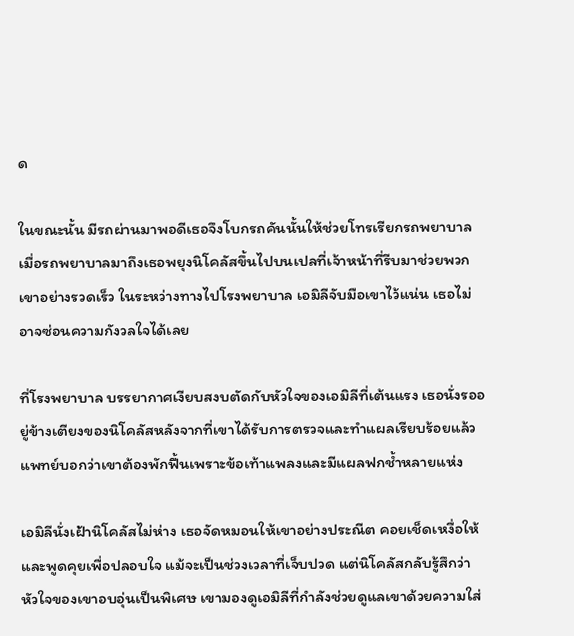ด

ในขณะนั้น มีรถผ่านมาพอดีเธอจึงโบกรถคันนั้นให้ช่วยโทรเรียกรถพยาบาล เมื่อรถพยาบาลมาถึงเธอพยุงนิโคลัสขึ้นไปบนเปลที่เจ้าหน้าที่รีบมาช่วยพวกเขาอย่างรวดเร็ว ในระหว่างทางไปโรงพยาบาล เอมิลีจับมือเขาไว้แน่น เธอไม่อาจซ่อนความกังวลใจได้เลย

ที่โรงพยาบาล บรรยากาศเงียบสงบตัดกับหัวใจของเอมิลีที่เต้นแรง เธอนั่งรออยู่ข้างเตียงของนิโคลัสหลังจากที่เขาได้รับการตรวจและทำแผลเรียบร้อยแล้ว แพทย์บอกว่าเขาต้องพักฟื้นเพราะข้อเท้าแพลงและมีแผลฟกช้ำหลายแห่ง

เอมิลีนั่งเฝ้านิโคลัสไม่ห่าง เธอจัดหมอนให้เขาอย่างประณีต คอยเช็ดเหงื่อให้ และพูดคุยเพื่อปลอบใจ แม้จะเป็นช่วงเวลาที่เจ็บปวด แต่นิโคลัสกลับรู้สึกว่าหัวใจของเขาอบอุ่นเป็นพิเศษ เขามองดูเอมิลีที่กำลังช่วยดูแลเขาด้วยความใส่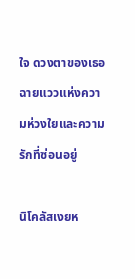ใจ ดวงตาของเธอฉายแววแห่งความห่วงใยและความรักที่ซ่อนอยู่

นิโคลัสเงยห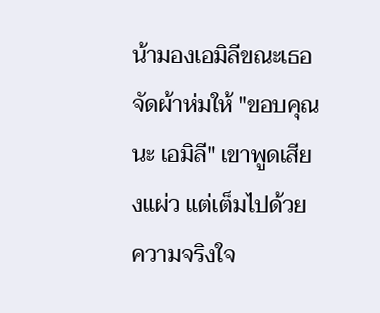น้ามองเอมิลีขณะเธอจัดผ้าห่มให้ "ขอบคุณนะ เอมิลี" เขาพูดเสียงแผ่ว แต่เต็มไปด้วยความจริงใจ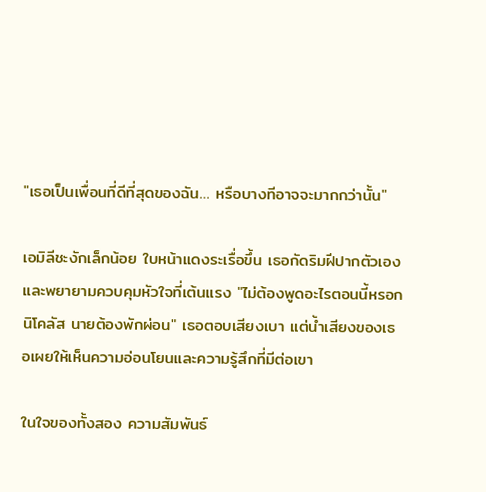"เธอเป็นเพื่อนที่ดีที่สุดของฉัน… หรือบางทีอาจจะมากกว่านั้น"

เอมิลีชะงักเล็กน้อย ใบหน้าแดงระเรื่อขึ้น เธอกัดริมฝีปากตัวเองและพยายามควบคุมหัวใจที่เต้นแรง "ไม่ต้องพูดอะไรตอนนี้หรอก นิโคลัส นายต้องพักผ่อน" เธอตอบเสียงเบา แต่น้ำเสียงของเธอเผยให้เห็นความอ่อนโยนและความรู้สึกที่มีต่อเขา

ในใจของทั้งสอง ความสัมพันธ์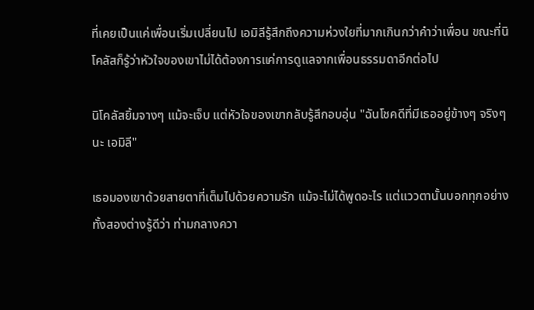ที่เคยเป็นแค่เพื่อนเริ่มเปลี่ยนไป เอมิลีรู้สึกถึงความห่วงใยที่มากเกินกว่าคำว่าเพื่อน ขณะที่นิโคลัสก็รู้ว่าหัวใจของเขาไม่ได้ต้องการแค่การดูแลจากเพื่อนธรรมดาอีกต่อไป

นิโคลัสยิ้มจางๆ แม้จะเจ็บ แต่หัวใจของเขากลับรู้สึกอบอุ่น "ฉันโชคดีที่มีเธออยู่ข้างๆ จริงๆ นะ เอมิลี"

เธอมองเขาด้วยสายตาที่เต็มไปด้วยความรัก แม้จะไม่ได้พูดอะไร แต่แววตานั้นบอกทุกอย่าง ทั้งสองต่างรู้ดีว่า ท่ามกลางควา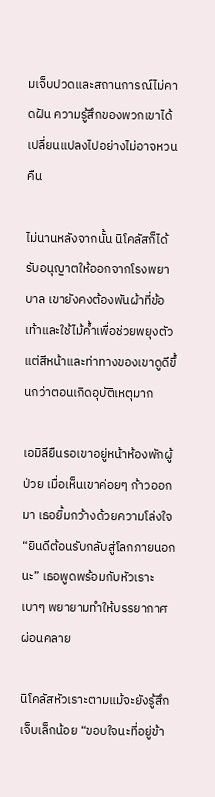มเจ็บปวดและสถานการณ์ไม่คาดฝัน ความรู้สึกของพวกเขาได้เปลี่ยนแปลงไปอย่างไม่อาจหวนคืน

ไม่นานหลังจากนั้น นิโคลัสก็ได้รับอนุญาตให้ออกจากโรงพยาบาล เขายังคงต้องพันผ้าที่ข้อเท้าและใช้ไม้ค้ำเพื่อช่วยพยุงตัว แต่สีหน้าและท่าทางของเขาดูดีขึ้นกว่าตอนเกิดอุบัติเหตุมาก

เอมิลียืนรอเขาอยู่หน้าห้องพักผู้ป่วย เมื่อเห็นเขาค่อยๆ ก้าวออกมา เธอยิ้มกว้างด้วยความโล่งใจ “ยินดีต้อนรับกลับสู่โลกภายนอกนะ” เธอพูดพร้อมกับหัวเราะเบาๆ พยายามทำให้บรรยากาศผ่อนคลาย

นิโคลัสหัวเราะตามแม้จะยังรู้สึกเจ็บเล็กน้อย “ขอบใจนะที่อยู่ข้า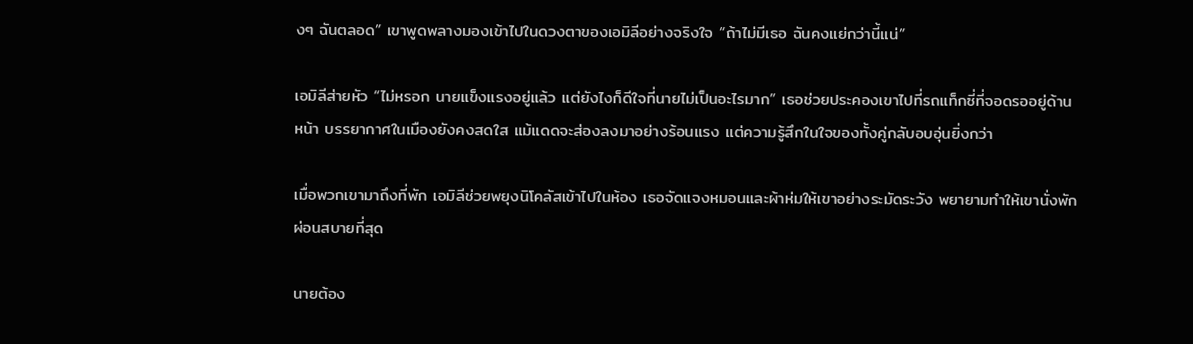งๆ ฉันตลอด” เขาพูดพลางมองเข้าไปในดวงตาของเอมิลีอย่างจริงใจ “ถ้าไม่มีเธอ ฉันคงแย่กว่านี้แน่”

เอมิลีส่ายหัว “ไม่หรอก นายแข็งแรงอยู่แล้ว แต่ยังไงก็ดีใจที่นายไม่เป็นอะไรมาก” เธอช่วยประคองเขาไปที่รถแท็กซี่ที่จอดรออยู่ด้านหน้า บรรยากาศในเมืองยังคงสดใส แม้แดดจะส่องลงมาอย่างร้อนแรง แต่ความรู้สึกในใจของทั้งคู่กลับอบอุ่นยิ่งกว่า

เมื่อพวกเขามาถึงที่พัก เอมิลีช่วยพยุงนิโคลัสเข้าไปในห้อง เธอจัดแจงหมอนและผ้าห่มให้เขาอย่างระมัดระวัง พยายามทำให้เขานั่งพักผ่อนสบายที่สุด

นายต้อง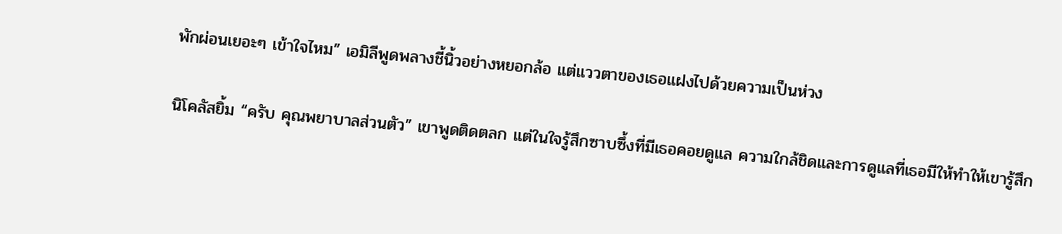พักผ่อนเยอะๆ เข้าใจไหม” เอมิลีพูดพลางชี้นิ้วอย่างหยอกล้อ แต่แววตาของเธอแฝงไปด้วยความเป็นห่วง

นิโคลัสยิ้ม “ครับ คุณพยาบาลส่วนตัว” เขาพูดติดตลก แต่ในใจรู้สึกซาบซึ้งที่มีเธอคอยดูแล ความใกล้ชิดและการดูแลที่เธอมีให้ทำให้เขารู้สึก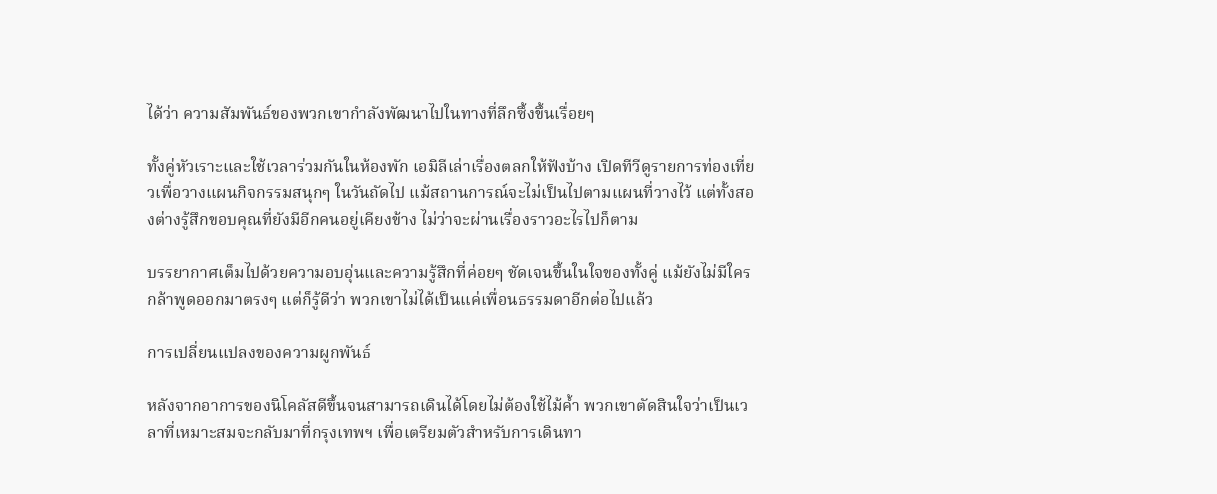ได้ว่า ความสัมพันธ์ของพวกเขากำลังพัฒนาไปในทางที่ลึกซึ้งขึ้นเรื่อยๆ

ทั้งคู่หัวเราะและใช้เวลาร่วมกันในห้องพัก เอมิลีเล่าเรื่องตลกให้ฟังบ้าง เปิดทีวีดูรายการท่องเที่ยวเพื่อวางแผนกิจกรรมสนุกๆ ในวันถัดไป แม้สถานการณ์จะไม่เป็นไปตามแผนที่วางไว้ แต่ทั้งสองต่างรู้สึกขอบคุณที่ยังมีอีกคนอยู่เคียงข้าง ไม่ว่าจะผ่านเรื่องราวอะไรไปก็ตาม

บรรยากาศเต็มไปด้วยความอบอุ่นและความรู้สึกที่ค่อยๆ ชัดเจนขึ้นในใจของทั้งคู่ แม้ยังไม่มีใครกล้าพูดออกมาตรงๆ แต่ก็รู้ดีว่า พวกเขาไม่ได้เป็นแค่เพื่อนธรรมดาอีกต่อไปแล้ว

การเปลี่ยนแปลงของความผูกพันธ์

หลังจากอาการของนิโคลัสดีขึ้นจนสามารถเดินได้โดยไม่ต้องใช้ไม้ค้ำ พวกเขาตัดสินใจว่าเป็นเวลาที่เหมาะสมจะกลับมาที่กรุงเทพฯ เพื่อเตรียมตัวสำหรับการเดินทา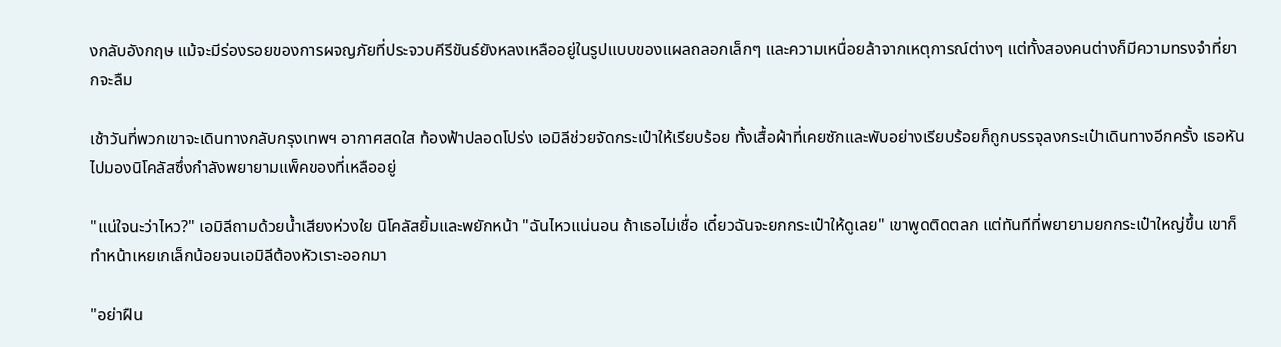งกลับอังกฤษ แม้จะมีร่องรอยของการผจญภัยที่ประจวบคีรีขันธ์ยังหลงเหลืออยู่ในรูปแบบของแผลถลอกเล็กๆ และความเหนื่อยล้าจากเหตุการณ์ต่างๆ แต่ทั้งสองคนต่างก็มีความทรงจำที่ยากจะลืม

เช้าวันที่พวกเขาจะเดินทางกลับกรุงเทพฯ อากาศสดใส ท้องฟ้าปลอดโปร่ง เอมิลีช่วยจัดกระเป๋าให้เรียบร้อย ทั้งเสื้อผ้าที่เคยซักและพับอย่างเรียบร้อยก็ถูกบรรจุลงกระเป๋าเดินทางอีกครั้ง เธอหันไปมองนิโคลัสซึ่งกำลังพยายามแพ็คของที่เหลืออยู่

"แน่ใจนะว่าไหว?" เอมิลีถามด้วยน้ำเสียงห่วงใย นิโคลัสยิ้มและพยักหน้า "ฉันไหวแน่นอน ถ้าเธอไม่เชื่อ เดี๋ยวฉันจะยกกระเป๋าให้ดูเลย" เขาพูดติดตลก แต่ทันทีที่พยายามยกกระเป๋าใหญ่ขึ้น เขาก็ทำหน้าเหยเกเล็กน้อยจนเอมิลีต้องหัวเราะออกมา

"อย่าฝืน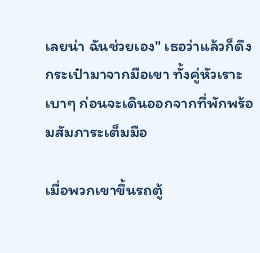เลยน่า ฉันช่วยเอง" เธอว่าแล้วก็ดึงกระเป๋ามาจากมือเขา ทั้งคู่หัวเราะเบาๆ ก่อนจะเดินออกจากที่พักพร้อมสัมภาระเต็มมือ

เมื่อพวกเขาขึ้นรถตู้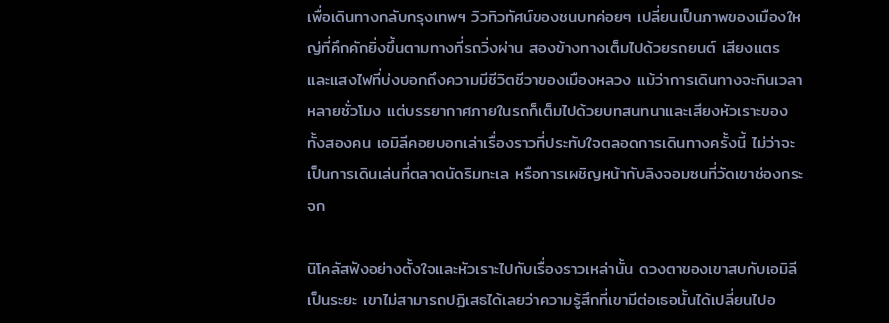เพื่อเดินทางกลับกรุงเทพฯ วิวทิวทัศน์ของชนบทค่อยๆ เปลี่ยนเป็นภาพของเมืองใหญ่ที่คึกคักยิ่งขึ้นตามทางที่รถวิ่งผ่าน สองข้างทางเต็มไปด้วยรถยนต์ เสียงแตร และแสงไฟที่บ่งบอกถึงความมีชีวิตชีวาของเมืองหลวง แม้ว่าการเดินทางจะกินเวลาหลายชั่วโมง แต่บรรยากาศภายในรถก็เต็มไปด้วยบทสนทนาและเสียงหัวเราะของทั้งสองคน เอมิลีคอยบอกเล่าเรื่องราวที่ประทับใจตลอดการเดินทางครั้งนี้ ไม่ว่าจะเป็นการเดินเล่นที่ตลาดนัดริมทะเล หรือการเผชิญหน้ากับลิงจอมซนที่วัดเขาช่องกระจก

นิโคลัสฟังอย่างตั้งใจและหัวเราะไปกับเรื่องราวเหล่านั้น ดวงตาของเขาสบกับเอมิลีเป็นระยะ เขาไม่สามารถปฏิเสธได้เลยว่าความรู้สึกที่เขามีต่อเธอนั้นได้เปลี่ยนไปอ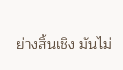ย่างสิ้นเชิง มันไม่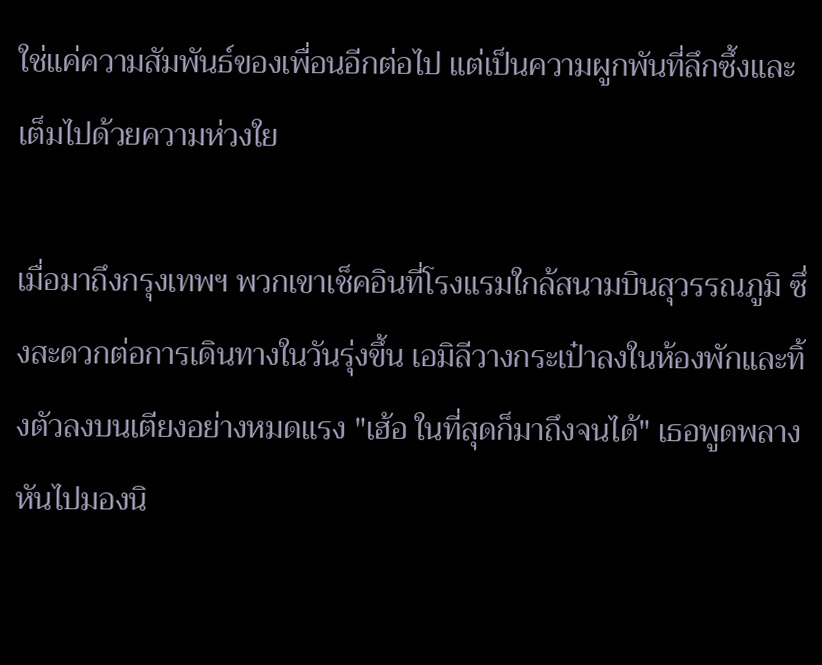ใช่แค่ความสัมพันธ์ของเพื่อนอีกต่อไป แต่เป็นความผูกพันที่ลึกซึ้งและเต็มไปด้วยความห่วงใย

เมื่อมาถึงกรุงเทพฯ พวกเขาเช็คอินที่โรงแรมใกล้สนามบินสุวรรณภูมิ ซึ่งสะดวกต่อการเดินทางในวันรุ่งขึ้น เอมิลีวางกระเป๋าลงในห้องพักและทิ้งตัวลงบนเตียงอย่างหมดแรง "เฮ้อ ในที่สุดก็มาถึงจนได้" เธอพูดพลางหันไปมองนิ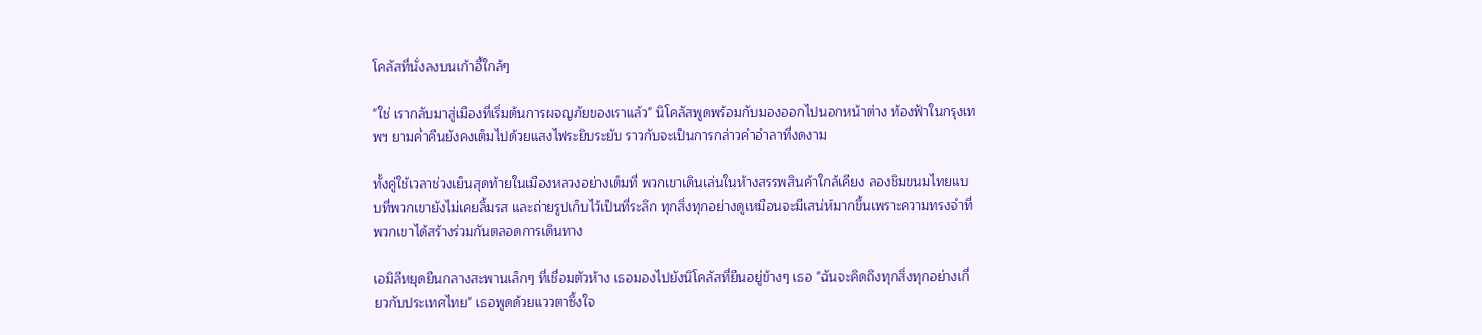โคลัสที่นั่งลงบนเก้าอี้ใกล้ๆ

"ใช่ เรากลับมาสู่เมืองที่เริ่มต้นการผจญภัยของเราแล้ว" นิโคลัสพูดพร้อมกับมองออกไปนอกหน้าต่าง ท้องฟ้าในกรุงเทพฯ ยามค่ำคืนยังคงเต็มไปด้วยแสงไฟระยิบระยับ ราวกับจะเป็นการกล่าวคำอำลาที่งดงาม

ทั้งคู่ใช้เวลาช่วงเย็นสุดท้ายในเมืองหลวงอย่างเต็มที่ พวกเขาเดินเล่นในห้างสรรพสินค้าใกล้เคียง ลองชิมขนมไทยแบบที่พวกเขายังไม่เคยลิ้มรส และถ่ายรูปเก็บไว้เป็นที่ระลึก ทุกสิ่งทุกอย่างดูเหมือนจะมีเสน่ห์มากขึ้นเพราะความทรงจำที่พวกเขาได้สร้างร่วมกันตลอดการเดินทาง

เอมิลีหยุดยืนกลางสะพานเล็กๆ ที่เชื่อมตัวห้าง เธอมองไปยังนิโคลัสที่ยืนอยู่ข้างๆ เธอ "ฉันจะคิดถึงทุกสิ่งทุกอย่างเกี่ยวกับประเทศไทย" เธอพูดด้วยแววตาซึ้งใจ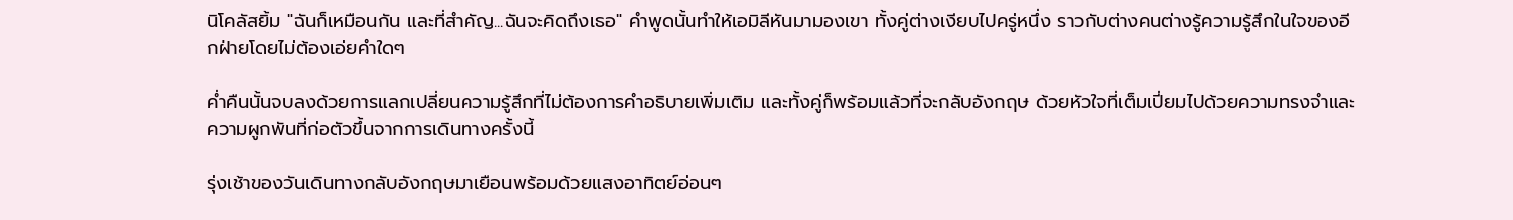นิโคลัสยิ้ม "ฉันก็เหมือนกัน และที่สำคัญ...ฉันจะคิดถึงเธอ" คำพูดนั้นทำให้เอมิลีหันมามองเขา ทั้งคู่ต่างเงียบไปครู่หนึ่ง ราวกับต่างคนต่างรู้ความรู้สึกในใจของอีกฝ่ายโดยไม่ต้องเอ่ยคำใดๆ

ค่ำคืนนั้นจบลงด้วยการแลกเปลี่ยนความรู้สึกที่ไม่ต้องการคำอธิบายเพิ่มเติม และทั้งคู่ก็พร้อมแล้วที่จะกลับอังกฤษ ด้วยหัวใจที่เต็มเปี่ยมไปด้วยความทรงจำและความผูกพันที่ก่อตัวขึ้นจากการเดินทางครั้งนี้

รุ่งเช้าของวันเดินทางกลับอังกฤษมาเยือนพร้อมด้วยแสงอาทิตย์อ่อนๆ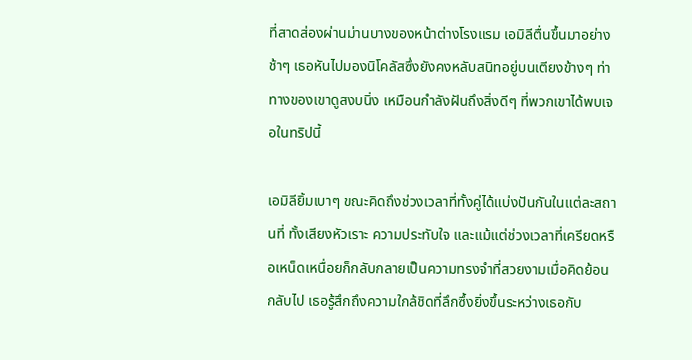ที่สาดส่องผ่านม่านบางของหน้าต่างโรงแรม เอมิลีตื่นขึ้นมาอย่างช้าๆ เธอหันไปมองนิโคลัสซึ่งยังคงหลับสนิทอยู่บนเตียงข้างๆ ท่าทางของเขาดูสงบนิ่ง เหมือนกำลังฝันถึงสิ่งดีๆ ที่พวกเขาได้พบเจอในทริปนี้

เอมิลียิ้มเบาๆ ขณะคิดถึงช่วงเวลาที่ทั้งคู่ได้แบ่งปันกันในแต่ละสถานที่ ทั้งเสียงหัวเราะ ความประทับใจ และแม้แต่ช่วงเวลาที่เครียดหรือเหน็ดเหนื่อยก็กลับกลายเป็นความทรงจำที่สวยงามเมื่อคิดย้อนกลับไป เธอรู้สึกถึงความใกล้ชิดที่ลึกซึ้งยิ่งขึ้นระหว่างเธอกับ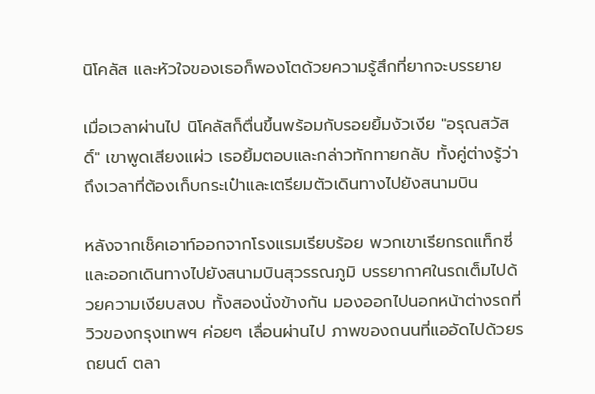นิโคลัส และหัวใจของเธอก็พองโตด้วยความรู้สึกที่ยากจะบรรยาย

เมื่อเวลาผ่านไป นิโคลัสก็ตื่นขึ้นพร้อมกับรอยยิ้มงัวเงีย "อรุณสวัสดิ์" เขาพูดเสียงแผ่ว เธอยิ้มตอบและกล่าวทักทายกลับ ทั้งคู่ต่างรู้ว่าถึงเวลาที่ต้องเก็บกระเป๋าและเตรียมตัวเดินทางไปยังสนามบิน

หลังจากเช็คเอาท์ออกจากโรงแรมเรียบร้อย พวกเขาเรียกรถแท็กซี่และออกเดินทางไปยังสนามบินสุวรรณภูมิ บรรยากาศในรถเต็มไปด้วยความเงียบสงบ ทั้งสองนั่งข้างกัน มองออกไปนอกหน้าต่างรถที่วิวของกรุงเทพฯ ค่อยๆ เลื่อนผ่านไป ภาพของถนนที่แออัดไปด้วยรถยนต์ ตลา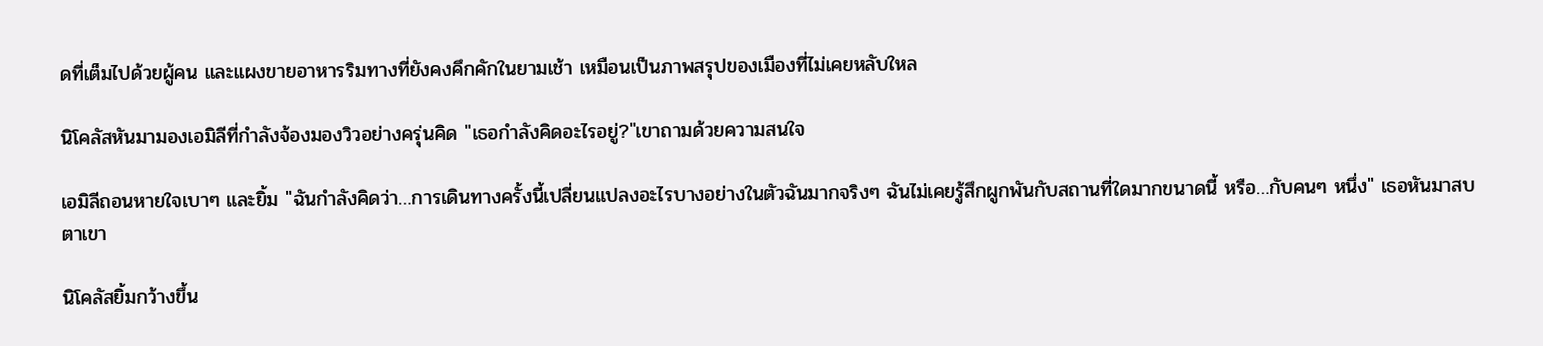ดที่เต็มไปด้วยผู้คน และแผงขายอาหารริมทางที่ยังคงคึกคักในยามเช้า เหมือนเป็นภาพสรุปของเมืองที่ไม่เคยหลับใหล

นิโคลัสหันมามองเอมิลีที่กำลังจ้องมองวิวอย่างครุ่นคิด "เธอกำลังคิดอะไรอยู่?"เขาถามด้วยความสนใจ

เอมิลีถอนหายใจเบาๆ และยิ้ม "ฉันกำลังคิดว่า…การเดินทางครั้งนี้เปลี่ยนแปลงอะไรบางอย่างในตัวฉันมากจริงๆ ฉันไม่เคยรู้สึกผูกพันกับสถานที่ใดมากขนาดนี้ หรือ…กับคนๆ หนึ่ง" เธอหันมาสบตาเขา

นิโคลัสยิ้มกว้างขึ้น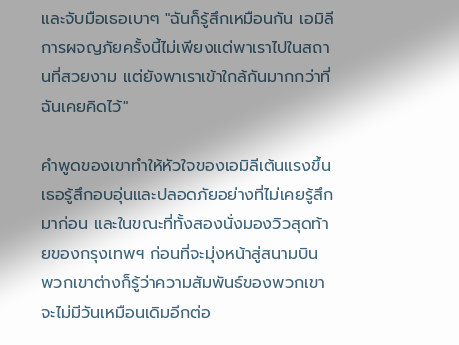และจับมือเธอเบาๆ "ฉันก็รู้สึกเหมือนกัน เอมิลี การผจญภัยครั้งนี้ไม่เพียงแต่พาเราไปในสถานที่สวยงาม แต่ยังพาเราเข้าใกล้กันมากกว่าที่ฉันเคยคิดไว้"

คำพูดของเขาทำให้หัวใจของเอมิลีเต้นแรงขึ้น เธอรู้สึกอบอุ่นและปลอดภัยอย่างที่ไม่เคยรู้สึกมาก่อน และในขณะที่ทั้งสองนั่งมองวิวสุดท้ายของกรุงเทพฯ ก่อนที่จะมุ่งหน้าสู่สนามบิน พวกเขาต่างก็รู้ว่าความสัมพันธ์ของพวกเขาจะไม่มีวันเหมือนเดิมอีกต่อ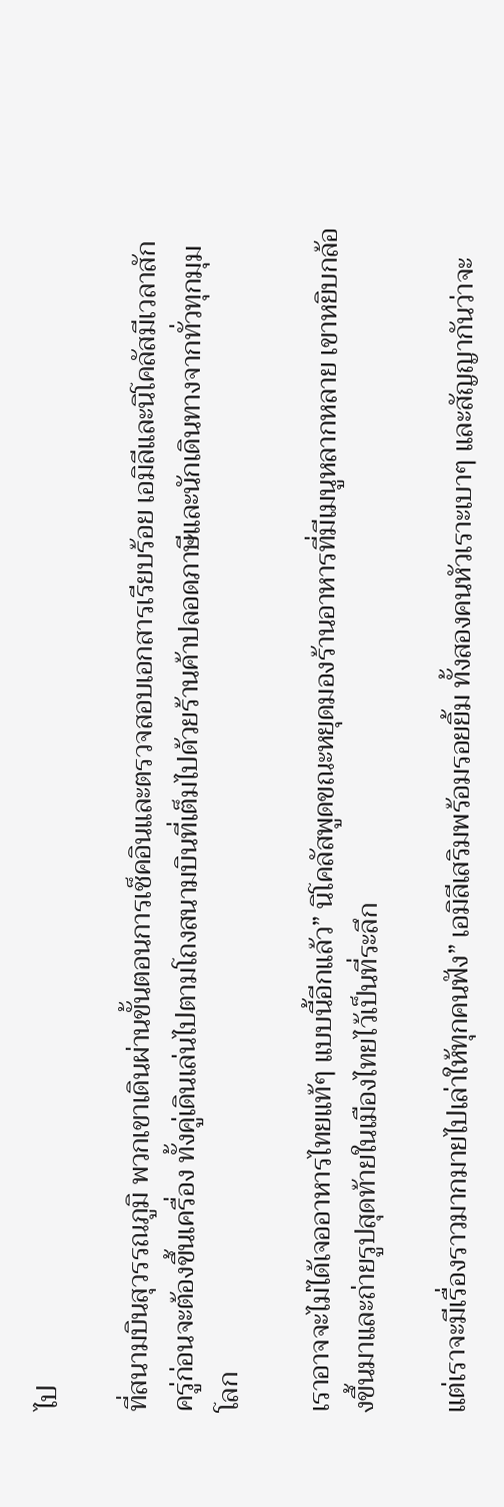ไป

ที่สนามบินสุวรรณภูมิ พวกเขาเดินผ่านขั้นตอนการเช็คอินและตรวจสอบเอกสารเรียบร้อย เอมิลีและนิโคลัสมีเวลาสักครู่ก่อนจะต้องขึ้นเครื่อง ทั้งคู่เดินเล่นไปตามโถงสนามบินที่เต็มไปด้วยร้านค้าปลอดภาษีและนักเดินทางจากทั่วทุกมุมโลก

เราอาจจะไม่ได้เจออาหารไทยแท้ๆ แบบนี้อีกแล้ว” นิโคลัสพูดขณะหยุดมองร้านอาหารที่มีเมนูหลากหลาย เขาหยิบกล้องขึ้นมาและถ่ายรูปสุดท้ายในเมืองไทยไว้เป็นที่ระลึก

แต่เราจะมีเรื่องราวมากมายไปเล่าให้ทุกคนฟัง” เอมิลีเสริมพร้อมรอยยิ้ม ทั้งสองคนหัวเราะเบาๆ และสัญญากันว่าจะ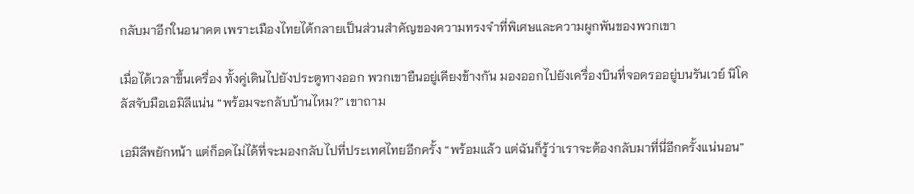กลับมาอีกในอนาคต เพราะเมืองไทยได้กลายเป็นส่วนสำคัญของความทรงจำที่พิเศษและความผูกพันของพวกเขา

เมื่อได้เวลาขึ้นเครื่อง ทั้งคู่เดินไปยังประตูทางออก พวกเขายืนอยู่เคียงข้างกัน มองออกไปยังเครื่องบินที่จอดรออยู่บนรันเวย์ นิโคลัสจับมือเอมิลีแน่น “พร้อมจะกลับบ้านไหม?” เขาถาม

เอมิลีพยักหน้า แต่ก็อดไม่ได้ที่จะมองกลับไปที่ประเทศไทยอีกครั้ง “พร้อมแล้ว แต่ฉันก็รู้ว่าเราจะต้องกลับมาที่นี่อีกครั้งแน่นอน”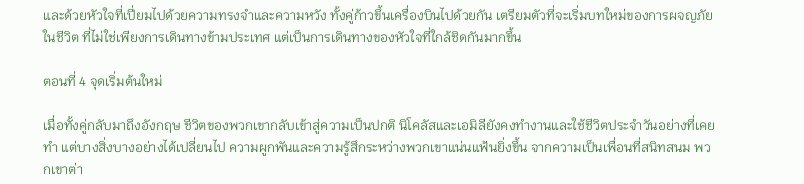และด้วยหัวใจที่เปี่ยมไปด้วยความทรงจำและความหวัง ทั้งคู่ก้าวขึ้นเครื่องบินไปด้วยกัน เตรียมตัวที่จะเริ่มบทใหม่ของการผจญภัยในชีวิต ที่ไม่ใช่เพียงการเดินทางข้ามประเทศ แต่เป็นการเดินทางของหัวใจที่ใกล้ชิดกันมากขึ้น

ตอนที่ 4 จุดเริ่มต้นใหม่

เมื่อทั้งคู่กลับมาถึงอังกฤษ ชีวิตของพวกเขากลับเข้าสู่ความเป็นปกติ นิโคลัสและเอมิลียังคงทำงานและใช้ชีวิตประจำวันอย่างที่เคยทำ แต่บางสิ่งบางอย่างได้เปลี่ยนไป ความผูกพันและความรู้สึกระหว่างพวกเขาแน่นแฟ้นยิ่งขึ้น จากความเป็นเพื่อนที่สนิทสนม พวกเขาต่า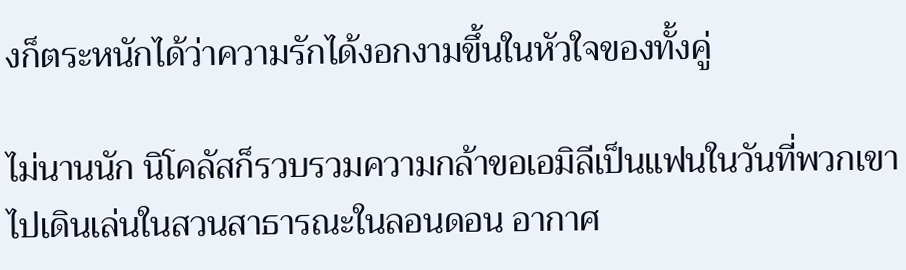งก็ตระหนักได้ว่าความรักได้งอกงามขึ้นในหัวใจของทั้งคู่

ไม่นานนัก นิโคลัสก็รวบรวมความกล้าขอเอมิลีเป็นแฟนในวันที่พวกเขาไปเดินเล่นในสวนสาธารณะในลอนดอน อากาศ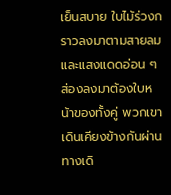เย็นสบาย ใบไม้ร่วงกราวลงมาตามสายลม และแสงแดดอ่อน ๆ ส่องลงมาต้องใบหน้าของทั้งคู่ พวกเขาเดินเคียงข้างกันผ่านทางเดิ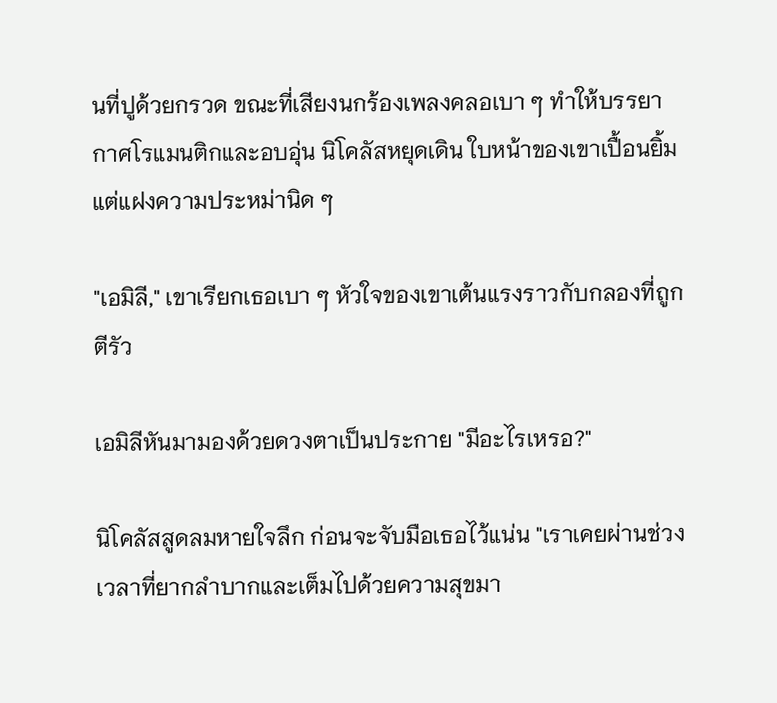นที่ปูด้วยกรวด ขณะที่เสียงนกร้องเพลงคลอเบา ๆ ทำให้บรรยากาศโรแมนติกและอบอุ่น นิโคลัสหยุดเดิน ใบหน้าของเขาเปื้อนยิ้มแต่แฝงความประหม่านิด ๆ

"เอมิลี," เขาเรียกเธอเบา ๆ หัวใจของเขาเต้นแรงราวกับกลองที่ถูกตีรัว

เอมิลีหันมามองด้วยดวงตาเป็นประกาย "มีอะไรเหรอ?"

นิโคลัสสูดลมหายใจลึก ก่อนจะจับมือเธอไว้แน่น "เราเคยผ่านช่วงเวลาที่ยากลำบากและเต็มไปด้วยความสุขมา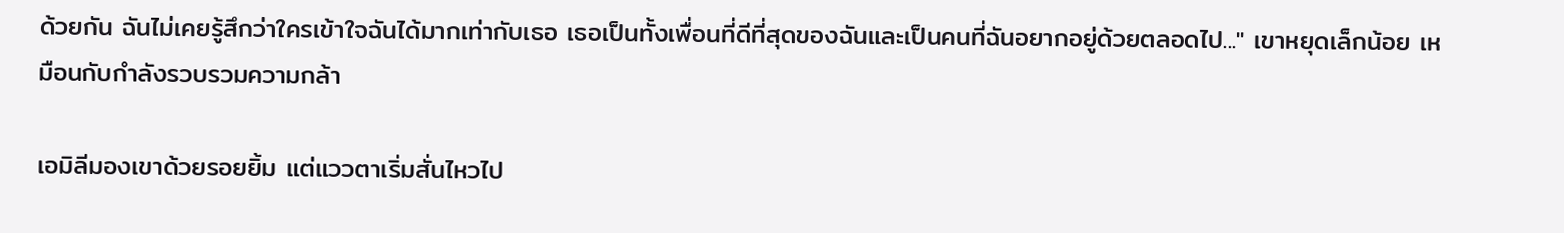ด้วยกัน ฉันไม่เคยรู้สึกว่าใครเข้าใจฉันได้มากเท่ากับเธอ เธอเป็นทั้งเพื่อนที่ดีที่สุดของฉันและเป็นคนที่ฉันอยากอยู่ด้วยตลอดไป..." เขาหยุดเล็กน้อย เหมือนกับกำลังรวบรวมความกล้า

เอมิลีมองเขาด้วยรอยยิ้ม แต่แววตาเริ่มสั่นไหวไป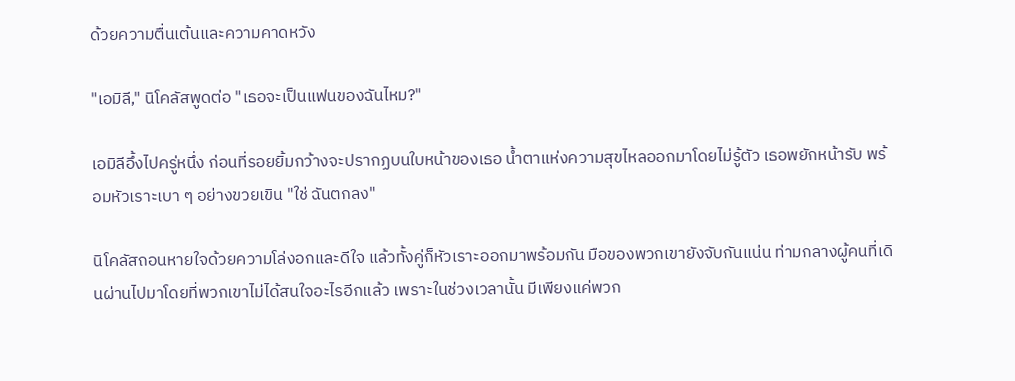ด้วยความตื่นเต้นและความคาดหวัง

"เอมิลี," นิโคลัสพูดต่อ "เธอจะเป็นแฟนของฉันไหม?"

เอมิลีอึ้งไปครู่หนึ่ง ก่อนที่รอยยิ้มกว้างจะปรากฏบนใบหน้าของเธอ น้ำตาแห่งความสุขไหลออกมาโดยไม่รู้ตัว เธอพยักหน้ารับ พร้อมหัวเราะเบา ๆ อย่างขวยเขิน "ใช่ ฉันตกลง"

นิโคลัสถอนหายใจด้วยความโล่งอกและดีใจ แล้วทั้งคู่ก็หัวเราะออกมาพร้อมกัน มือของพวกเขายังจับกันแน่น ท่ามกลางผู้คนที่เดินผ่านไปมาโดยที่พวกเขาไม่ได้สนใจอะไรอีกแล้ว เพราะในช่วงเวลานั้น มีเพียงแค่พวก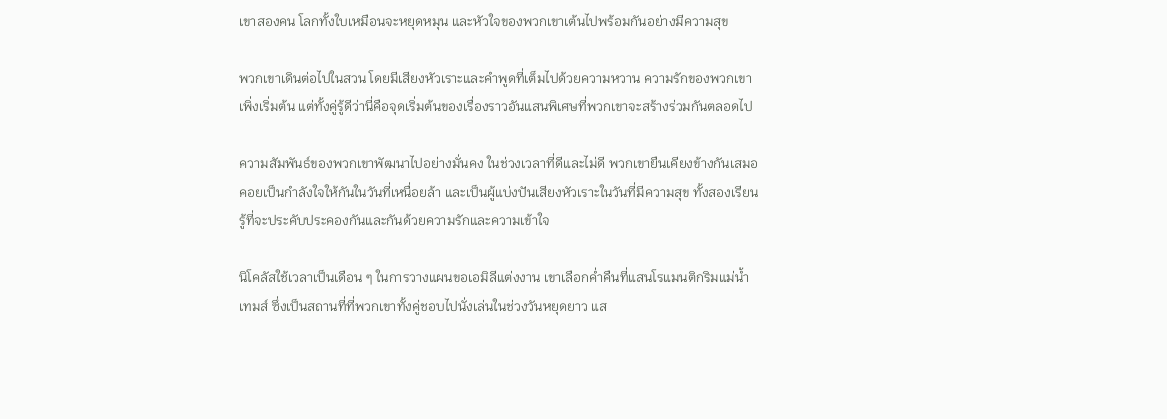เขาสองคน โลกทั้งใบเหมือนจะหยุดหมุน และหัวใจของพวกเขาเต้นไปพร้อมกันอย่างมีความสุข

พวกเขาเดินต่อไปในสวน โดยมีเสียงหัวเราะและคำพูดที่เต็มไปด้วยความหวาน ความรักของพวกเขาเพิ่งเริ่มต้น แต่ทั้งคู่รู้ดีว่านี่คือจุดเริ่มต้นของเรื่องราวอันแสนพิเศษที่พวกเขาจะสร้างร่วมกันตลอดไป

ความสัมพันธ์ของพวกเขาพัฒนาไปอย่างมั่นคง ในช่วงเวลาที่ดีและไม่ดี พวกเขายืนเคียงข้างกันเสมอ คอยเป็นกำลังใจให้กันในวันที่เหนื่อยล้า และเป็นผู้แบ่งปันเสียงหัวเราะในวันที่มีความสุข ทั้งสองเรียนรู้ที่จะประคับประคองกันและกันด้วยความรักและความเข้าใจ

นิโคลัสใช้เวลาเป็นเดือน ๆ ในการวางแผนขอเอมิลีแต่งงาน เขาเลือกค่ำคืนที่แสนโรแมนติกริมแม่น้ำเทมส์ ซึ่งเป็นสถานที่ที่พวกเขาทั้งคู่ชอบไปนั่งเล่นในช่วงวันหยุดยาว แส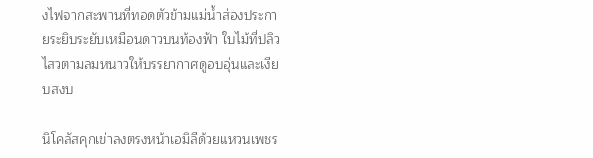งไฟจากสะพานที่ทอดตัวข้ามแม่น้ำส่องประกายระยิบระยับเหมือนดาวบนท้องฟ้า ใบไม้ที่ปลิวไสวตามลมหนาวให้บรรยากาศดูอบอุ่นและเงียบสงบ

นิโคลัสคุกเข่าลงตรงหน้าเอมิลีด้วยแหวนเพชร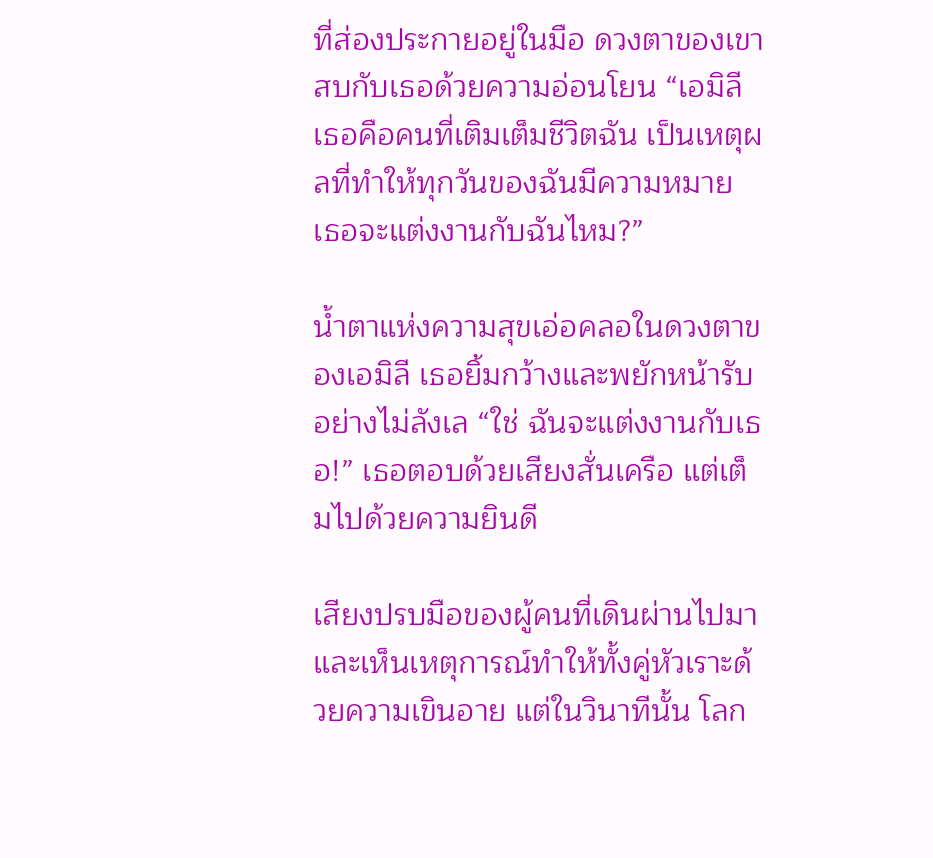ที่ส่องประกายอยู่ในมือ ดวงตาของเขาสบกับเธอด้วยความอ่อนโยน “เอมิลี เธอคือคนที่เติมเต็มชีวิตฉัน เป็นเหตุผลที่ทำให้ทุกวันของฉันมีความหมาย เธอจะแต่งงานกับฉันไหม?”

น้ำตาแห่งความสุขเอ่อคลอในดวงตาของเอมิลี เธอยิ้มกว้างและพยักหน้ารับอย่างไม่ลังเล “ใช่ ฉันจะแต่งงานกับเธอ!” เธอตอบด้วยเสียงสั่นเครือ แต่เต็มไปด้วยความยินดี

เสียงปรบมือของผู้คนที่เดินผ่านไปมาและเห็นเหตุการณ์ทำให้ทั้งคู่หัวเราะด้วยความเขินอาย แต่ในวินาทีนั้น โลก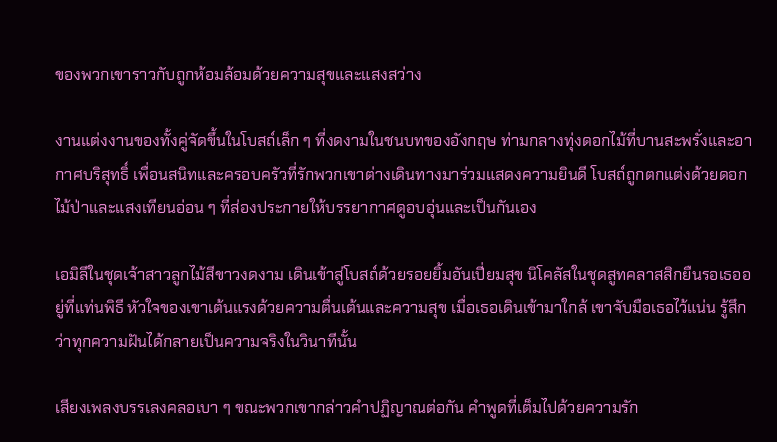ของพวกเขาราวกับถูกห้อมล้อมด้วยความสุขและแสงสว่าง

งานแต่งงานของทั้งคู่จัดขึ้นในโบสถ์เล็ก ๆ ที่งดงามในชนบทของอังกฤษ ท่ามกลางทุ่งดอกไม้ที่บานสะพรั่งและอากาศบริสุทธิ์ เพื่อนสนิทและครอบครัวที่รักพวกเขาต่างเดินทางมาร่วมแสดงความยินดี โบสถ์ถูกตกแต่งด้วยดอกไม้ป่าและแสงเทียนอ่อน ๆ ที่ส่องประกายให้บรรยากาศดูอบอุ่นและเป็นกันเอง

เอมิลีในชุดเจ้าสาวลูกไม้สีขาวงดงาม เดินเข้าสู่โบสถ์ด้วยรอยยิ้มอันเปี่ยมสุข นิโคลัสในชุดสูทคลาสสิกยืนรอเธออยู่ที่แท่นพิธี หัวใจของเขาเต้นแรงด้วยความตื่นเต้นและความสุข เมื่อเธอเดินเข้ามาใกล้ เขาจับมือเธอไว้แน่น รู้สึกว่าทุกความฝันได้กลายเป็นความจริงในวินาทีนั้น

เสียงเพลงบรรเลงคลอเบา ๆ ขณะพวกเขากล่าวคำปฏิญาณต่อกัน คำพูดที่เต็มไปด้วยความรัก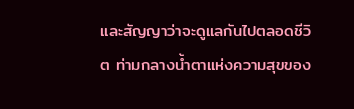และสัญญาว่าจะดูแลกันไปตลอดชีวิต ท่ามกลางน้ำตาแห่งความสุขของ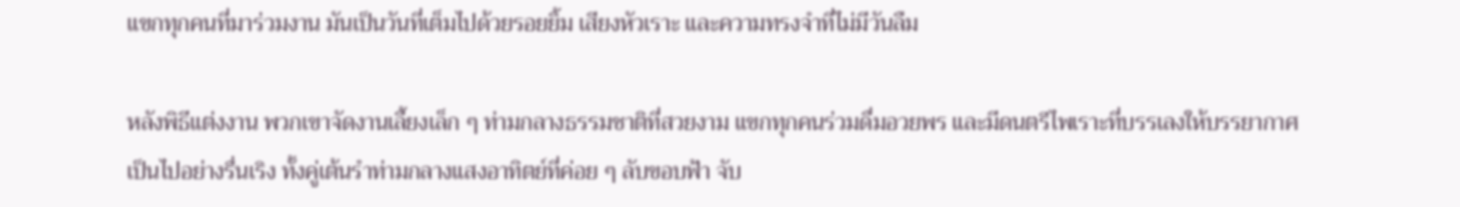แขกทุกคนที่มาร่วมงาน มันเป็นวันที่เต็มไปด้วยรอยยิ้ม เสียงหัวเราะ และความทรงจำที่ไม่มีวันลืม

หลังพิธีแต่งงาน พวกเขาจัดงานเลี้ยงเล็ก ๆ ท่ามกลางธรรมชาติที่สวยงาม แขกทุกคนร่วมดื่มอวยพร และมีดนตรีไพเราะที่บรรเลงให้บรรยากาศเป็นไปอย่างรื่นเริง ทั้งคู่เต้นรำท่ามกลางแสงอาทิตย์ที่ค่อย ๆ ลับขอบฟ้า จับ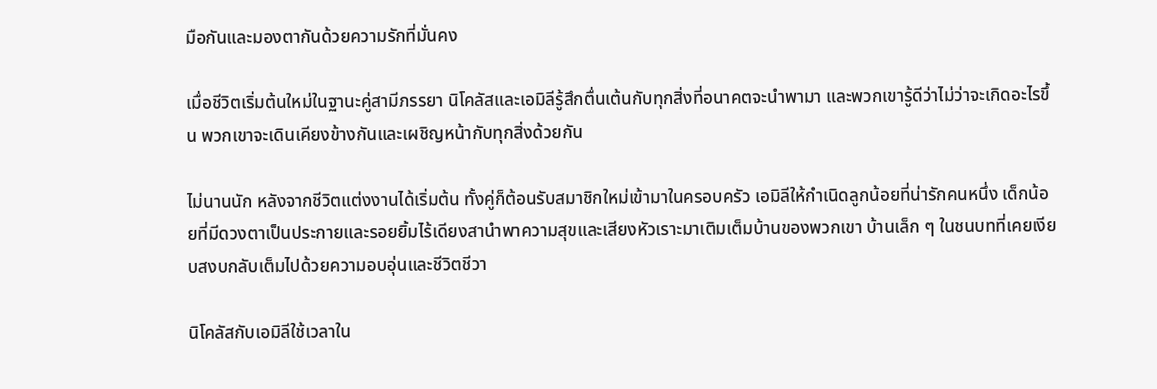มือกันและมองตากันด้วยความรักที่มั่นคง

เมื่อชีวิตเริ่มต้นใหม่ในฐานะคู่สามีภรรยา นิโคลัสและเอมิลีรู้สึกตื่นเต้นกับทุกสิ่งที่อนาคตจะนำพามา และพวกเขารู้ดีว่าไม่ว่าจะเกิดอะไรขึ้น พวกเขาจะเดินเคียงข้างกันและเผชิญหน้ากับทุกสิ่งด้วยกัน

ไม่นานนัก หลังจากชีวิตแต่งงานได้เริ่มต้น ทั้งคู่ก็ต้อนรับสมาชิกใหม่เข้ามาในครอบครัว เอมิลีให้กำเนิดลูกน้อยที่น่ารักคนหนึ่ง เด็กน้อยที่มีดวงตาเป็นประกายและรอยยิ้มไร้เดียงสานำพาความสุขและเสียงหัวเราะมาเติมเต็มบ้านของพวกเขา บ้านเล็ก ๆ ในชนบทที่เคยเงียบสงบกลับเต็มไปด้วยความอบอุ่นและชีวิตชีวา

นิโคลัสกับเอมิลีใช้เวลาใน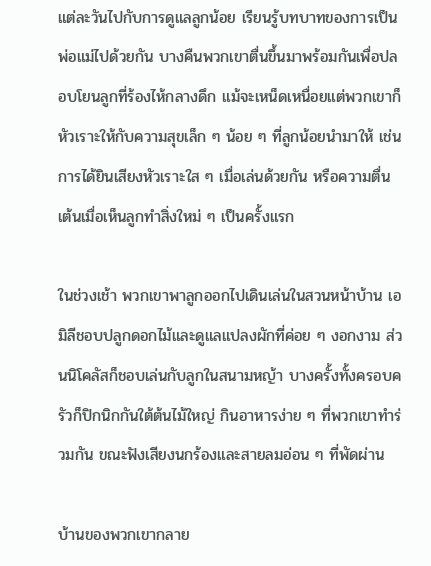แต่ละวันไปกับการดูแลลูกน้อย เรียนรู้บทบาทของการเป็นพ่อแม่ไปด้วยกัน บางคืนพวกเขาตื่นขึ้นมาพร้อมกันเพื่อปลอบโยนลูกที่ร้องไห้กลางดึก แม้จะเหน็ดเหนื่อยแต่พวกเขาก็หัวเราะให้กับความสุขเล็ก ๆ น้อย ๆ ที่ลูกน้อยนำมาให้ เช่น การได้ยินเสียงหัวเราะใส ๆ เมื่อเล่นด้วยกัน หรือความตื่นเต้นเมื่อเห็นลูกทำสิ่งใหม่ ๆ เป็นครั้งแรก

ในช่วงเช้า พวกเขาพาลูกออกไปเดินเล่นในสวนหน้าบ้าน เอมิลีชอบปลูกดอกไม้และดูแลแปลงผักที่ค่อย ๆ งอกงาม ส่วนนิโคลัสก็ชอบเล่นกับลูกในสนามหญ้า บางครั้งทั้งครอบครัวก็ปิกนิกกันใต้ต้นไม้ใหญ่ กินอาหารง่าย ๆ ที่พวกเขาทำร่วมกัน ขณะฟังเสียงนกร้องและสายลมอ่อน ๆ ที่พัดผ่าน

บ้านของพวกเขากลาย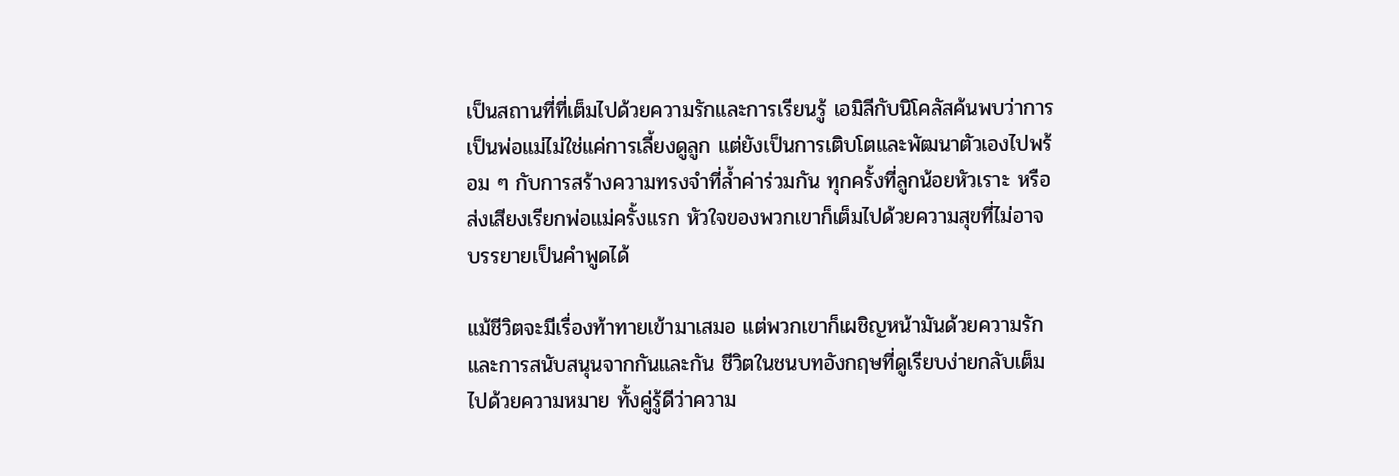เป็นสถานที่ที่เต็มไปด้วยความรักและการเรียนรู้ เอมิลีกับนิโคลัสค้นพบว่าการเป็นพ่อแม่ไม่ใช่แค่การเลี้ยงดูลูก แต่ยังเป็นการเติบโตและพัฒนาตัวเองไปพร้อม ๆ กับการสร้างความทรงจำที่ล้ำค่าร่วมกัน ทุกครั้งที่ลูกน้อยหัวเราะ หรือส่งเสียงเรียกพ่อแม่ครั้งแรก หัวใจของพวกเขาก็เต็มไปด้วยความสุขที่ไม่อาจบรรยายเป็นคำพูดได้

แม้ชีวิตจะมีเรื่องท้าทายเข้ามาเสมอ แต่พวกเขาก็เผชิญหน้ามันด้วยความรักและการสนับสนุนจากกันและกัน ชีวิตในชนบทอังกฤษที่ดูเรียบง่ายกลับเต็มไปด้วยความหมาย ทั้งคู่รู้ดีว่าความ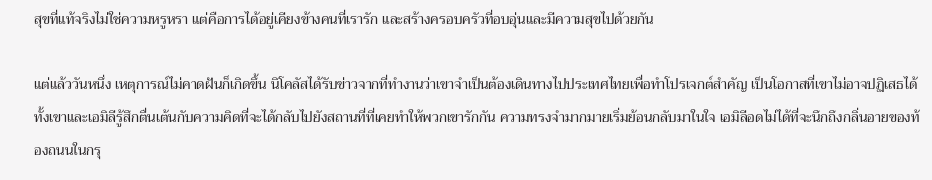สุขที่แท้จริงไม่ใช่ความหรูหรา แต่คือการได้อยู่เคียงข้างคนที่เรารัก และสร้างครอบครัวที่อบอุ่นและมีความสุขไปด้วยกัน

แต่แล้ววันหนึ่ง เหตุการณ์ไม่คาดฝันก็เกิดขึ้น นิโคลัสได้รับข่าวจากที่ทำงานว่าเขาจำเป็นต้องเดินทางไปประเทศไทยเพื่อทำโปรเจกต์สำคัญ เป็นโอกาสที่เขาไม่อาจปฏิเสธได้ ทั้งเขาและเอมิลีรู้สึกตื่นเต้นกับความคิดที่จะได้กลับไปยังสถานที่ที่เคยทำให้พวกเขารักกัน ความทรงจำมากมายเริ่มย้อนกลับมาในใจ เอมิลีอดไม่ได้ที่จะนึกถึงกลิ่นอายของท้องถนนในกรุ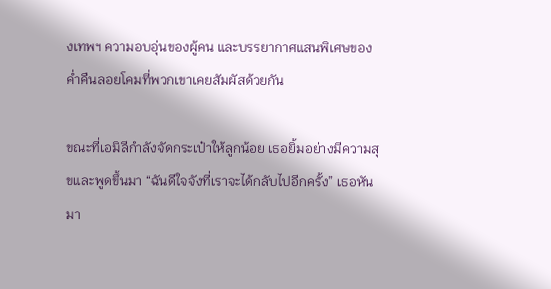งเทพฯ ความอบอุ่นของผู้คน และบรรยากาศแสนพิเศษของค่ำคืนลอยโคมที่พวกเขาเคยสัมผัสด้วยกัน

ขณะที่เอมิลีกำลังจัดกระเป๋าให้ลูกน้อย เธอยิ้มอย่างมีความสุขและพูดขึ้นมา “ฉันดีใจจังที่เราจะได้กลับไปอีกครั้ง” เธอหันมา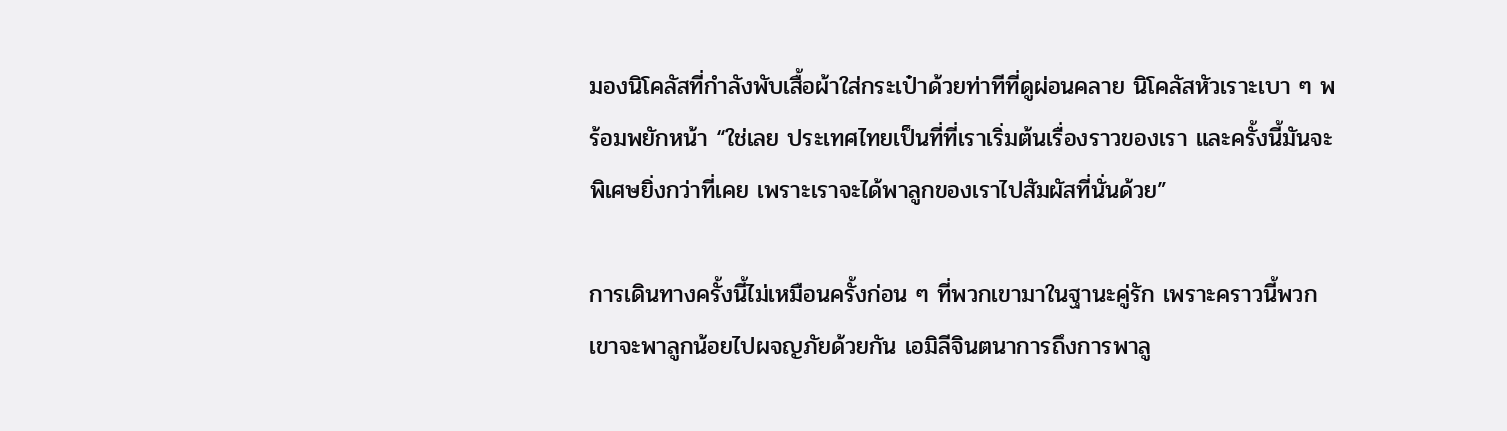มองนิโคลัสที่กำลังพับเสื้อผ้าใส่กระเป๋าด้วยท่าทีที่ดูผ่อนคลาย นิโคลัสหัวเราะเบา ๆ พร้อมพยักหน้า “ใช่เลย ประเทศไทยเป็นที่ที่เราเริ่มต้นเรื่องราวของเรา และครั้งนี้มันจะพิเศษยิ่งกว่าที่เคย เพราะเราจะได้พาลูกของเราไปสัมผัสที่นั่นด้วย”

การเดินทางครั้งนี้ไม่เหมือนครั้งก่อน ๆ ที่พวกเขามาในฐานะคู่รัก เพราะคราวนี้พวกเขาจะพาลูกน้อยไปผจญภัยด้วยกัน เอมิลีจินตนาการถึงการพาลู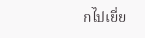กไปเยี่ย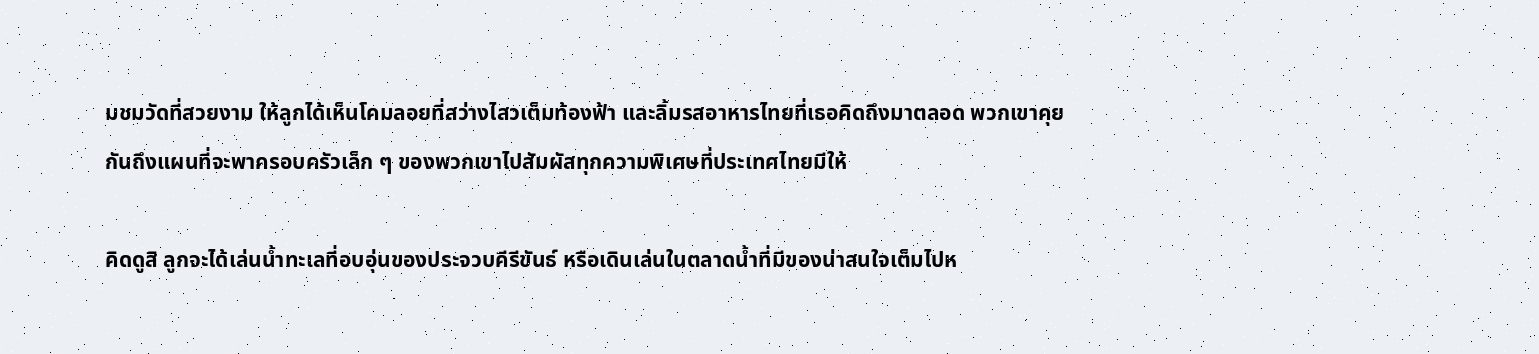มชมวัดที่สวยงาม ให้ลูกได้เห็นโคมลอยที่สว่างไสวเต็มท้องฟ้า และลิ้มรสอาหารไทยที่เธอคิดถึงมาตลอด พวกเขาคุยกันถึงแผนที่จะพาครอบครัวเล็ก ๆ ของพวกเขาไปสัมผัสทุกความพิเศษที่ประเทศไทยมีให้

คิดดูสิ ลูกจะได้เล่นน้ำทะเลที่อบอุ่นของประจวบคีรีขันธ์ หรือเดินเล่นในตลาดน้ำที่มีของน่าสนใจเต็มไปห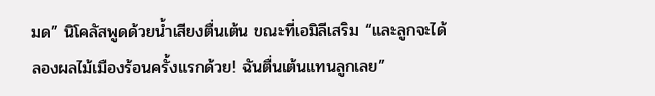มด” นิโคลัสพูดด้วยน้ำเสียงตื่นเต้น ขณะที่เอมิลีเสริม “และลูกจะได้ลองผลไม้เมืองร้อนครั้งแรกด้วย! ฉันตื่นเต้นแทนลูกเลย”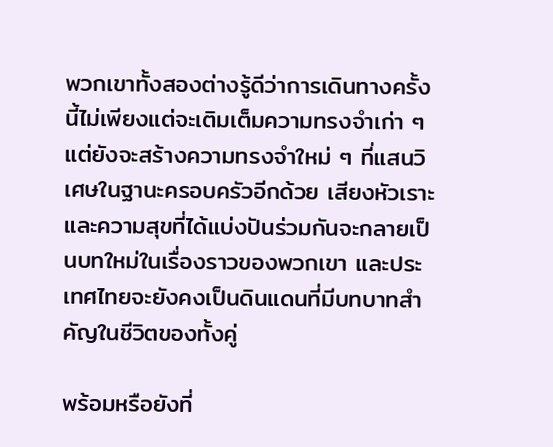พวกเขาทั้งสองต่างรู้ดีว่าการเดินทางครั้งนี้ไม่เพียงแต่จะเติมเต็มความทรงจำเก่า ๆ แต่ยังจะสร้างความทรงจำใหม่ ๆ ที่แสนวิเศษในฐานะครอบครัวอีกด้วย เสียงหัวเราะและความสุขที่ได้แบ่งปันร่วมกันจะกลายเป็นบทใหม่ในเรื่องราวของพวกเขา และประเทศไทยจะยังคงเป็นดินแดนที่มีบทบาทสำคัญในชีวิตของทั้งคู่

พร้อมหรือยังที่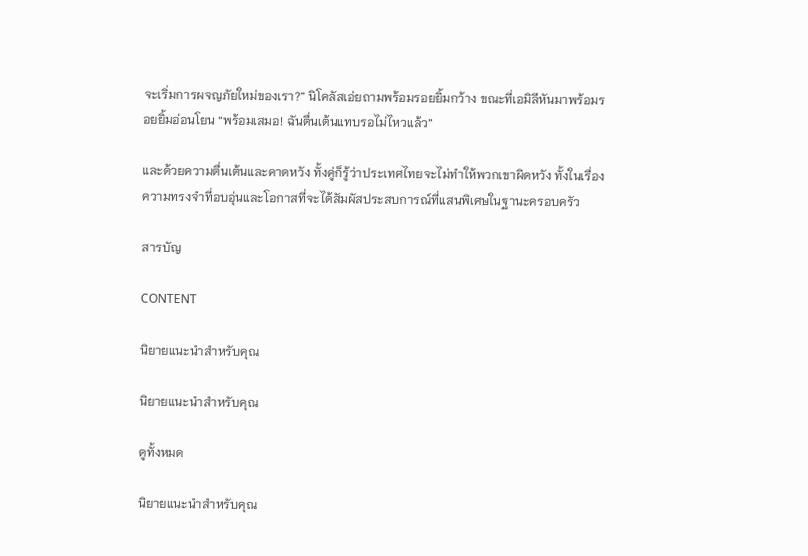จะเริ่มการผจญภัยใหม่ของเรา?” นิโคลัสเอ่ยถามพร้อมรอยยิ้มกว้าง ขณะที่เอมิลีหันมาพร้อมรอยยิ้มอ่อนโยน “พร้อมเสมอ! ฉันตื่นเต้นแทบรอไม่ไหวแล้ว”

และด้วยความตื่นเต้นและคาดหวัง ทั้งคู่ก็รู้ว่าประเทศไทยจะไม่ทำให้พวกเขาผิดหวัง ทั้งในเรื่องความทรงจำที่อบอุ่นและโอกาสที่จะได้สัมผัสประสบการณ์ที่แสนพิเศษในฐานะครอบครัว

สารบัญ

CONTENT

นิยายแนะนำสำหรับคุณ

นิยายแนะนำสำหรับคุณ

ดูทั้งหมด

นิยายแนะนำสำหรับคุณ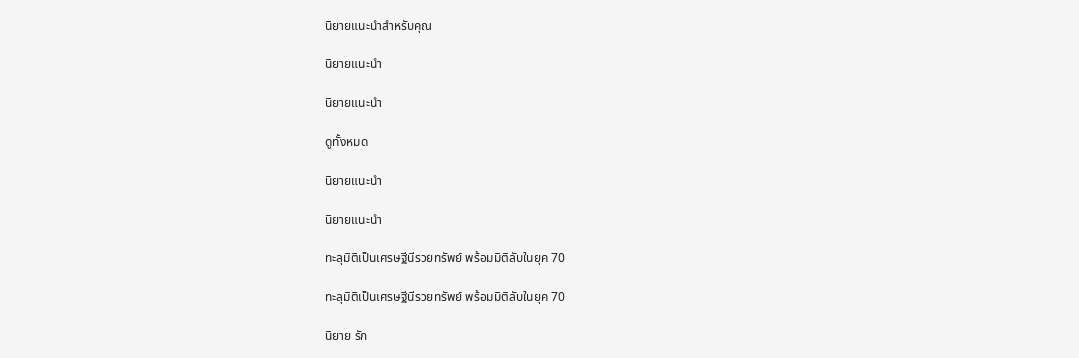นิยายแนะนำสำหรับคุณ

นิยายแนะนำ

นิยายแนะนำ

ดูทั้งหมด

นิยายแนะนำ

นิยายแนะนำ

ทะลุมิติเป็นเศรษฐีนีรวยทรัพย์ พร้อมมิติลับในยุค 70

ทะลุมิติเป็นเศรษฐีนีรวยทรัพย์ พร้อมมิติลับในยุค 70

นิยาย รัก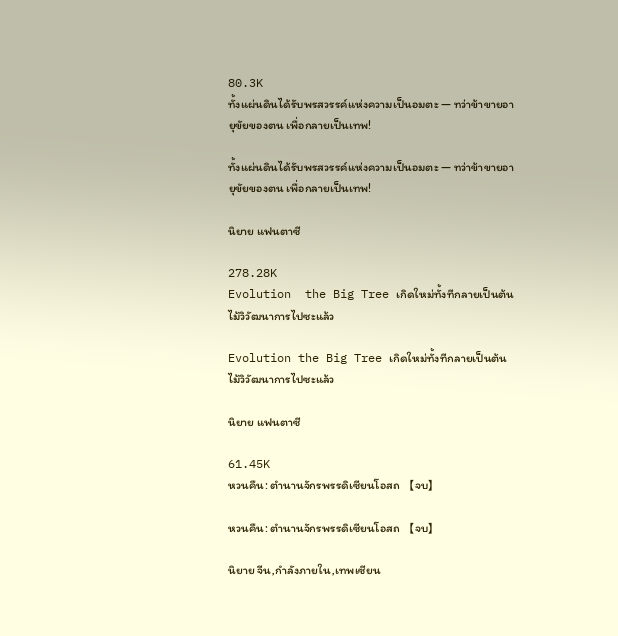80.3K
ทั้งแผ่นดินได้รับพรสวรรค์แห่งความเป็นอมตะ — ทว่าข้าขายอายุขัยของตน เพื่อกลายเป็นเทพ!

ทั้งแผ่นดินได้รับพรสวรรค์แห่งความเป็นอมตะ — ทว่าข้าขายอายุขัยของตน เพื่อกลายเป็นเทพ!

นิยาย แฟนตาซี

278.28K
Evolution  the Big Tree เกิดใหม่ทั้งทีกลายเป็นต้นไม้วิวัฒนาการไปซะแล้ว

Evolution the Big Tree เกิดใหม่ทั้งทีกลายเป็นต้นไม้วิวัฒนาการไปซะแล้ว

นิยาย แฟนตาซี

61.45K
หวนคืน: ตำนานจักรพรรดิเซียนโอสถ 【จบ】

หวนคืน: ตำนานจักรพรรดิเซียนโอสถ 【จบ】

นิยาย จีน,กำลังภายใน,เทพเซียน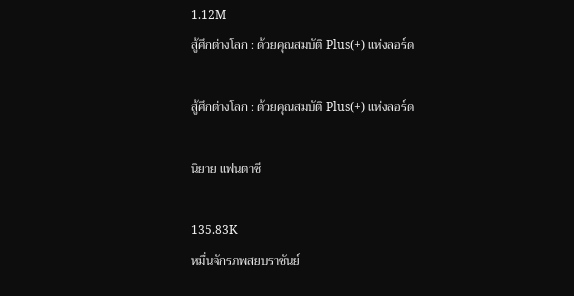1.12M
สู้ศึกต่างโลก : ด้วยคุณสมบัติ Plus(+) แห่งลอร์ด

สู้ศึกต่างโลก : ด้วยคุณสมบัติ Plus(+) แห่งลอร์ด

นิยาย แฟนตาซี

135.83K
หมื่นจักรภพสยบราชันย์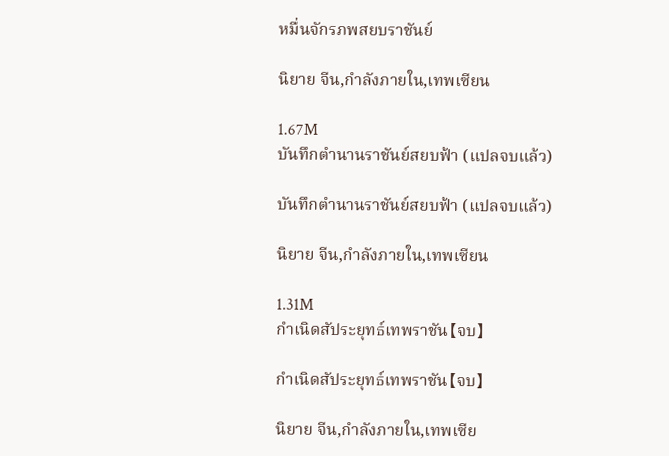หมื่นจักรภพสยบราชันย์

นิยาย จีน,กำลังภายใน,เทพเซียน

1.67M
บันทึกตำนานราชันย์สยบฟ้า (แปลจบแล้ว)

บันทึกตำนานราชันย์สยบฟ้า (แปลจบแล้ว)

นิยาย จีน,กำลังภายใน,เทพเซียน

1.31M
กำเนิดสัประยุทธ์เทพราชัน【จบ】

กำเนิดสัประยุทธ์เทพราชัน【จบ】

นิยาย จีน,กำลังภายใน,เทพเซีย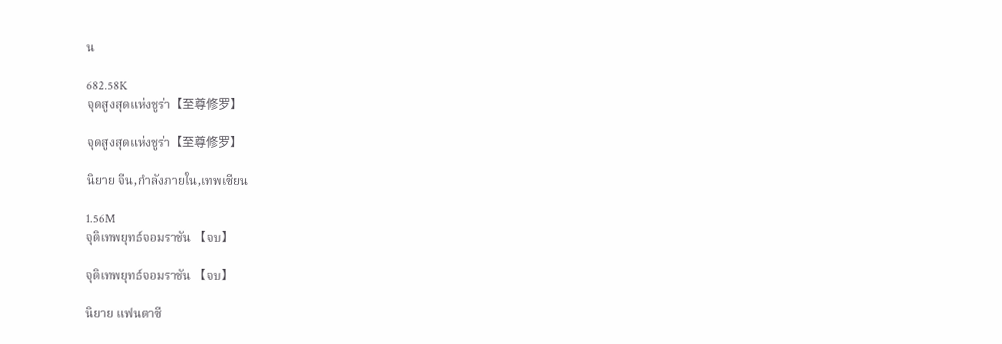น

682.58K
จุดสูงสุดแห่งชูร่า【至尊修罗】

จุดสูงสุดแห่งชูร่า【至尊修罗】

นิยาย จีน,กำลังภายใน,เทพเซียน

1.56M
จุติเทพยุทธ์จอมราชัน 【จบ】

จุติเทพยุทธ์จอมราชัน 【จบ】

นิยาย แฟนตาซี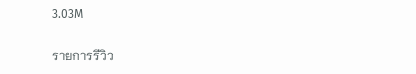3.03M

รายการรีวิว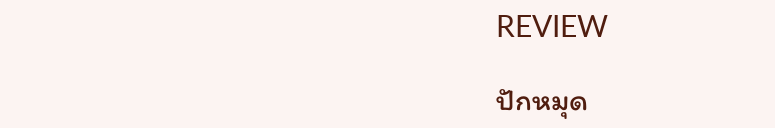REVIEW

ปักหมุด